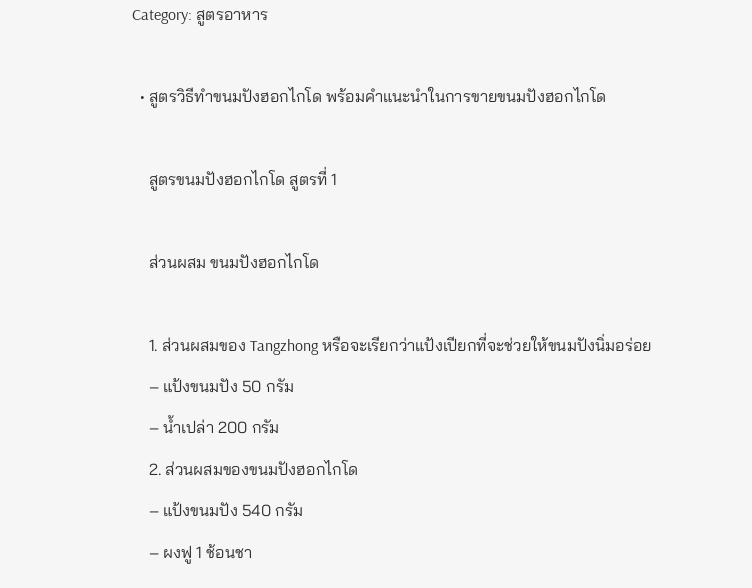Category: สูตรอาหาร

  • สูตรวิธีทำขนมปังฮอกไกโด พร้อมคำแนะนำในการขายขนมปังฮอกไกโด

    สูตรขนมปังฮอกไกโด สูตรที่ 1

    ส่วนผสม ขนมปังฮอกไกโด

    1. ส่วนผสมของ Tangzhong หรือจะเรียกว่าแป้งเปียกที่จะช่วยให้ขนมปังนิ่มอร่อย
    – แป้งขนมปัง 50 กรัม
    – น้ำเปล่า 200 กรัม
    2. ส่วนผสมของขนมปังฮอกไกโด
    – แป้งขนมปัง 540 กรัม
    – ผงฟู 1 ช้อนชา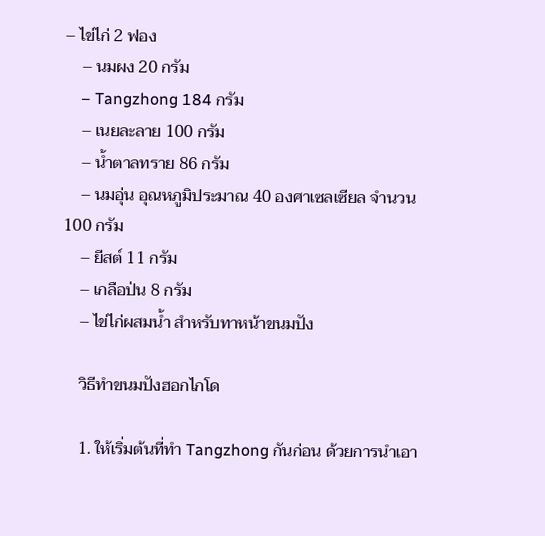– ไข่ไก่ 2 ฟอง
    – นมผง 20 กรัม
    – Tangzhong 184 กรัม
    – เนยละลาย 100 กรัม
    – น้ำตาลทราย 86 กรัม
    – นมอุ่น อุณหภูมิประมาณ 40 องศาเซลเซียล จำนวน 100 กรัม
    – ยีสต์ 11 กรัม
    – เกลือป่น 8 กรัม
    – ไข่ไก่ผสมน้ำ สำหรับทาหน้าขนมปัง

    วิธีทำขนมปังฮอกไกโด

    1. ให้เริ่มต้นที่ทำ Tangzhong กันก่อน ด้วยการนำเอา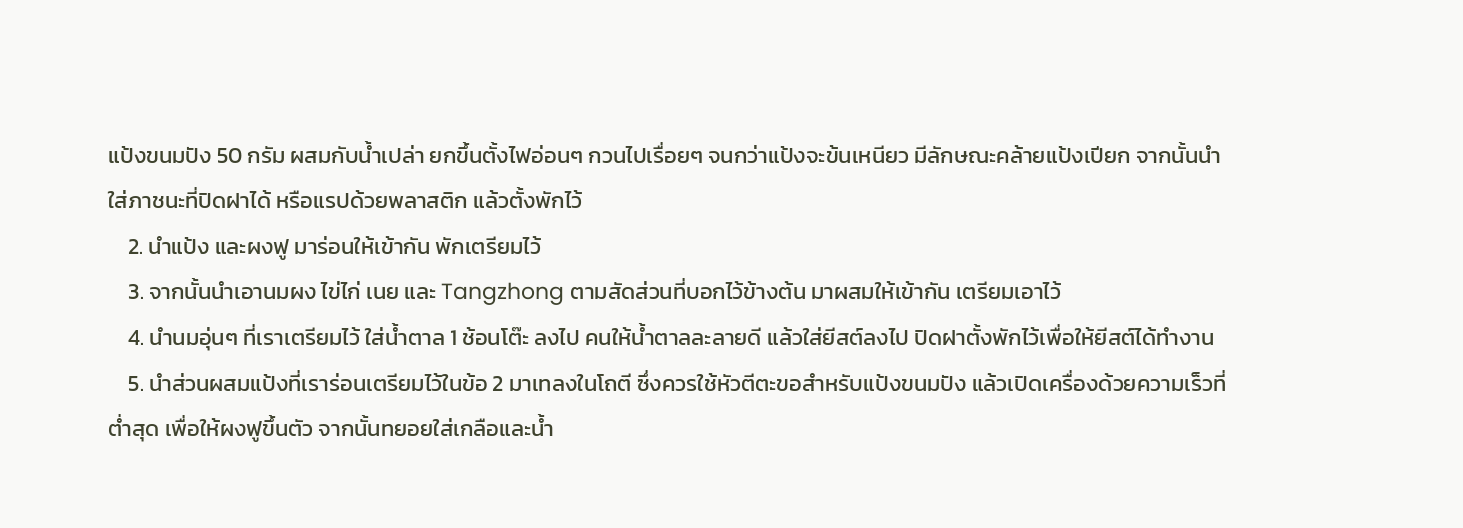แป้งขนมปัง 50 กรัม ผสมกับน้ำเปล่า ยกขึ้นตั้งไฟอ่อนๆ กวนไปเรื่อยๆ จนกว่าแป้งจะข้นเหนียว มีลักษณะคล้ายแป้งเปียก จากนั้นนำใส่ภาชนะที่ปิดฝาได้ หรือแรปด้วยพลาสติก แล้วตั้งพักไว้
    2. นำแป้ง และผงฟู มาร่อนให้เข้ากัน พักเตรียมไว้
    3. จากนั้นนำเอานมผง ไข่ไก่ เนย และ Tangzhong ตามสัดส่วนที่บอกไว้ข้างต้น มาผสมให้เข้ากัน เตรียมเอาไว้
    4. นำนมอุ่นๆ ที่เราเตรียมไว้ ใส่น้ำตาล 1 ช้อนโต๊ะ ลงไป คนให้น้ำตาลละลายดี แล้วใส่ยีสต์ลงไป ปิดฝาตั้งพักไว้เพื่อให้ยีสต์ได้ทำงาน
    5. นำส่วนผสมแป้งที่เราร่อนเตรียมไว้ในข้อ 2 มาเทลงในโถตี ซึ่งควรใช้หัวตีตะขอสำหรับแป้งขนมปัง แล้วเปิดเครื่องด้วยความเร็วที่ต่ำสุด เพื่อให้ผงฟูขึ้นตัว จากนั้นทยอยใส่เกลือและน้ำ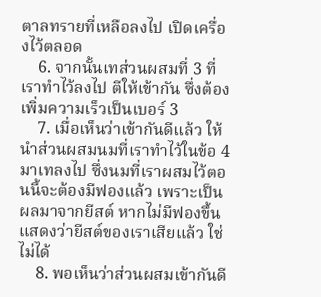ตาลทรายที่เหลือลงไป เปิดเครื่องไว้ตลอด
    6. จากนั้นเทส่วนผสมที่ 3 ที่เราทำไว้ลงไป ตีให้เข้ากัน ซึ่งต้องเพิ่มความเร็วเป็นเบอร์ 3
    7. เมื่อเห็นว่าเข้ากันดีแล้ว ให้นำส่วนผสมนมที่เราทำไว้ในข้อ 4 มาเทลงไป ซึ่งนมที่เราผสมไว้ตอนนี้จะต้องมีฟองแล้ว เพราะเป็นผลมาจากยีสต์ หากไม่มีฟองขึ้นแสดงว่ายีสต์ของเราเสียแล้ว ใช่ไม่ได้
    8. พอเห็นว่าส่วนผสมเข้ากันดี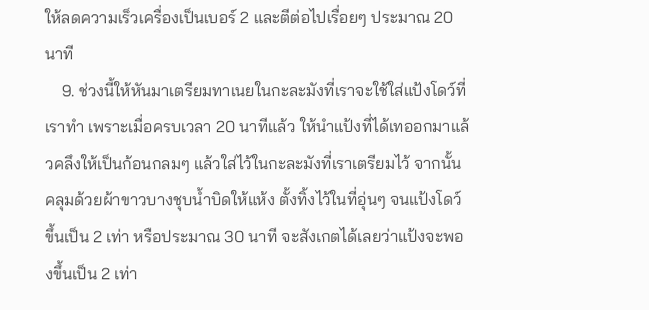ให้ลดความเร็วเครื่องเป็นเบอร์ 2 และตีต่อไปเรื่อยๆ ประมาณ 20 นาที
    9. ช่วงนี้ให้หันมาเตรียมทาเนยในกะละมังที่เราจะใช้ใส่แป้งโดว์ที่เราทำ เพราะเมื่อครบเวลา 20 นาทีแล้ว ให้นำแป้งที่ได้เทออกมาแล้วคลึงให้เป็นก้อนกลมๆ แล้วใส่ไว้ในกะละมังที่เราเตรียมไว้ จากนั้นคลุมด้วยผ้าขาวบางชุบน้ำบิดให้แห้ง ตั้งทิ้งไว้ในที่อุ่นๆ จนแป้งโดว์ขึ้นเป็น 2 เท่า หรือประมาณ 30 นาที จะสังเกตได้เลยว่าแป้งจะพองขึ้นเป็น 2 เท่า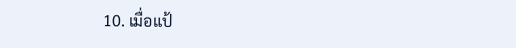10. เมื่อแป้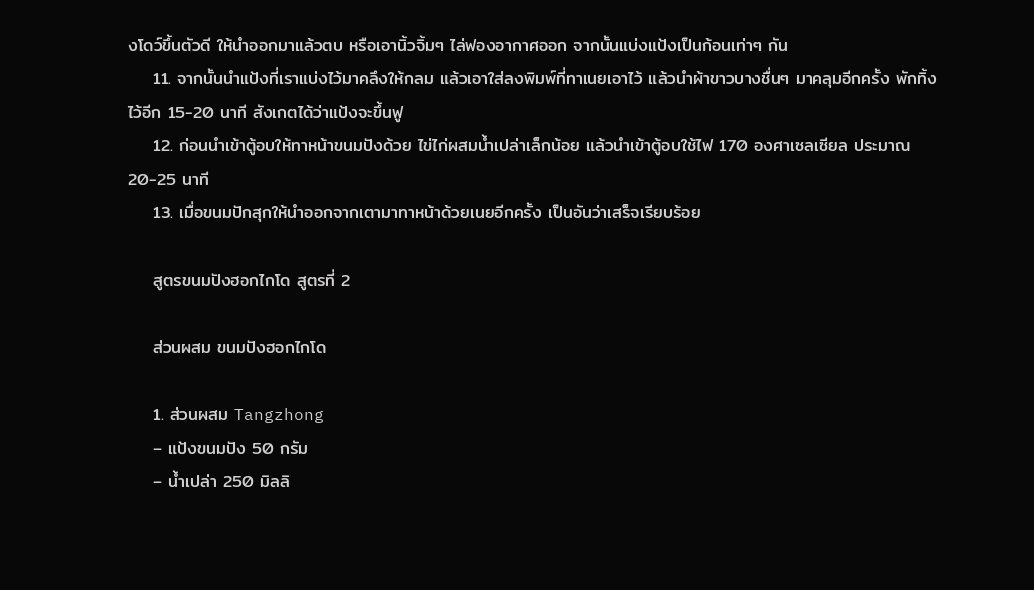งโดว์ขึ้นตัวดี ให้นำออกมาแล้วตบ หรือเอานิ้วจิ้มๆ ไล่ฟองอากาศออก จากนั้นแบ่งแป้งเป็นก้อนเท่าๆ กัน
    11. จากนั้นนำแป้งที่เราแบ่งไว้มาคลึงให้กลม แล้วเอาใส่ลงพิมพ์ที่ทาเนยเอาไว้ แล้วนำผ้าขาวบางชื่นๆ มาคลุมอีกครั้ง พักทิ้งไว้อีก 15-20 นาที สังเกตได้ว่าแป้งจะขึ้นฟู
    12. ก่อนนำเข้าตู้อบให้ทาหน้าขนมปังด้วย ไข่ไก่ผสมน้ำเปล่าเล็กน้อย แล้วนำเข้าตู้อบใช้ไฟ 170 องศาเซลเซียล ประมาณ 20-25 นาที
    13. เมื่อขนมปักสุกให้นำออกจากเตามาทาหน้าด้วยเนยอีกครั้ง เป็นอันว่าเสร็จเรียบร้อย

    สูตรขนมปังฮอกไกโด สูตรที่ 2

    ส่วนผสม ขนมปังฮอกไกโด

    1. ส่วนผสม Tangzhong
    – แป้งขนมปัง 50 กรัม
    – น้ำเปล่า 250 มิลลิ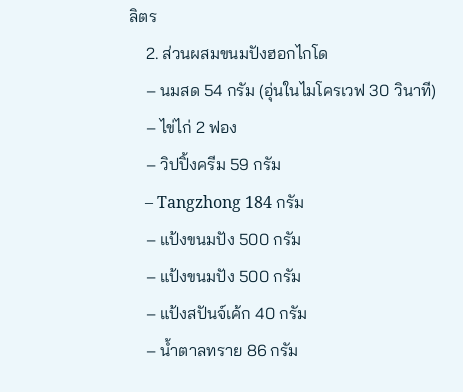ลิตร
    2. ส่วนผสมขนมปังฮอกไกโด
    – นมสด 54 กรัม (อุ่นในไมโครเวฟ 30 วินาที)
    – ไข่ไก่ 2 ฟอง
    – วิปปิ้งครีม 59 กรัม
    – Tangzhong 184 กรัม
    – แป้งขนมปัง 500 กรัม
    – แป้งขนมปัง 500 กรัม
    – แป้งสปันจ์เค้ก 40 กรัม
    – น้ำตาลทราย 86 กรัม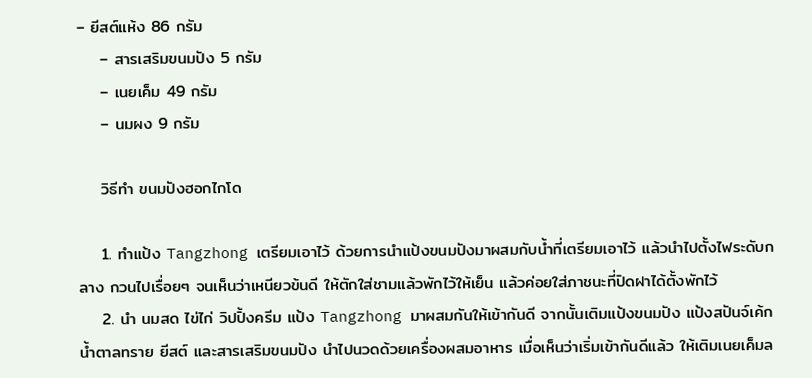– ยีสต์แห้ง 86 กรัม
    – สารเสริมขนมปัง 5 กรัม
    – เนยเค็ม 49 กรัม
    – นมผง 9 กรัม

    วิธีทำ ขนมปังฮอกไกโด

    1. ทำแป้ง Tangzhong เตรียมเอาไว้ ด้วยการนำแป้งขนมปังมาผสมกับน้ำที่เตรียมเอาไว้ แล้วนำไปตั้งไฟระดับกลาง กวนไปเรื่อยๆ จนเห็นว่าเหนียวข้นดี ให้ตักใส่ชามแล้วพักไว้ให้เย็น แล้วค่อยใส่ภาชนะที่ปิดฝาได้ตั้งพักไว้
    2. นำ นมสด ไข่ไก่ วิปปิ้งครีม แป้ง Tangzhong มาผสมกันให้เข้ากันดี จากนั้นเติมแป้งขนมปัง แป้งสปันจ์เค้ก น้ำตาลทราย ยีสต์ และสารเสริมขนมปัง นำไปนวดด้วยเครื่องผสมอาหาร เมื่อเห็นว่าเริ่มเข้ากันดีแล้ว ให้เติมเนยเค็มล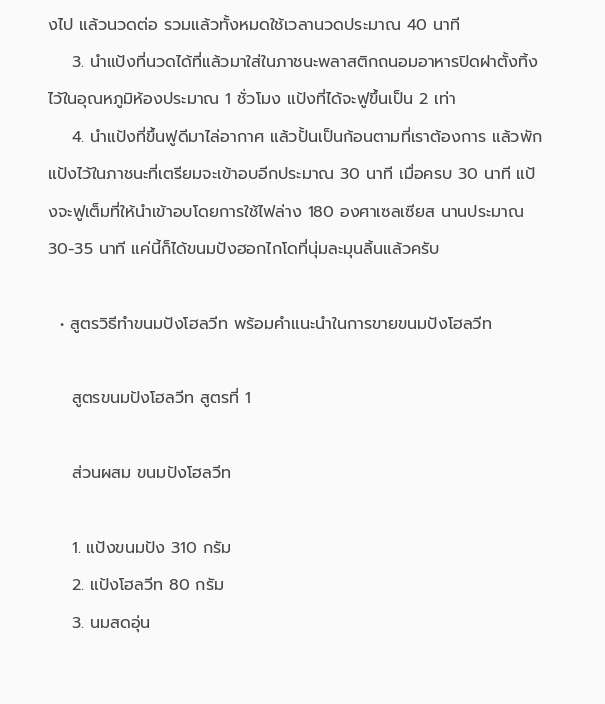งไป แล้วนวดต่อ รวมแล้วทั้งหมดใช้เวลานวดประมาณ 40 นาที
    3. นำแป้งที่นวดได้ที่แล้วมาใส่ในภาชนะพลาสติกถนอมอาหารปิดฝาตั้งทิ้งไว้ในอุณหภูมิห้องประมาณ 1 ชั่วโมง แป้งที่ได้จะฟูขึ้นเป็น 2 เท่า
    4. นำแป้งที่ขึ้นฟูดีมาไล่อากาศ แล้วปั้นเป็นก้อนตามที่เราต้องการ แล้วพักแป้งไว้ในภาชนะที่เตรียมจะเข้าอบอีกประมาณ 30 นาที เมื่อครบ 30 นาที แป้งจะฟูเต็มที่ให้นำเข้าอบโดยการใช้ไฟล่าง 180 องศาเซลเซียส นานประมาณ 30-35 นาที แค่นี้ก็ได้ขนมปังฮอกไกโดที่นุ่มละมุนลิ้นแล้วครับ

  • สูตรวิธีทำขนมปังโฮลวีท พร้อมคำแนะนำในการขายขนมปังโฮลวีท

    สูตรขนมปังโฮลวีท สูตรที่ 1

    ส่วนผสม ขนมปังโฮลวีท

    1. แป้งขนมปัง 310 กรัม
    2. แป้งโฮลวีท 80 กรัม
    3. นมสดอุ่น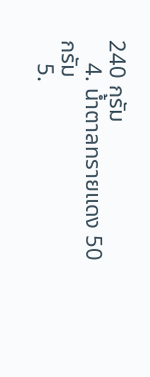240 กรัม
    4. น้ำตาลทรายแดง 50 กรัม
    5.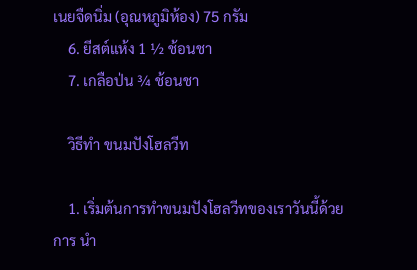เนยจืดนิ่ม (อุณหภูมิห้อง) 75 กรัม
    6. ยีสต์แห้ง 1 ½ ช้อนชา
    7. เกลือป่น ¾ ช้อนชา

    วิธีทำ ขนมปังโฮลวีท

    1. เริ่มต้นการทำขนมปังโฮลวีทของเราวันนี้ด้วยการ นำ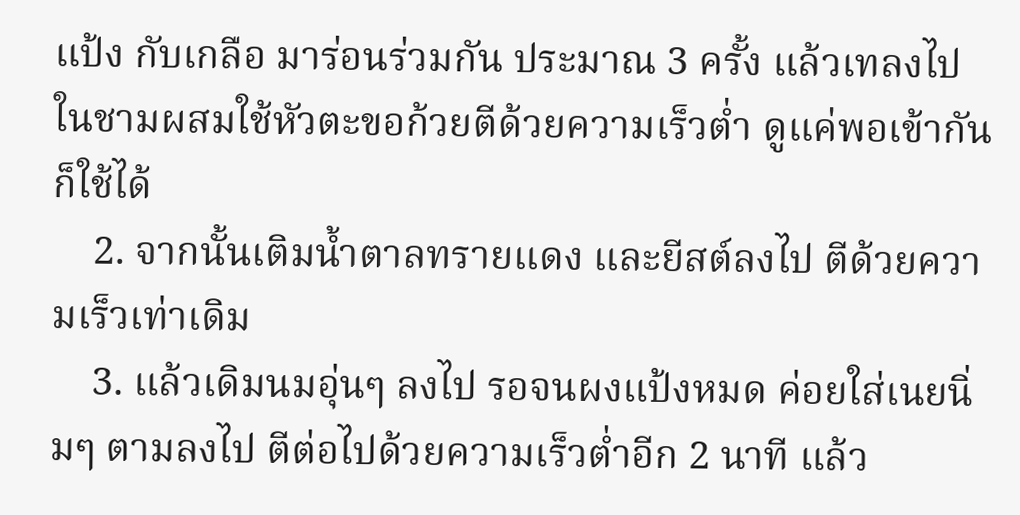แป้ง กับเกลือ มาร่อนร่วมกัน ประมาณ 3 ครั้ง แล้วเทลงไปในชามผสมใช้หัวตะขอก้วยตีด้วยความเร็วต่ำ ดูแค่พอเข้ากันก็ใช้ได้
    2. จากนั้นเติมน้ำตาลทรายแดง และยีสต์ลงไป ตีด้วยความเร็วเท่าเดิม
    3. แล้วเดิมนมอุ่นๆ ลงไป รอจนผงแป้งหมด ค่อยใส่เนยนิ่มๆ ตามลงไป ตีต่อไปด้วยความเร็วต่ำอีก 2 นาที แล้ว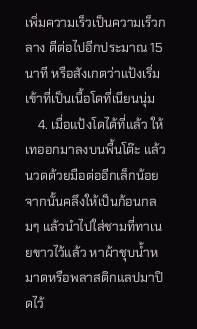เพิ่มความเร็วเป็นความเร็วกลาง ตีต่อไปอีกประมาณ 15 นาที หรือสังเกตว่าแป้งเริ่มเข้าที่เป็นเนื้อโดที่เนียนนุ่ม
    4. เมื่อแป้งโดได้ที่แล้ว ให้เทออกมาลงบนพื้นโต๊ะ แล้วนวดด้วยมือต่ออีกเล็กน้อย จากนั้นคลึงให้เป็นก้อนกลมๆ แล้วนำไปใส่ชามที่ทาเนยขาวไว้แล้ว หาผ้าชุบน้ำหมาดหรือพลาสติกแลปมาปิดไว้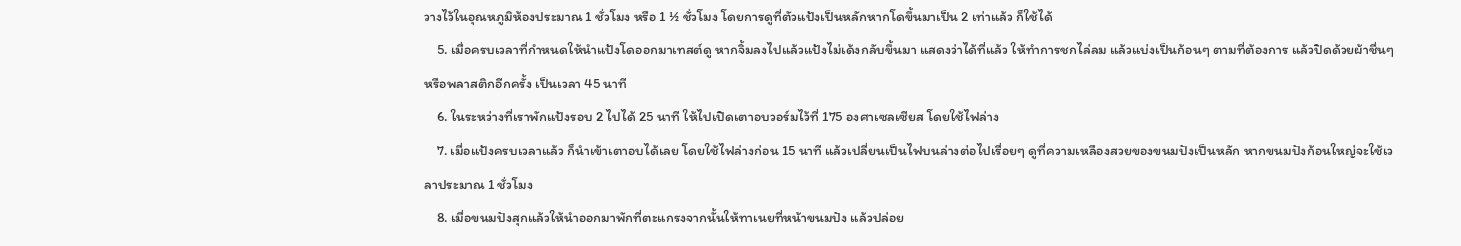วางไว้ในอุณหภูมิห้องประมาณ 1 ชั่วโมง หรือ 1 ½ ชั่วโมง โดยการดูที่ตัวแป้งเป็นหลักหากโดขึ้นมาเป็น 2 เท่าแล้ว ก็ใช้ได้
    5. เมื่อครบเวลาที่กำหนดให้นำแป้งโดออกมาเทสต์ดู หากจิ้มลงไปแล้วแป้งไม่เด้งกลับขึ้นมา แสดงว่าได้ที่แล้ว ให้ทำการชกไล่ลม แล้วแบ่งเป็นก้อนๆ ตามที่ต้องการ แล้วปิดด้วยผ้าชื่นๆ หรือพลาสติกอีกครั้ง เป็นเวลา 45 นาที
    6. ในระหว่างที่เราพักแป้งรอบ 2 ไปได้ 25 นาที ให้ไปเปิดเตาอบวอร์มไว้ที่ 175 องศาเซลเซียส โดยใช้ไฟล่าง
    7. เมื่อแป้งครบเวลาแล้ว ก็นำเข้าเตาอบได้เลย โดยใช้ไฟล่างก่อน 15 นาที แล้วเปลี่ยนเป็นไฟบนล่างต่อไปเรื่อยๆ ดูที่ความเหลืองสวยของขนมปังเป็นหลัก หากขนมปังก้อนใหญ่จะใช้เวลาประมาณ 1 ชั่วโมง
    8. เมื่อขนมปังสุกแล้วให้นำออกมาพักที่ตะแกรงจากนั้นให้ทาเนยที่หน้าขนมปัง แล้วปล่อย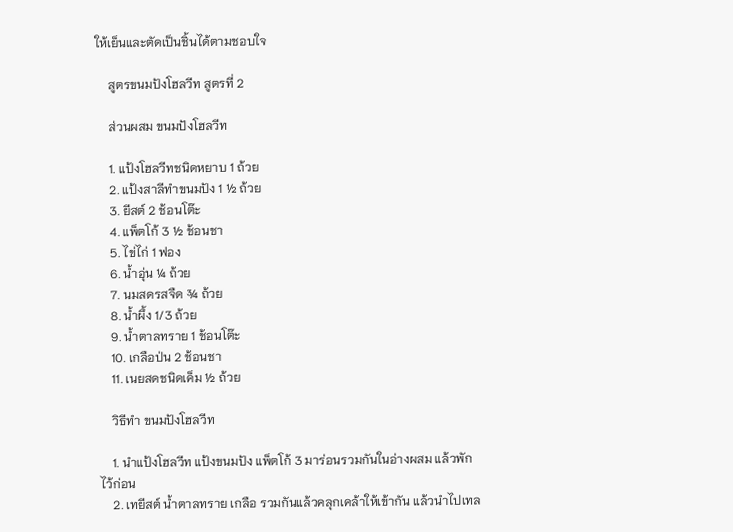ให้เย็นและตัดเป็นชิ้นได้ตามชอบใจ

    สูตรขนมปังโฮลวีท สูตรที่ 2

    ส่วนผสม ขนมปังโฮลวีท

    1. แป้งโฮลวีทชนิดหยาบ 1 ถ้วย
    2. แป้งสาลีทำขนมปัง 1 ½ ถ้วย
    3. ยีสต์ 2 ช้อนโต๊ะ
    4. แพ็ตโก้ 3 ½ ช้อนชา
    5. ไข่ไก่ 1 ฟอง
    6. น้ำอุ่น ¼ ถ้วย
    7. นมสดรสจืด ¾ ถ้วย
    8. น้ำผึ้ง 1/3 ถ้วย
    9. น้ำตาลทราย 1 ช้อนโต๊ะ
    10. เกลือป่น 2 ช้อนชา
    11. เนยสดชนิดเค็ม ½ ถ้วย

    วิธีทำ ขนมปังโฮลวีท

    1. นำแป้งโฮลวีท แป้งขนมปัง แพ็ตโก้ 3 มาร่อนรวมกันในอ่างผสม แล้วพักไว้ก่อน
    2. เทยีสต์ น้ำตาลทราย เกลือ รวมกันแล้วคลุกเคล้าให้เข้ากัน แล้วนำไปเทล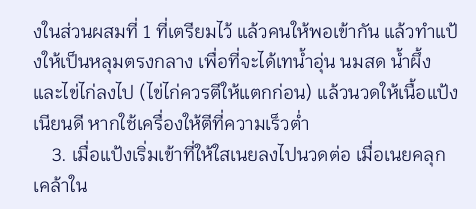งในส่วนผสมที่ 1 ที่เตรียมไว้ แล้วคนให้พอเข้ากัน แล้วทำแป้งให้เป็นหลุมตรงกลาง เพื่อที่จะได้เทน้ำอุ่น นมสด น้ำผึ้ง และไข่ไก่ลงไป (ไข่ไก่ควรตีให้แตกก่อน) แล้วนวดให้เนื้อแป้งเนียนดี หากใช้เครื่องให้ตีที่ความเร็วต่ำ
    3. เมื่อแป้งเริ่มเข้าที่ให้ใสเนยลงไปนวดต่อ เมื่อเนยคลุกเคล้าใน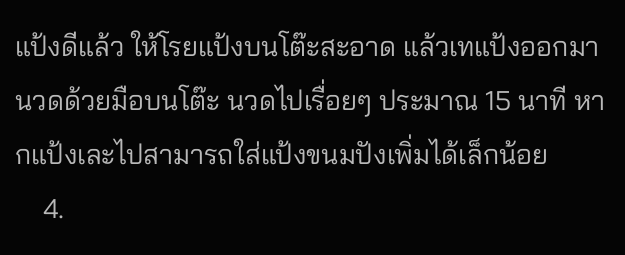แป้งดีแล้ว ให้โรยแป้งบนโต๊ะสะอาด แล้วเทแป้งออกมานวดด้วยมือบนโต๊ะ นวดไปเรื่อยๆ ประมาณ 15 นาที หากแป้งเละไปสามารถใส่แป้งขนมปังเพิ่มได้เล็กน้อย
    4.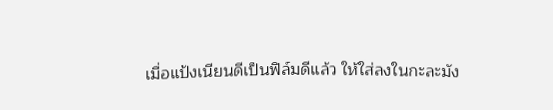เมื่อแป้งเนียนดีเป็นฟิล์มดีแล้ว ให้ใส่ลงในกะละมัง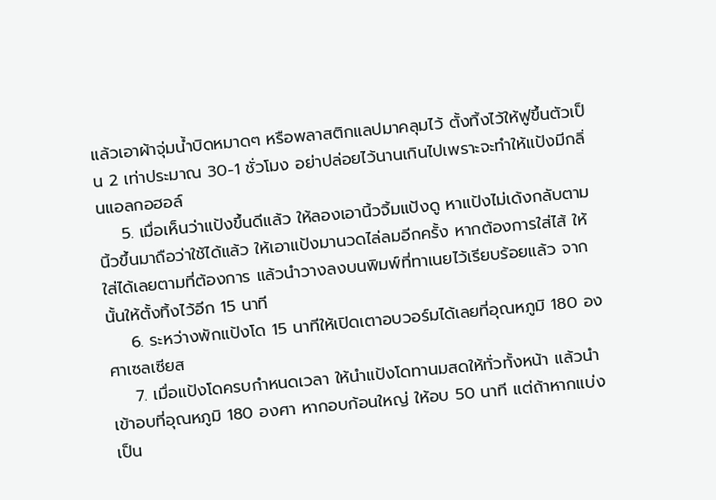แล้วเอาผ้าจุ่มน้ำบิดหมาดๆ หรือพลาสติกแลปมาคลุมไว้ ตั้งทิ้งไว้ให้ฟูขึ้นตัวเป็น 2 เท่าประมาณ 30-1 ชั่วโมง อย่าปล่อยไว้นานเกินไปเพราะจะทำให้แป้งมีกลิ่นแอลกอฮอล์
    5. เมื่อเห็นว่าแป้งขึ้นดีแล้ว ให้ลองเอานิ้วจิ้มแป้งดู หาแป้งไม่เด้งกลับตามนิ้วขึ้นมาถือว่าใช้ได้แล้ว ให้เอาแป้งมานวดไล่ลมอีกครั้ง หากต้องการใส่ไส้ ให้ใส่ได้เลยตามที่ต้องการ แล้วนำวางลงบนพิมพ์ที่ทาเนยไว้เรียบร้อยแล้ว จากนั้นให้ตั้งทิ้งไว้อีก 15 นาที
    6. ระหว่างพักแป้งโด 15 นาทีให้เปิดเตาอบวอร์มได้เลยที่อุณหภูมิ 180 องศาเซลเซียส
    7. เมื่อแป้งโดครบกำหนดเวลา ให้นำแป้งโดทานมสดให้ทั่วทั้งหน้า แล้วนำเข้าอบที่อุณหภูมิ 180 องศา หากอบก้อนใหญ่ ให้อบ 50 นาที แต่ถ้าหากแบ่งเป็น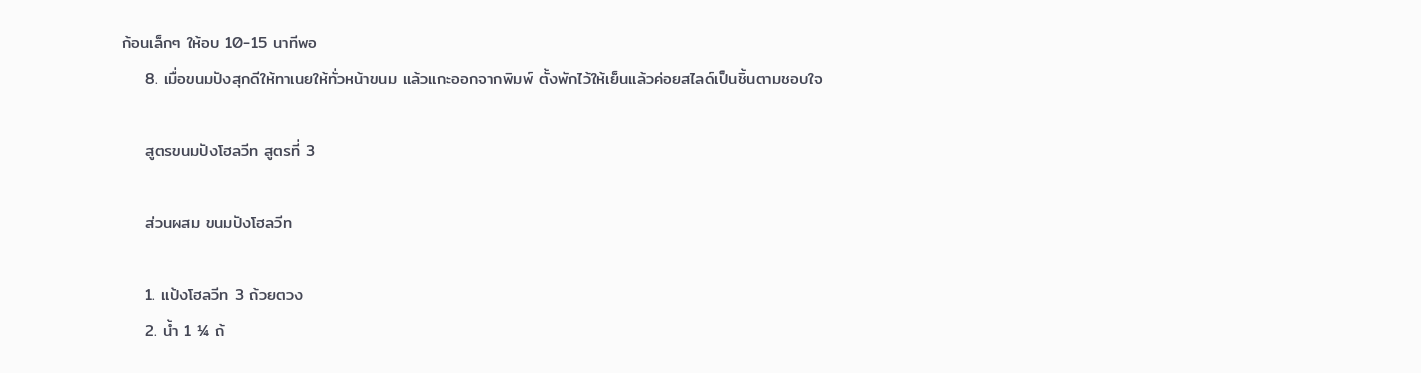ก้อนเล็กๆ ให้อบ 10-15 นาทีพอ
    8. เมื่อขนมปังสุกดีให้ทาเนยให้ทั่วหน้าขนม แล้วแกะออกจากพิมพ์ ตั้งพักไว้ให้เย็นแล้วค่อยสไลด์เป็นชิ้นตามชอบใจ

    สูตรขนมปังโฮลวีท สูตรที่ 3

    ส่วนผสม ขนมปังโฮลวีท

    1. แป้งโฮลวีท 3 ถ้วยตวง
    2. น้ำ 1 ¼ ถ้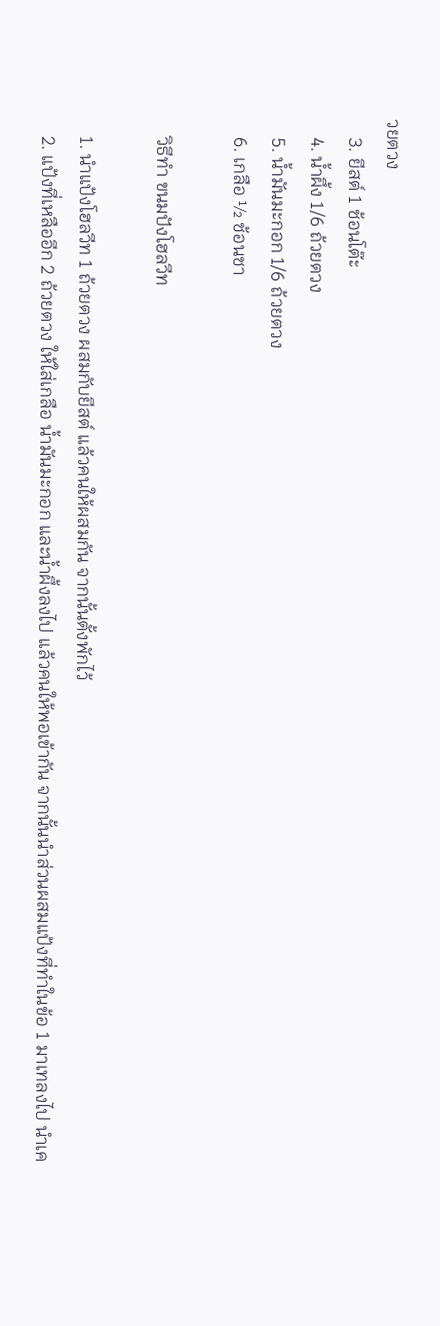วยตวง
    3. ยีสต์ 1 ช้อนโต๊ะ
    4. น้ำผึ้ง 1/6 ถ้วยตวง
    5. น้ำมันมะกอก 1/6 ถ้วยตวง
    6. เกลือ ½ ช้อนชา

    วิธีทำ ขนมปังโฮลวีท

    1. นำแป้งโฮลวีท 1 ถ้วยตวง ผสมกับยีสต์ แล้วคนให้ผสมกัน จากนั้นตั้งพักไว้
    2. แป้งที่เหลืออีก 2 ถ้วยตวง ให้ใส่เกลือ น้ำมันมะกอก และน้ำผึ้งลงไป แล้วคนให้พอเข้ากัน จากนั้นนำส่วนผสมแป้งที่ทำในข้อ 1 มาเทลงไป นำเค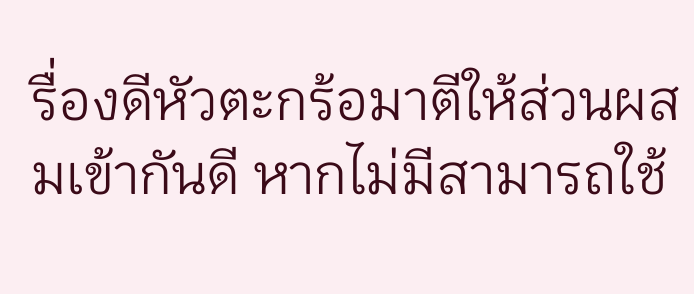รื่องดีหัวตะกร้อมาตีให้ส่วนผสมเข้ากันดี หากไม่มีสามารถใช้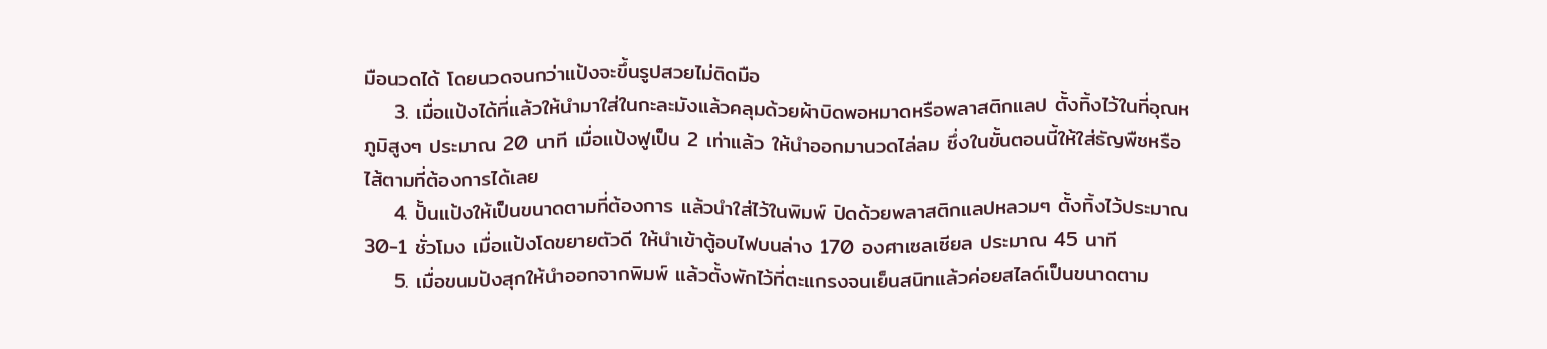มือนวดได้ โดยนวดจนกว่าแป้งจะขึ้นรูปสวยไม่ติดมือ
    3. เมื่อแป้งได้ที่แล้วให้นำมาใส่ในกะละมังแล้วคลุมด้วยผ้าบิดพอหมาดหรือพลาสติกแลป ตั้งทิ้งไว้ในที่อุณหภูมิสูงๆ ประมาณ 20 นาที เมื่อแป้งฟูเป็น 2 เท่าแล้ว ให้นำออกมานวดไล่ลม ซึ่งในขั้นตอนนี้ให้ใส่ธัญพืชหรือไส้ตามที่ต้องการได้เลย
    4. ปั้นแป้งให้เป็นขนาดตามที่ต้องการ แล้วนำใส่ไว้ในพิมพ์ ปิดด้วยพลาสติกแลปหลวมๆ ตั้งทิ้งไว้ประมาณ 30-1 ชั่วโมง เมื่อแป้งโดขยายตัวดี ให้นำเข้าตู้อบไฟบนล่าง 170 องศาเซลเซียล ประมาณ 45 นาที
    5. เมื่อขนมปังสุกให้นำออกจากพิมพ์ แล้วตั้งพักไว้ที่ตะแกรงจนเย็นสนิทแล้วค่อยสไลด์เป็นขนาดตาม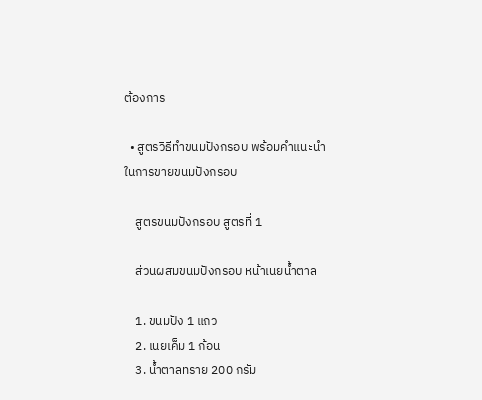ต้องการ

  • สูตรวิธีทำขนมปังกรอบ พร้อมคำแนะนำในการขายขนมปังกรอบ

    สูตรขนมปังกรอบ สูตรที่ 1

    ส่วนผสมขนมปังกรอบ หน้าเนยน้ำตาล

    1. ขนมปัง 1 แถว
    2. เนยเค็ม 1 ก้อน
    3. น้ำตาลทราย 200 กรัม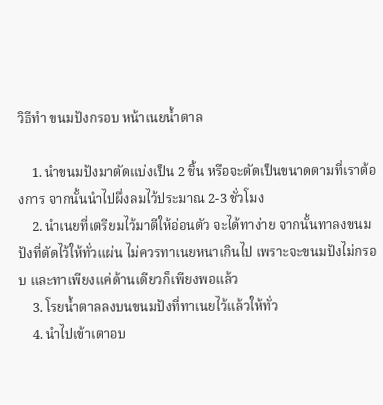วิธีทำ ขนมปังกรอบ หน้าเนยน้ำตาล

    1. นำขนมปังมาตัดแบ่งเป็น 2 ชิ้น หรือจะตัดเป็นขนาดตามที่เราต้องการ จากนั้นนำไปผึ่งลมไว้ประมาณ 2-3 ชั่วโมง
    2. นำเนยที่เตรียมไว้มาตีให้อ่อนตัว จะได้ทาง่าย จากนั้นทาลงขนมปังที่ตัดไว้ให้ทั่วแผ่น ไม่ควรทาเนยหนาเกินไป เพราะจะขนมปังไม่กรอบ และทาเพียงแค่ด้านเดียวก็เพียงพอแล้ว
    3. โรยน้ำตาลลงบนขนมปังที่ทาเนยไว้แล้วให้ทั่ว
    4. นำไปเข้าเตาอบ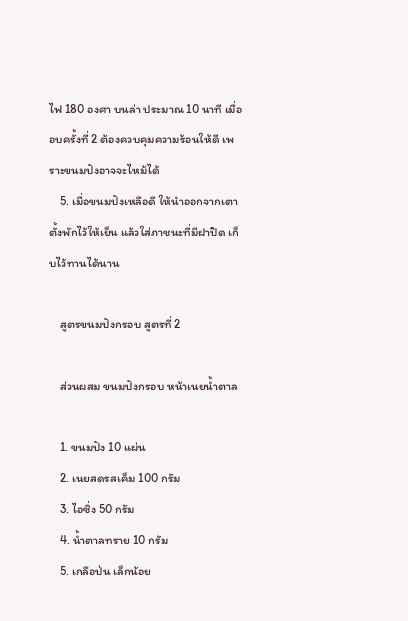ไฟ 180 องศา บนล่า ประมาณ 10 นาที เมื่ออบครั้งที่ 2 ต้องควบคุมความร้อนให้ดี เพราะขนมปังอาจจะไหม้ได้
    5. เมื่อขนมปังเหลือดี ให้นำออกจากเตา ตั้งพักไว้ให้เย็น แล้วใส่ภาชนะที่มีฝาปิด เก็บไว้ทานได้นาน

    สูตรขนมปังกรอบ สูตรที่ 2

    ส่วนผสม ขนมปังกรอบ หน้าเนยน้ำตาล

    1. ขนมปัง 10 แผ่น
    2. เนยสดรสเค็ม 100 กรัม
    3. ไอซิ่ง 50 กรัม
    4. น้ำตาลทราย 10 กรัม
    5. เกลือป่น เล็กน้อย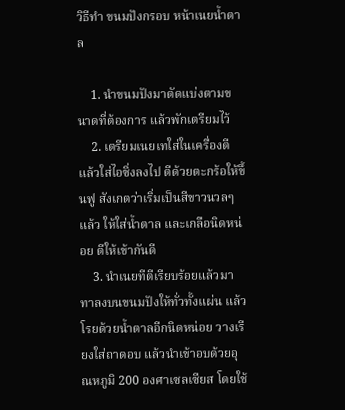วิธีทำ ขนมปังกรอบ หน้าเนยน้ำตาล

    1. นำขนมปังมาตัดแบ่งตามขนาดที่ต้องการ แล้วพักเตรียมไว้
    2. เตรียมเนยเทใส่ในเครื่องตี แล้วใส่ไอซิ่งลงไป ตีด้วยตะกร้อให้ขึ้นฟู สังเกตว่าเริ่มเป็นสีขาวนวลๆ แล้ว ให้ใส่น้ำตาล และเกลือนิดหน่อย ตีให้เข้ากันดี
    3. นำเนยทีตีเรียบร้อยแล้วมาทาลงบนขนมปังให้ทั่วทั้งแผ่น แล้วโรยด้วยน้ำตาลอีกนิดหน่อย วางเรียงใส่ถาดอบ แล้วนำเข้าอบด้วยอุณหภูมิ 200 องศาเซลเซียส โดยใช้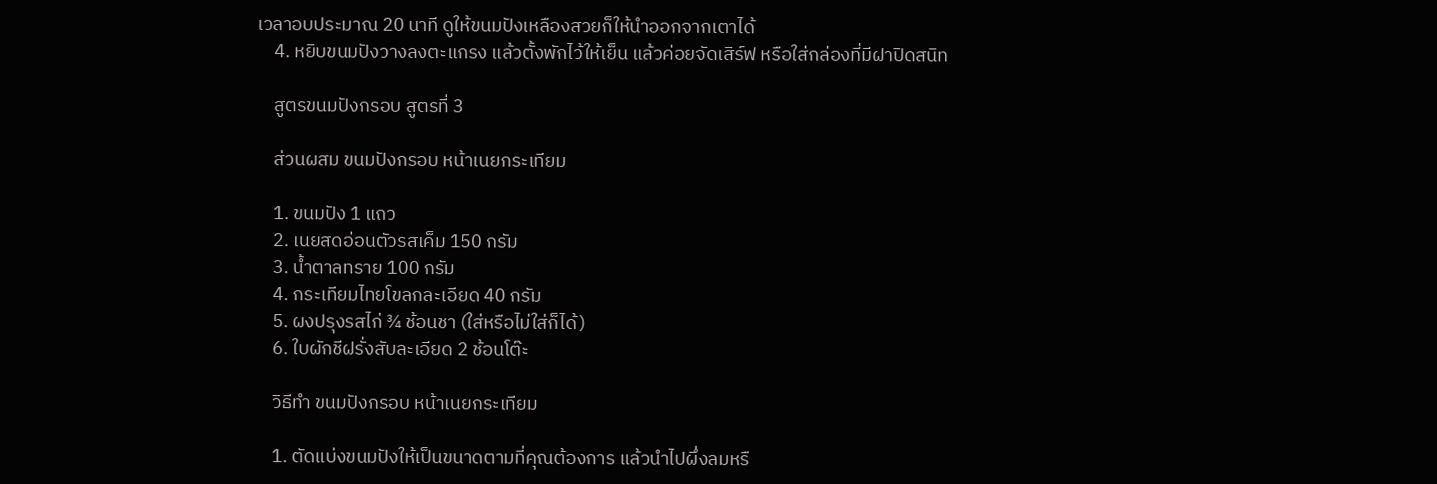เวลาอบประมาณ 20 นาที ดูให้ขนมปังเหลืองสวยก็ให้นำออกจากเตาได้
    4. หยิบขนมปังวางลงตะแกรง แล้วตั้งพักไว้ให้เย็น แล้วค่อยจัดเสิร์ฟ หรือใส่กล่องที่มีฝาปิดสนิท

    สูตรขนมปังกรอบ สูตรที่ 3

    ส่วนผสม ขนมปังกรอบ หน้าเนยกระเทียม

    1. ขนมปัง 1 แถว
    2. เนยสดอ่อนตัวรสเค็ม 150 กรัม
    3. น้ำตาลทราย 100 กรัม
    4. กระเทียมไทยโขลกละเอียด 40 กรัม
    5. ผงปรุงรสไก่ ¾ ช้อนชา (ใส่หรือไม่ใส่ก็ได้)
    6. ใบผักชีฝรั่งสับละเอียด 2 ช้อนโต๊ะ

    วิธีทำ ขนมปังกรอบ หน้าเนยกระเทียม

    1. ตัดแบ่งขนมปังให้เป็นขนาดตามที่คุณต้องการ แล้วนำไปผึ่งลมหรื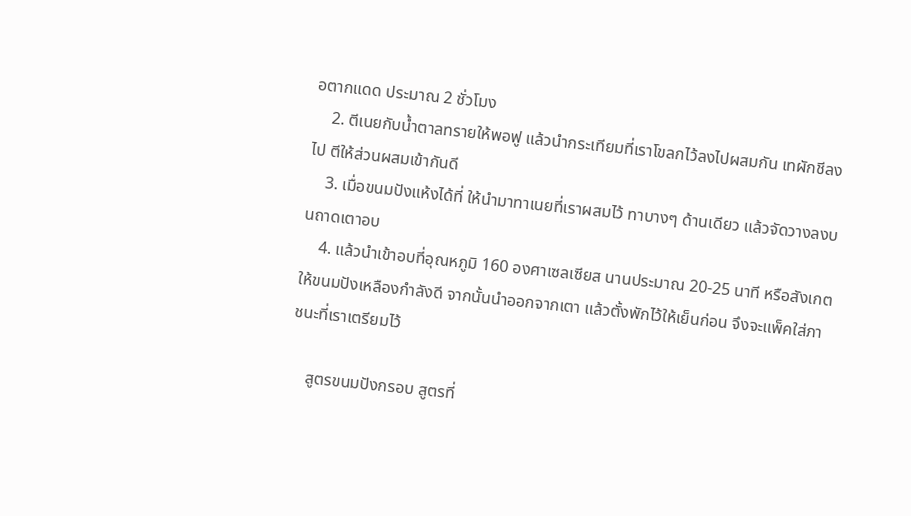อตากแดด ประมาณ 2 ชั่วโมง
    2. ตีเนยกับน้ำตาลทรายให้พอฟู แล้วนำกระเทียมที่เราโขลกไว้ลงไปผสมกัน เทผักชีลงไป ตีให้ส่วนผสมเข้ากันดี
    3. เมื่อขนมปังแห้งได้ที่ ให้นำมาทาเนยที่เราผสมไว้ ทาบางๆ ด้านเดียว แล้วจัดวางลงบนถาดเตาอบ
    4. แล้วนำเข้าอบที่อุณหภูมิ 160 องศาเซลเซียส นานประมาณ 20-25 นาที หรือสังเกตให้ขนมปังเหลืองกำลังดี จากนั้นนำออกจากเตา แล้วตั้งพักไว้ให้เย็นก่อน จึงจะแพ็คใส่ภาชนะที่เราเตรียมไว้

    สูตรขนมปังกรอบ สูตรที่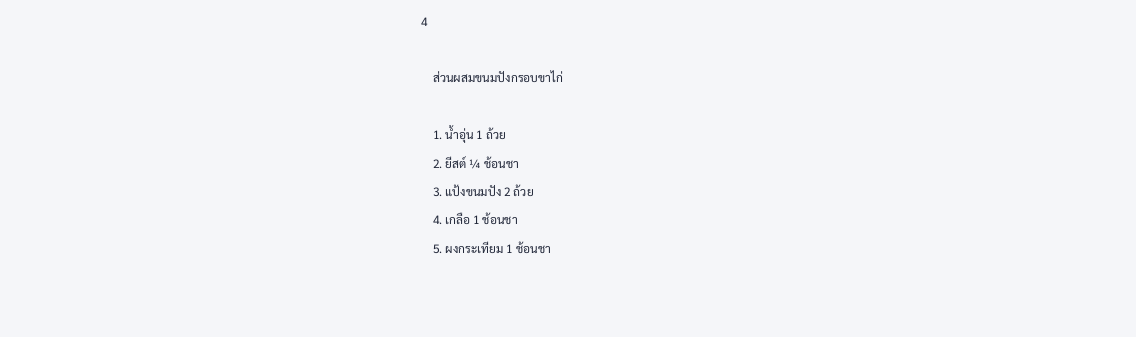4

    ส่วนผสมขนมปังกรอบขาไก่

    1. น้ำอุ่น 1 ถ้วย
    2. ยีสต์ ¼ ช้อนชา
    3. แป้งขนมปัง 2 ถ้วย
    4. เกลือ 1 ช้อนชา
    5. ผงกระเทียม 1 ช้อนชา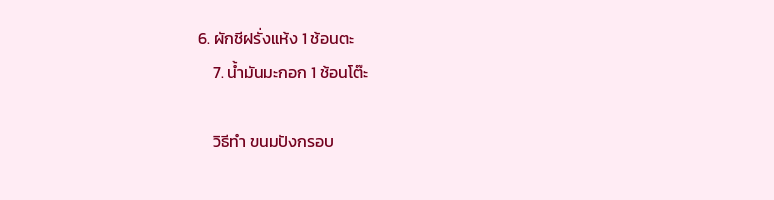6. ผักชีฝรั่งแห้ง 1 ช้อนตะ
    7. น้ำมันมะกอก 1 ช้อนโต๊ะ

    วิธีทำ ขนมปังกรอบ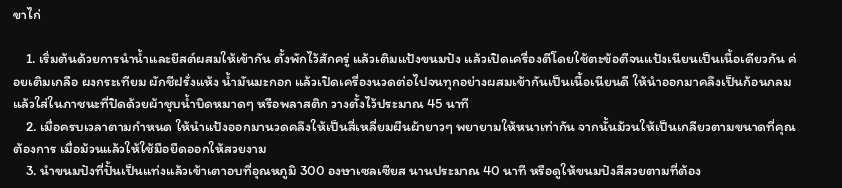ขาไก่

    1. เริ่มต้นด้วยการนำน้ำและยีสต์ผสมให้เข้ากัน ตั้งพักไว้สักครู่ แล้วเติมแป้งขนมปัง แล้วเปิดเครื่องตีโดยใช้ตะข้อตีจนแป้งเนียนเป็นเนื้อเดียวกัน ค่อยเติมเกลือ ผงกระเทียม ผักชีฝรั่งแห้ง น้ำมันมะกอก แล้วเปิดเครื่องนวดต่อไปจนทุกอย่างผสมเข้ากันเป็นเนื้อเนียนดี ให้นำออกมาคลึงเป็นก้อนกลม แล้วใส่ในภาชนะที่ปิดด้วยผ้าชุบน้ำบิดหมาดๆ หรือพลาสติก วางตั้งไว้ประมาณ 45 นาที
    2. เมื่อครบเวลาตามกำหนด ให้นำแป้งออกมานวดคลึงให้เป็นสี่เหลี่ยมผืนผ้ายาวๆ พยายามให้หนาเท่ากัน จากนั้นม้วนให้เป็นเกลียวตามขนาดที่คุณต้องการ เมื่อม้วนแล้วให้ใช้มือยืดออกให้สวยงาม
    3. นำขนมปังที่ปั้นเป็นแท่งแล้วเข้าเตาอบที่อุณหภูมิ 300 องษาเซลเซียส นานประมาณ 40 นาที หรือดูให้ขนมปังสีสวยตามที่ต้อง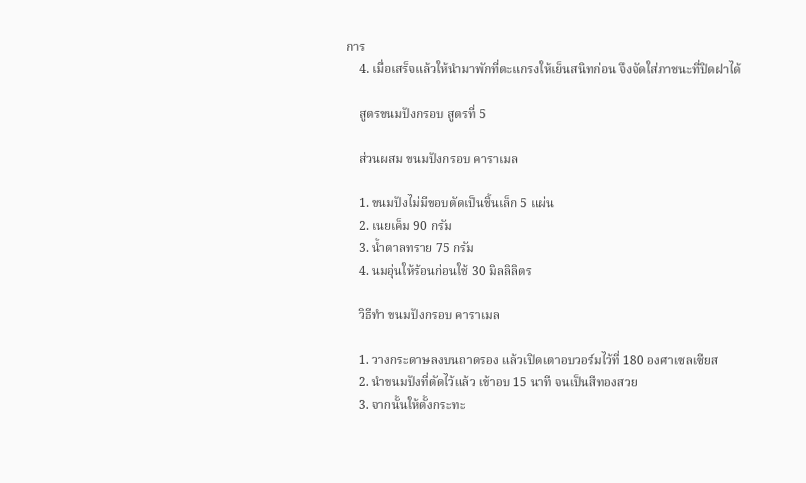การ
    4. เมื่อเสร็จแล้วให้นำมาพักที่ตะแกรงให้เย็นสนิทก่อน จึงจัดใส่ภาชนะที่ปิดฝาได้

    สูตรขนมปังกรอบ สูตรที่ 5

    ส่วนผสม ขนมปังกรอบ คาราเมล

    1. ขนมปังไม่มีขอบตัดเป็นชิ้นเล็ก 5 แผ่น
    2. เนยเค็ม 90 กรัม
    3. น้ำตาลทราย 75 กรัม
    4. นมอุ่นให้ร้อนก่อนใช้ 30 มิลลิลิตร

    วิธีทำ ขนมปังกรอบ คาราเมล

    1. วางกระดาษลงบนถาดรอง แล้วเปิดเตาอบวอร์มไว้ที่ 180 องศาเซลเซียส
    2. นำขนมปังที่ตัดไว้แล้ว เข้าอบ 15 นาที จนเป็นสีทองสวย
    3. จากนั้นให้ตั้งกระทะ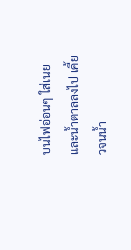บนไฟอ่อนๆ ใส่เนยและน้ำตาลลงไป เคี้ยวจนน้ำ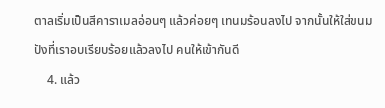ตาลเริ่มเป็นสีคาราเมลอ่อนๆ แล้วค่อยๆ เทนมร้อนลงไป จากนั้นให้ใส่ขนมปังที่เราอบเรียบร้อยแล้วลงไป คนให้เข้ากันดี
    4. แล้ว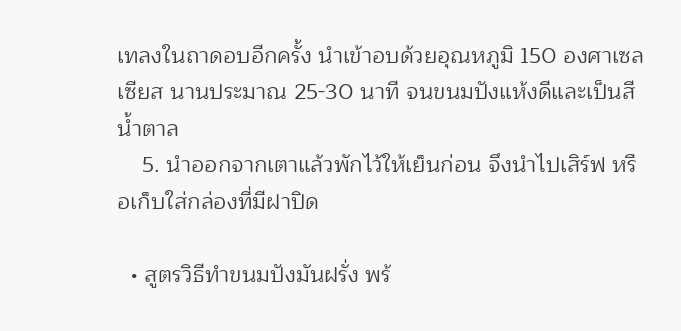เทลงในถาดอบอีกครั้ง นำเข้าอบด้วยอุณหภูมิ 150 องศาเซลเซียส นานประมาณ 25-30 นาที จนขนมปังแห้งดีและเป็นสีน้ำตาล
    5. นำออกจากเตาแล้วพักไว้ให้เย็นก่อน จึงนำไปเสิร์ฟ หรือเก็บใส่กล่องที่มีฝาปิด

  • สูตรวิธีทำขนมปังมันฝรั่ง พร้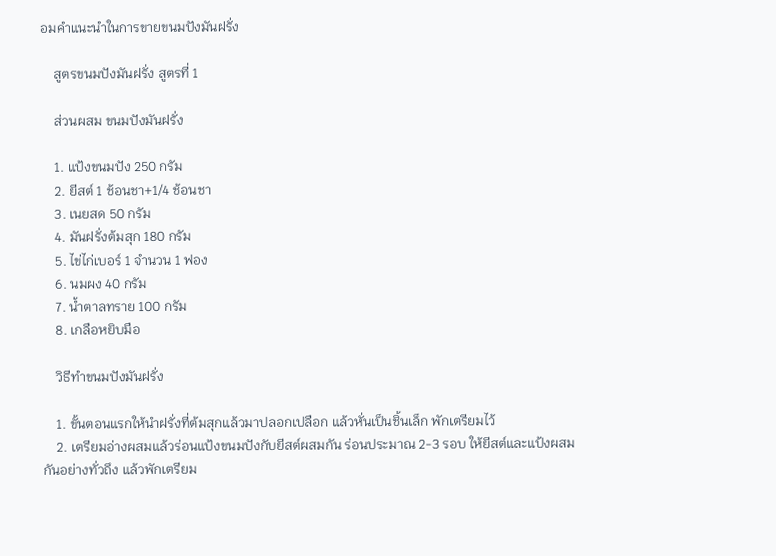อมคำแนะนำในการขายขนมปังมันฝรั่ง

    สูตรขนมปังมันฝรั่ง สูตรที่ 1

    ส่วนผสม ขนมปังมันฝรั่ง

    1. แป้งขนมปัง 250 กรัม
    2. ยีสต์ 1 ช้อนชา+1/4 ช้อนชา
    3. เนยสด 50 กรัม
    4. มันฝรั่งต้มสุก 180 กรัม
    5. ไข่ไก่เบอร์ 1 จำนวน 1 ฟอง
    6. นมผง 40 กรัม
    7. น้ำตาลทราย 100 กรัม
    8. เกลือหยิบมือ

    วิธีทำขนมปังมันฝรั่ง

    1. ขั้นตอนแรกให้นำฝรั่งที่ต้มสุกแล้วมาปลอกเปลือก แล้วหั่นเป็นชิ้นเล็ก พักเตรียมไว้
    2. เตรียมอ่างผสมแล้วร่อนแป้งขนมปังกับยีสต์ผสมกัน ร่อนประมาณ 2-3 รอบ ให้ยีสต์และแป้งผสมกันอย่างทั่วถึง แล้วพักเตรียม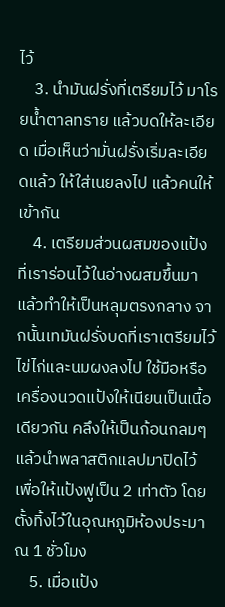ไว้
    3. นำมันฝรั่งที่เตรียมไว้ มาโรยน้ำตาลทราย แล้วบดให้ละเอียด เมื่อเห็นว่ามั่นฝรั่งเริ่มละเอียดแล้ว ให้ใส่เนยลงไป แล้วคนให้เข้ากัน
    4. เตรียมส่วนผสมของแป้งที่เราร่อนไว้ในอ่างผสมขึ้นมา แล้วทำให้เป็นหลุมตรงกลาง จากนั้นเทมันฝรั่งบดที่เราเตรียมไว้ ไข่ไก่และนมผงลงไป ใช้มือหรือเครื่องนวดแป้งให้เนียนเป็นเนื้อเดียวกัน คลึงให้เป็นก้อนกลมๆ แล้วนำพลาสติกแลปมาปิดไว้ เพื่อให้แป้งฟูเป็น 2 เท่าตัว โดยตั้งทิ้งไว้ในอุณหภูมิห้องประมาณ 1 ชั่วโมง
    5. เมื่อแป้ง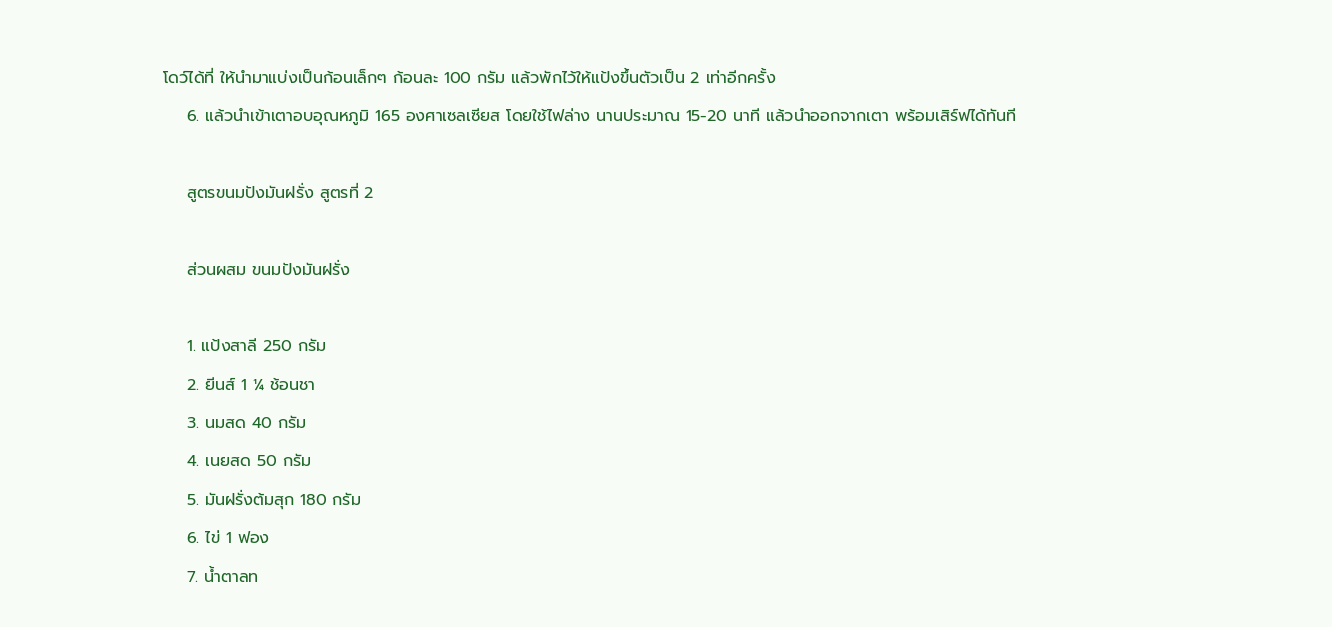โดว์ได้ที่ ให้นำมาแบ่งเป็นก้อนเล็กๆ ก้อนละ 100 กรัม แล้วพักไว้ให้แป้งขึ้นตัวเป็น 2 เท่าอีกครั้ง
    6. แล้วนำเข้าเตาอบอุณหภูมิ 165 องศาเซลเซียส โดยใช้ไฟล่าง นานประมาณ 15-20 นาที แล้วนำออกจากเตา พร้อมเสิร์ฟได้ทันที

    สูตรขนมปังมันฝรั่ง สูตรที่ 2

    ส่วนผสม ขนมปังมันฝรั่ง

    1. แป้งสาลี 250 กรัม
    2. ยีนส์ 1 ¼ ช้อนชา
    3. นมสด 40 กรัม
    4. เนยสด 50 กรัม
    5. มันฝรั่งต้มสุก 180 กรัม
    6. ไข่ 1 ฟอง
    7. น้ำตาลท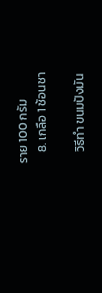ราย 100 กรัม
    8. เกลือ 1 ช้อนชา

    วิธีทำ ขนมปังมัน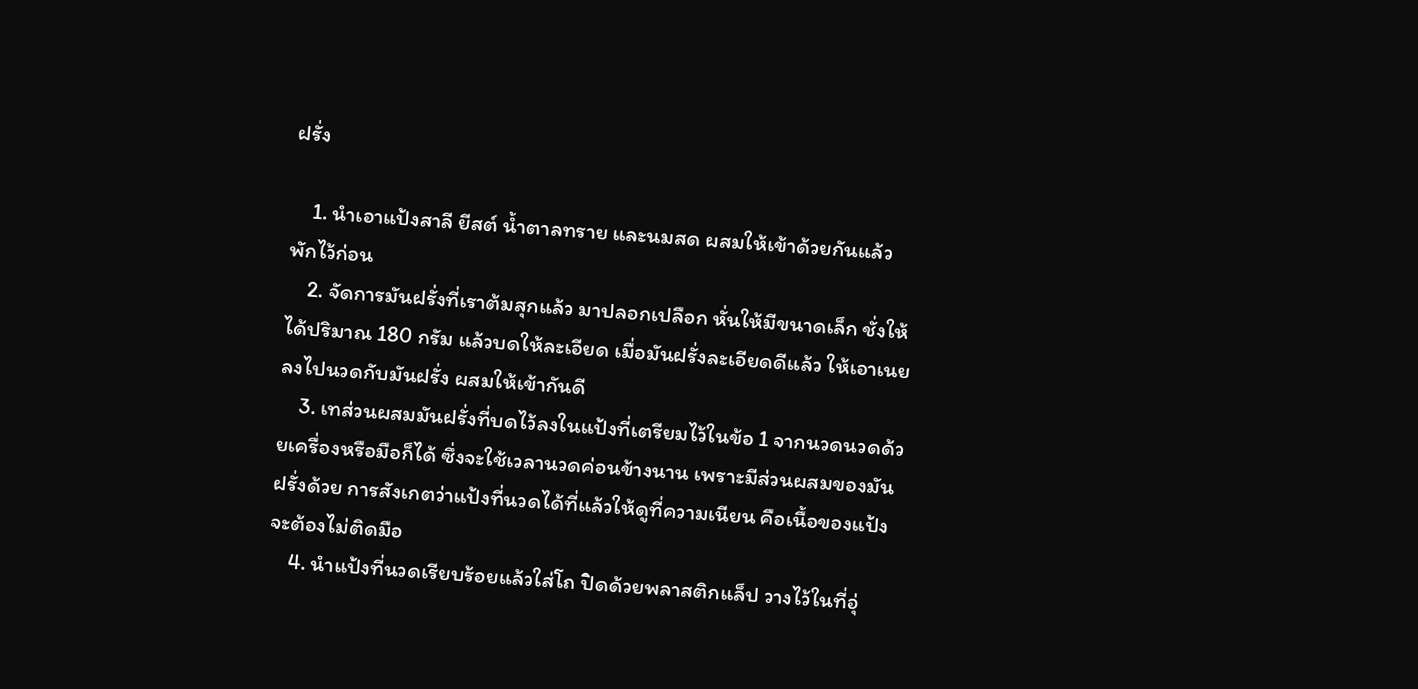ฝรั่ง

    1. นำเอาแป้งสาลี ยีสต์ น้ำตาลทราย และนมสด ผสมให้เข้าด้วยกันแล้วพักไว้ก่อน
    2. จัดการมันฝรั่งที่เราต้มสุกแล้ว มาปลอกเปลือก หั่นให้มีขนาดเล็ก ชั่งให้ได้ปริมาณ 180 กรัม แล้วบดให้ละเอียด เมื่อมันฝรั่งละเอียดดีแล้ว ให้เอาเนยลงไปนวดกับมันฝรั่ง ผสมให้เข้ากันดี
    3. เทส่วนผสมมันฝรั่งที่บดไว้ลงในแป้งที่เตรียมไว้ในข้อ 1 จากนวดนวดด้วยเครื่องหรือมือก็ได้ ซึ่งจะใช้เวลานวดค่อนข้างนาน เพราะมีส่วนผสมของมันฝรั่งด้วย การสังเกตว่าแป้งที่นวดได้ที่แล้วให้ดูที่ความเนียน คือเนื้อของแป้งจะต้องไม่ติดมือ
    4. นำแป้งที่นวดเรียบร้อยแล้วใส่โถ ปิดด้วยพลาสติกแล็ป วางไว้ในที่อุ่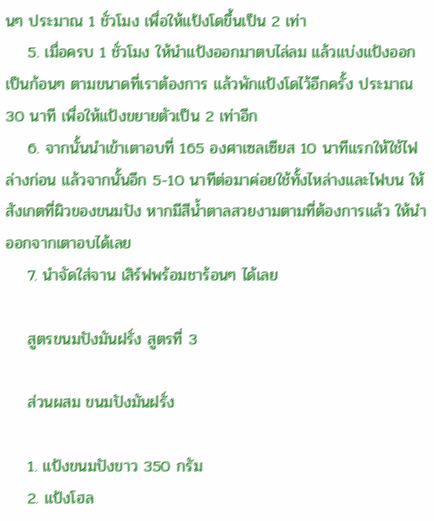นๆ ประมาณ 1 ชั่วโมง เพื่อให้แป้งโดขึ้นเป็น 2 เท่า
    5. เมื่อครบ 1 ชั่วโมง ให้นำแป้งออกมาตบไล่ลม แล้วแบ่งแป้งออกเป็นก้อนๆ ตามขนาดที่เราต้องการ แล้วพักแป้งโดไว้อีกครั้ง ประมาณ 30 นาที เพื่อให้แป้งขยายตัวเป็น 2 เท่าอีก
    6. จากนั้นนำเข้าเตาอบที่ 165 องศาเซลเซียส 10 นาทีแรกให้ใช้ไฟล่างก่อน แล้วจากนั้นอีก 5-10 นาทีต่อมาค่อยใช้ทั้งไหล่างและไฟบน ให้สังเกตที่ผิวของขนมปัง หากมีสีน้ำตาลสวยงามตามที่ต้องการแล้ว ให้นำออกจากเตาอบได้เลย
    7. นำจัดใส่จาน เสิร์ฟพร้อมชาร้อนๆ ได้เลย

    สูตรขนมปังมันฝรั่ง สูตรที่ 3

    ส่วนผสม ขนมปังมันฝรั่ง

    1. แป้งขนมปังขาว 350 กรัม
    2. แป้งโฮล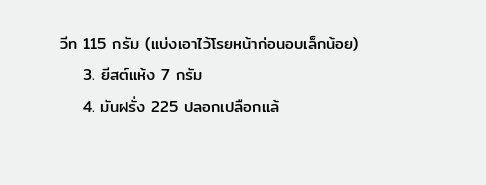วีท 115 กรัม (แบ่งเอาไว้โรยหน้าก่อนอบเล็กน้อย)
    3. ยีสต์แห้ง 7 กรัม
    4. มันฝรั่ง 225 ปลอกเปลือกแล้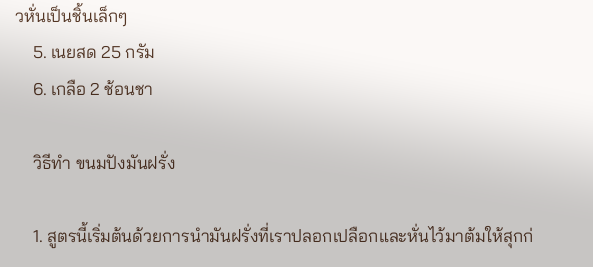วหั่นเป็นชิ้นเล็กๆ
    5. เนยสด 25 กรัม
    6. เกลือ 2 ช้อนชา

    วิธีทำ ขนมปังมันฝรั่ง

    1. สูตรนี้เริ่มต้นด้วยการนำมันฝรั่งที่เราปลอกเปลือกและหั่นไว้มาต้มให้สุกก่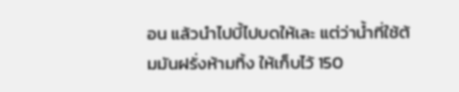อน แล้วนำไปบี้ไปบดให้เละ แต่ว่าน้ำที่ใช้ต้มมันฝรั่งห้ามทิ้ง ให้เก็บไว้ 150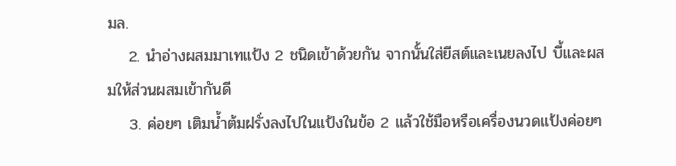มล.
    2. นำอ่างผสมมาเทแป้ง 2 ชนิดเข้าด้วยกัน จากนั้นใส่ยีสต์และเนยลงไป บี้และผสมให้ส่วนผสมเข้ากันดี
    3. ค่อยๆ เติมน้ำต้มฝรั่งลงไปในแป้งในข้อ 2 แล้วใช้มือหรือเครื่องนวดแป้งค่อยๆ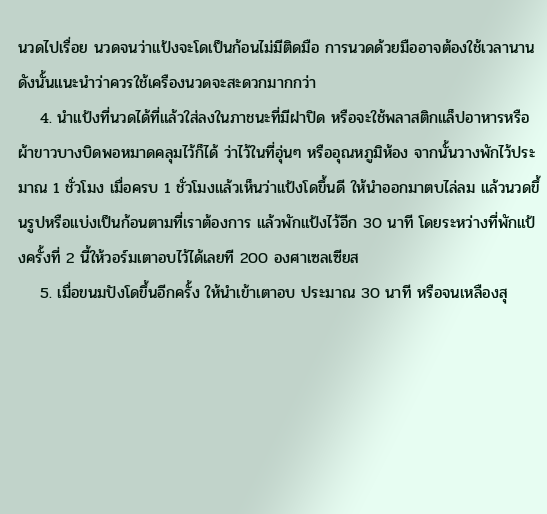นวดไปเรื่อย นวดจนว่าแป้งจะโดเป็นก้อนไม่มีติดมือ การนวดด้วยมืออาจต้องใช้เวลานาน ดังนั้นแนะนำว่าควรใช้เครืองนวดจะสะดวกมากกว่า
    4. นำแป้งที่นวดได้ที่แล้วใส่ลงในภาชนะที่มีฝาปิด หรือจะใช้พลาสติกแล็ปอาหารหรือผ้าขาวบางบิดพอหมาดคลุมไว้ก็ได้ ว่าไว้ในที่อุ่นๆ หรืออุณหภูมิห้อง จากนั้นวางพักไว้ประมาณ 1 ชั่วโมง เมื่อครบ 1 ชั่วโมงแล้วเห็นว่าแป้งโดขึ้นดี ให้นำออกมาตบไล่ลม แล้วนวดขึ้นรูปหรือแบ่งเป็นก้อนตามที่เราต้องการ แล้วพักแป้งไว้อีก 30 นาที โดยระหว่างที่พักแป้งครั้งที่ 2 นี้ให้วอร์มเตาอบไว้ได้เลยที 200 องศาเซลเซียส
    5. เมื่อขนมปังโดขึ้นอีกครั้ง ให้นำเข้าเตาอบ ประมาณ 30 นาที หรือจนเหลืองสุ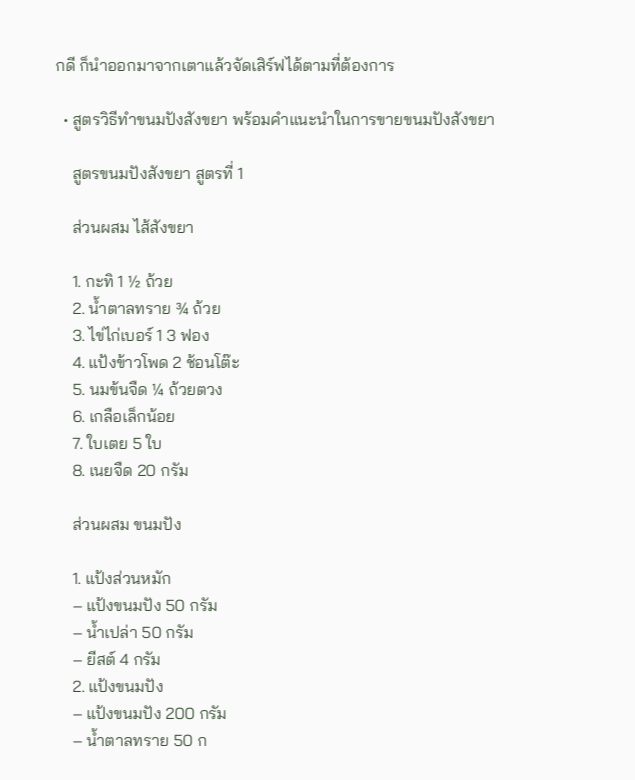กดี ก็นำออกมาจากเตาแล้วจัดเสิร์ฟได้ตามที่ต้องการ

  • สูตรวิธีทำขนมปังสังขยา พร้อมคำแนะนำในการขายขนมปังสังขยา

    สูตรขนมปังสังขยา สูตรที่ 1

    ส่วนผสม ไส้สังขยา

    1. กะทิ 1 ½ ถ้วย
    2. น้ำตาลทราย ¾ ถ้วย
    3. ไข่ไก่เบอร์ 1 3 ฟอง
    4. แป้งข้าวโพด 2 ช้อนโต๊ะ
    5. นมข้นจืด ¼ ถ้วยตวง
    6. เกลือเล็กน้อย
    7. ใบเตย 5 ใบ
    8. เนยจืด 20 กรัม

    ส่วนผสม ขนมปัง

    1. แป้งส่วนหมัก
    – แป้งขนมปัง 50 กรัม
    – น้ำเปล่า 50 กรัม
    – ยีสต์ 4 กรัม
    2. แป้งขนมปัง
    – แป้งขนมปัง 200 กรัม
    – น้ำตาลทราย 50 ก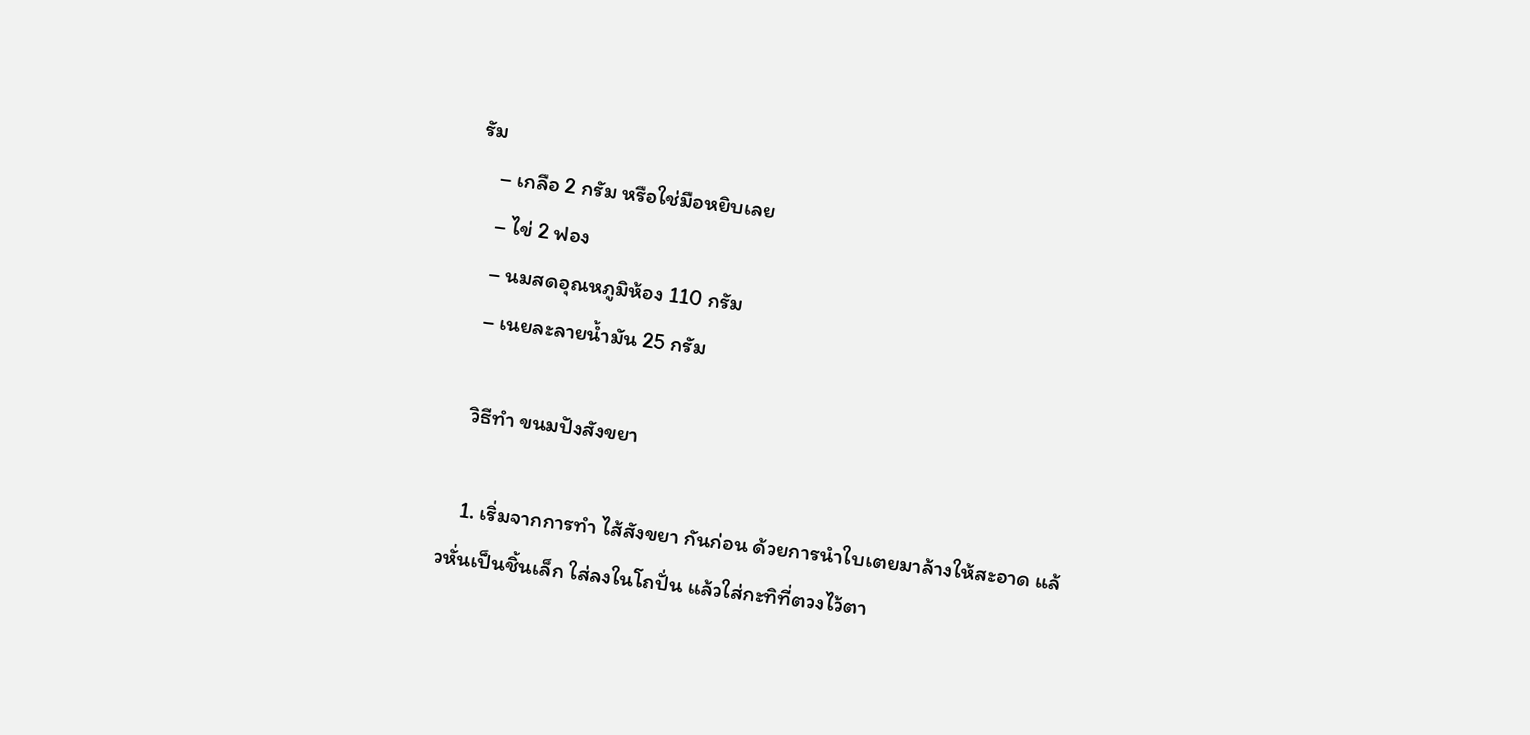รัม
    – เกลือ 2 กรัม หรือใช่มือหยิบเลย
    – ไข่ 2 ฟอง
    – นมสดอุณหภูมิห้อง 110 กรัม
    – เนยละลายน้ำมัน 25 กรัม

    วิธีทำ ขนมปังสังขยา

    1. เริ่มจากการทำ ไส้สังขยา กันก่อน ด้วยการนำใบเตยมาล้างให้สะอาด แล้วหั่นเป็นชิ้นเล็ก ใส่ลงในโถปั่น แล้วใส่กะทิที่ตวงไว้ตา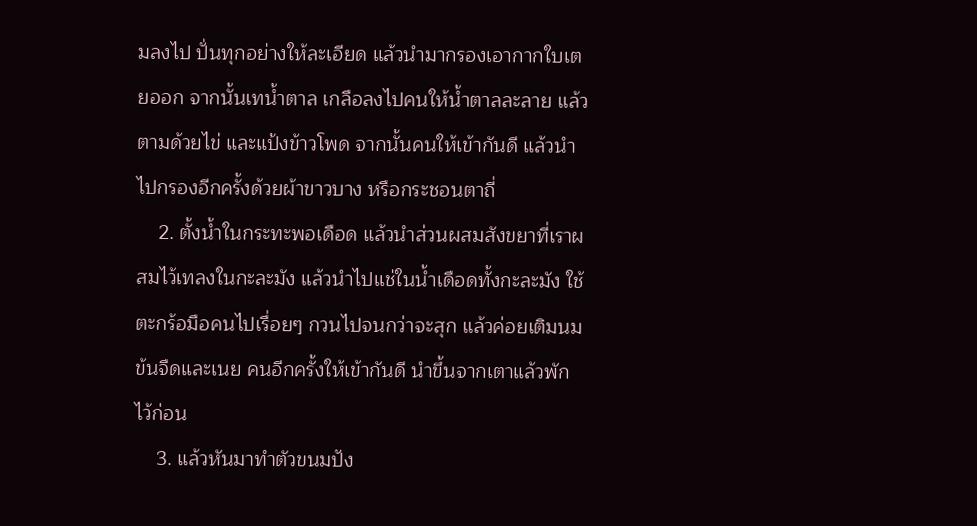มลงไป ปั่นทุกอย่างให้ละเอียด แล้วนำมากรองเอากากใบเตยออก จากนั้นเทน้ำตาล เกลือลงไปคนให้น้ำตาลละลาย แล้วตามด้วยไข่ และแป้งข้าวโพด จากนั้นคนให้เข้ากันดี แล้วนำไปกรองอีกครั้งด้วยผ้าขาวบาง หรือกระชอนตาถี่
    2. ตั้งน้ำในกระทะพอเดือด แล้วนำส่วนผสมสังขยาที่เราผสมไว้เทลงในกะละมัง แล้วนำไปแช่ในน้ำเดือดทั้งกะละมัง ใช้ตะกร้อมือคนไปเรื่อยๆ กวนไปจนกว่าจะสุก แล้วค่อยเติมนมข้นจืดและเนย คนอีกครั้งให้เข้ากันดี นำขึ้นจากเตาแล้วพักไว้ก่อน
    3. แล้วหันมาทำตัวขนมปัง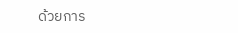ด้วยการ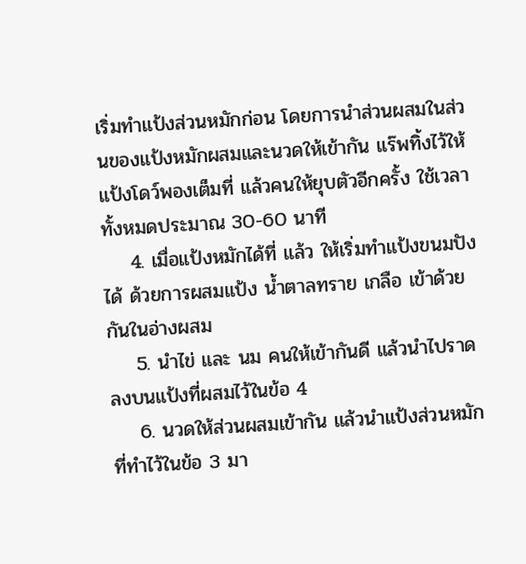เริ่มทำแป้งส่วนหมักก่อน โดยการนำส่วนผสมในส่วนของแป้งหมักผสมและนวดให้เข้ากัน แร๊พทิ้งไว้ให้แป้งโดว์พองเต็มที่ แล้วคนให้ยุบตัวอีกครั้ง ใช้เวลาทั้งหมดประมาณ 30-60 นาที
    4. เมื่อแป้งหมักได้ที่ แล้ว ให้เริ่มทำแป้งขนมปังได้ ด้วยการผสมแป้ง น้ำตาลทราย เกลือ เข้าด้วยกันในอ่างผสม
    5. นำไข่ และ นม คนให้เข้ากันดี แล้วนำไปราดลงบนแป้งที่ผสมไว้ในข้อ 4
    6. นวดให้ส่วนผสมเข้ากัน แล้วนำแป้งส่วนหมักที่ทำไว้ในข้อ 3 มา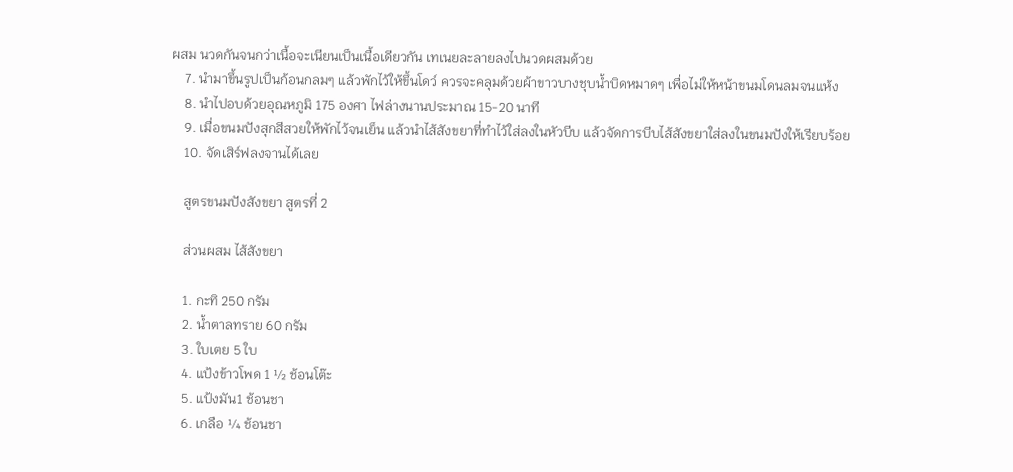ผสม นวดกันจนกว่าเนื้อจะเนียนเป็นเนื้อเดียวกัน เทเนยละลายลงไปนวดผสมด้วย
    7. นำมาขึ้นรูปเป็นก้อนกลมๆ แล้วพักไว้ให้ขึ้นโดว์ ควรจะคลุมด้วยผ้าขาวบางชุบน้ำบิดหมาดๆ เพื่อไม่ให้หน้าขนมโดนลมจนแห้ง
    8. นำไปอบด้วยอุณหภูมิ 175 องศา ไฟล่างนานประมาณ 15-20 นาที
    9. เมื่อขนมปังสุกสีสวยให้พักไว้จนเย็น แล้วนำไส้สังขยาที่ทำไว้ใส่ลงในหัวบีบ แล้วจัดการบีบไส้สังขยาใส่ลงในขนมปังให้เรียบร้อย
    10. จัดเสิร์ฟลงจานได้เลย

    สูตรขนมปังสังขยา สูตรที่ 2

    ส่วนผสม ไส้สังขยา

    1. กะทิ 250 กรัม
    2. น้ำตาลทราย 60 กรัม
    3. ใบเตย 5 ใบ
    4. แป้งข้าวโพด 1 ½ ช้อนโต๊ะ
    5. แป้งมัน1 ช้อนชา
    6. เกลือ ¼ ช้อนชา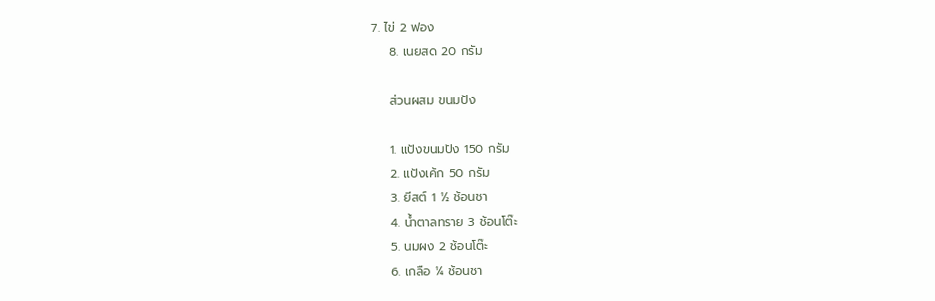7. ไข่ 2 ฟอง
    8. เนยสด 20 กรัม

    ส่วนผสม ขนมปัง

    1. แป้งขนมปัง 150 กรัม
    2. แป้งเค้ก 50 กรัม
    3. ยีสต์ 1 ½ ช้อนชา
    4. น้ำตาลทราย 3 ช้อนโต๊ะ
    5. นมผง 2 ช้อนโต๊ะ
    6. เกลือ ¼ ช้อนชา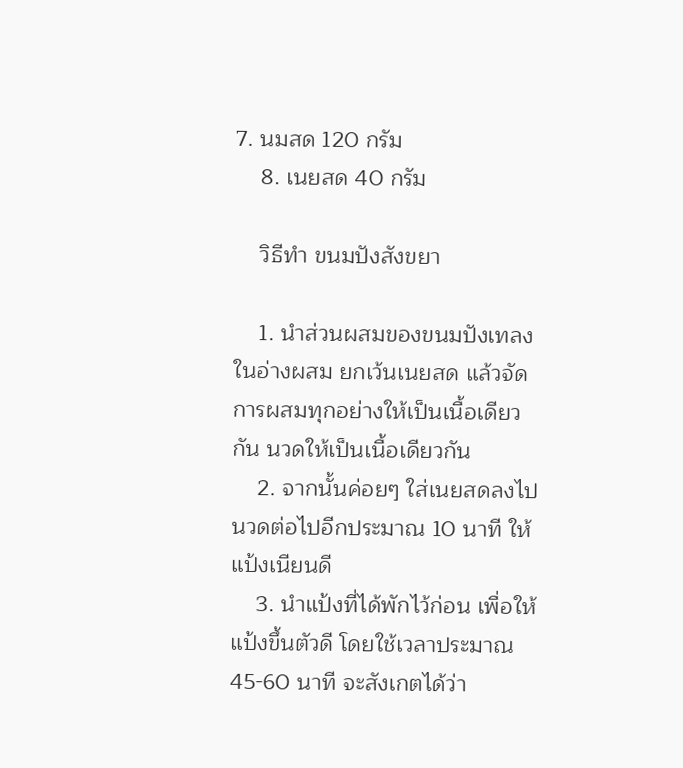7. นมสด 120 กรัม
    8. เนยสด 40 กรัม

    วิธีทำ ขนมปังสังขยา

    1. นำส่วนผสมของขนมปังเทลงในอ่างผสม ยกเว้นเนยสด แล้วจัดการผสมทุกอย่างให้เป็นเนื้อเดียวกัน นวดให้เป็นเนื้อเดียวกัน
    2. จากนั้นค่อยๆ ใส่เนยสดลงไป นวดต่อไปอีกประมาณ 10 นาที ให้แป้งเนียนดี
    3. นำแป้งที่ได้พักไว้ก่อน เพื่อให้แป้งขึ้นตัวดี โดยใช้เวลาประมาณ 45-60 นาที จะสังเกตได้ว่า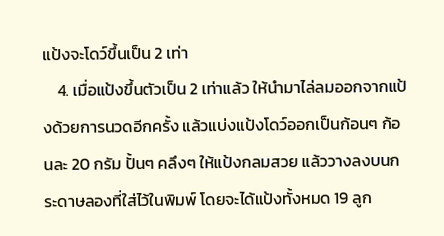แป้งจะโดว์ขึ้นเป็น 2 เท่า
    4. เมื่อแป้งขึ้นตัวเป็น 2 เท่าแล้ว ให้นำมาไล่ลมออกจากแป้งด้วยการนวดอีกครั้ง แล้วแบ่งแป้งโดว์ออกเป็นก้อนๆ ก้อนละ 20 กรัม ปั้นๆ คลึงๆ ให้แป้งกลมสวย แล้ววางลงบนกระดาษลองที่ใส่ไว้ในพิมพ์ โดยจะได้แป้งทั้งหมด 19 ลูก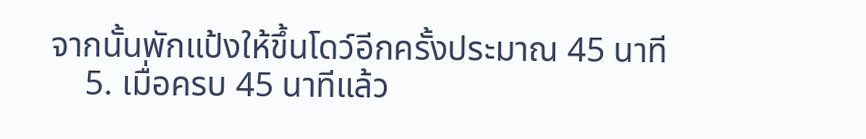จากนั้นพักแป้งให้ขึ้นโดว์อีกครั้งประมาณ 45 นาที
    5. เมื่อครบ 45 นาทีแล้ว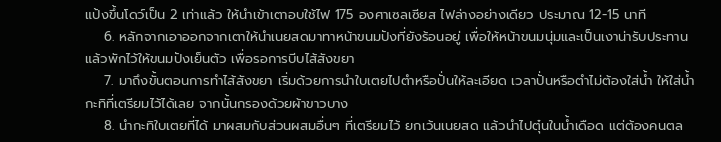แป้งขึ้นโดว์เป็น 2 เท่าแล้ว ให้นำเข้าเตาอบใช้ไฟ 175 องศาเซลเซียส ไฟล่างอย่างเดียว ประมาณ 12-15 นาที
    6. หลักจากเอาออกจากเตาให้นำเนยสดมาทาหน้าขนมปังที่ยังร้อนอยู่ เพื่อให้หน้าขนมนุ่มและเป็นเงาน่ารับประทาน แล้วพักไว้ให้ขนมปังเย็นตัว เพื่อรอการบีบไส้สังขยา
    7. มาถึงขั้นตอนการทำไส้สังขยา เริ่มด้วยการนำใบเตยไปตำหรือปั่นให้ละเอียด เวลาปั่นหรือตำไม่ต้องใส่น้ำ ให้ใส่น้ำกะทิที่เตรียมไว้ได้เลย จากนั้นกรองด้วยผ้าขาวบาง
    8. นำกะทิใบเตยที่ได้ มาผสมกับส่วนผสมอื่นๆ ที่เตรียมไว้ ยกเว้นเนยสด แล้วนำไปตุ๋นในน้ำเดือด แต่ต้องคนตล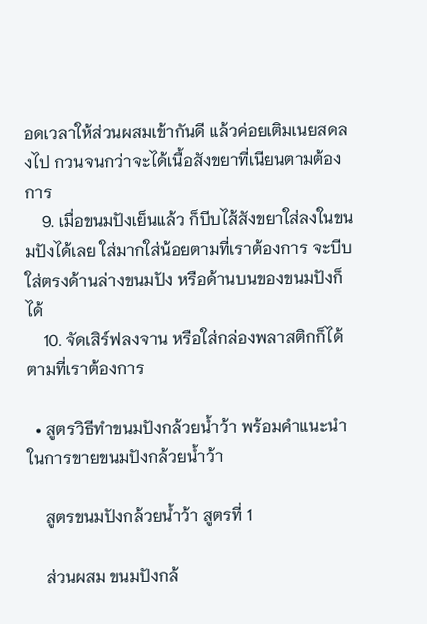อดเวลาให้ส่วนผสมเข้ากันดี แล้วค่อยเติมเนยสดลงไป กวนจนกว่าจะได้เนื้อสังขยาที่เนียนตามต้องการ
    9. เมื่อขนมปังเย็นแล้ว ก็บีบไส้สังขยาใส่ลงในขนมปังได้เลย ใส่มากใส่น้อยตามที่เราต้องการ จะบีบใส่ตรงด้านล่างขนมปัง หรือด้านบนของขนมปังก็ได้
    10. จัดเสิร์ฟลงจาน หรือใส่กล่องพลาสติกก็ได้ตามที่เราต้องการ

  • สูตรวิธีทำขนมปังกล้วยน้ำว้า พร้อมคำแนะนำในการขายขนมปังกล้วยน้ำว้า

    สูตรขนมปังกล้วยน้ำว้า สูตรที่ 1

    ส่วนผสม ขนมปังกล้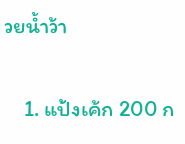วยน้ำว้า

    1. แป้งเค้ก 200 ก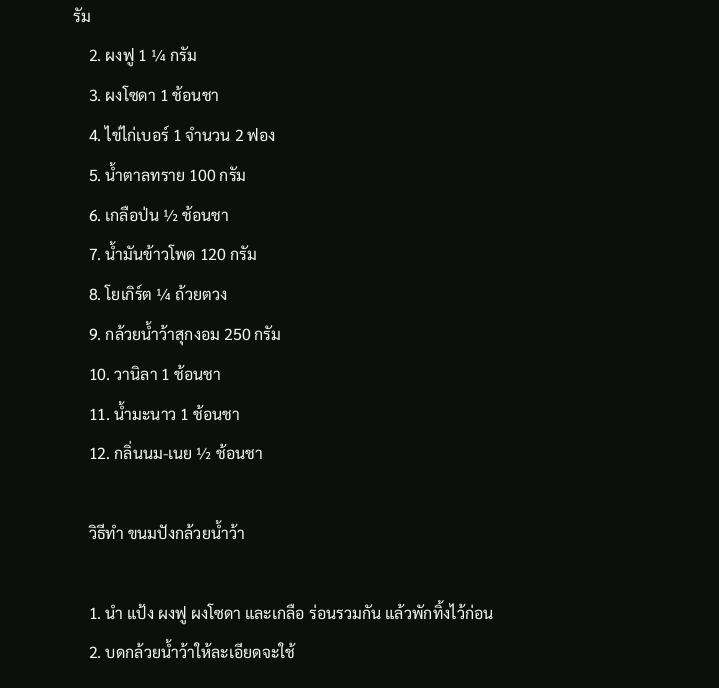รัม
    2. ผงฟู 1 ¼ กรัม
    3. ผงโซดา 1 ช้อนชา
    4. ไข่ไก่เบอร์ 1 จำนวน 2 ฟอง
    5. น้ำตาลทราย 100 กรัม
    6. เกลือป่น ½ ช้อนชา
    7. น้ำมันข้าวโพด 120 กรัม
    8. โยเกิร์ต ¼ ถ้วยตวง
    9. กล้วยน้ำว้าสุกงอม 250 กรัม
    10. วานิลา 1 ช้อนชา
    11. น้ำมะนาว 1 ช้อนชา
    12. กลิ่นนม-เนย ½ ช้อนชา

    วิธีทำ ขนมปังกล้วยน้ำว้า

    1. นำ แป้ง ผงฟู ผงโซดา และเกลือ ร่อนรวมกัน แล้วพักทิ้งไว้ก่อน
    2. บดกล้วยน้ำว้าให้ละเอียดจะใช้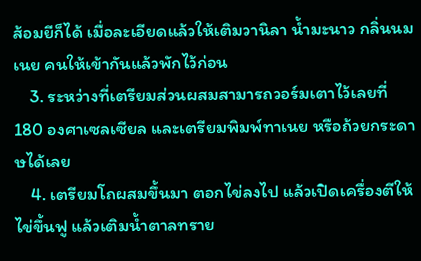ส้อมยีก็ได้ เมื่อละเอียดแล้วให้เติมวานิลา น้ำมะนาว กลิ่นนมเนย คนให้เข้ากันแล้วพักไว้ก่อน
    3. ระหว่างที่เตรียมส่วนผสมสามารถวอร์มเตาไว้เลยที่ 180 องศาเซลเซียล และเตรียมพิมพ์ทาเนย หรือถ้วยกระดาษได้เลย
    4. เตรียมโถผสมขึ้นมา ตอกไข่ลงไป แล้วเปิดเครื่องตีให้ไข่ขึ้นฟู แล้วเติมน้ำตาลทราย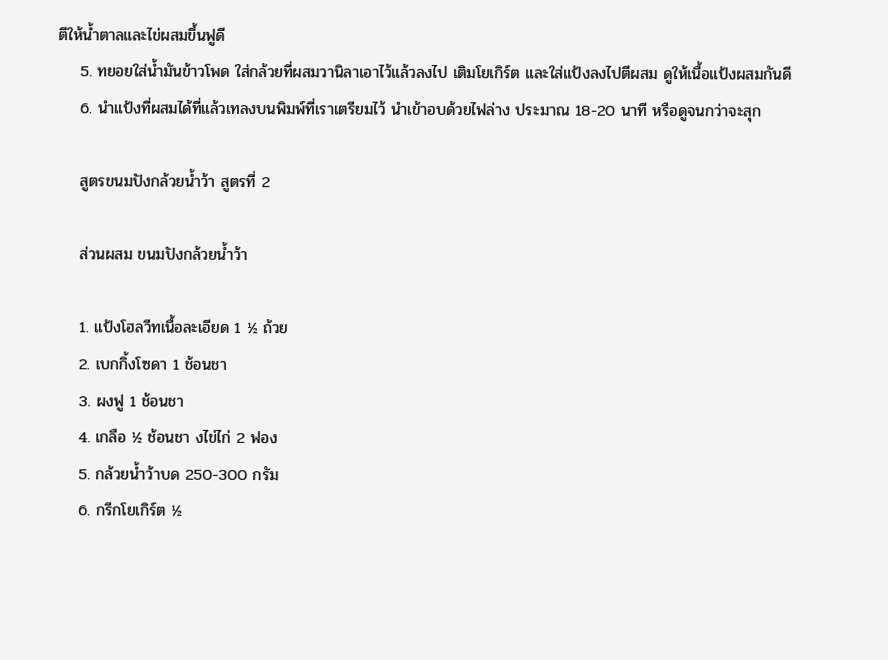ตีให้น้ำตาลและไข่ผสมขึ้นฟูดี
    5. ทยอยใส่น้ำมันข้าวโพด ใส่กล้วยที่ผสมวานิลาเอาไว้แล้วลงไป เติมโยเกิร์ต และใส่แป้งลงไปตีผสม ดูให้เนื้อแป้งผสมกันดี
    6. นำแป้งที่ผสมได้ที่แล้วเทลงบนพิมพ์ที่เราเตรียมไว้ นำเข้าอบด้วยไฟล่าง ประมาณ 18-20 นาที หรือดูจนกว่าจะสุก

    สูตรขนมปังกล้วยน้ำว้า สูตรที่ 2

    ส่วนผสม ขนมปังกล้วยน้ำว้า

    1. แป้งโฮลวีทเนื้อละเอียด 1 ½ ถ้วย
    2. เบกกิ้งโซดา 1 ช้อนชา
    3. ผงฟู 1 ช้อนชา
    4. เกลือ ½ ช้อนชา งไข่ไก่ 2 ฟอง
    5. กล้วยน้ำว้าบด 250-300 กรัม
    6. กรีกโยเกิร์ต ½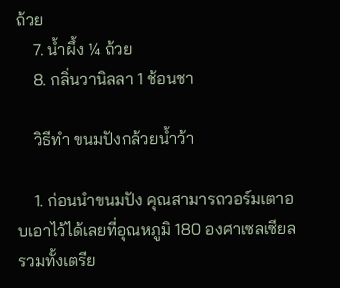ถ้วย
    7. น้ำผึ้ง ¼ ถ้วย
    8. กลิ่นวานิลลา 1 ช้อนชา

    วิธีทำ ขนมปังกล้วยน้ำว้า

    1. ก่อนนำขนมปัง คุณสามารถวอร์มเตาอบเอาไว้ได้เลยที่อุณหภูมิ 180 องศาเซลเซียล รวมทั้งเตรีย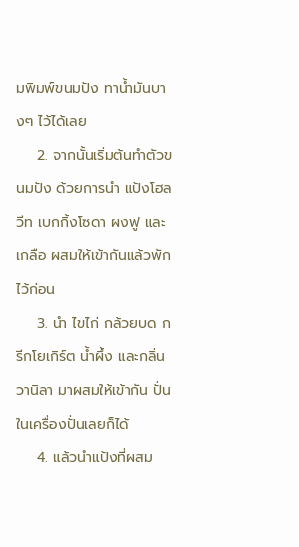มพิมพ์ขนมปัง ทาน้ำมันบางๆ ไว้ได้เลย
    2. จากนั้นเริ่มต้นทำตัวขนมปัง ด้วยการนำ แป้งโฮลวีท เบกกิ้งโซดา ผงฟู และเกลือ ผสมให้เข้ากันแล้วพักไว้ก่อน
    3. นำ ไขไก่ กล้วยบด กรีกโยเกิร์ต น้ำผึ้ง และกลิ่นวานิลา มาผสมให้เข้ากัน ปั่นในเครื่องปั่นเลยก็ได้
    4. แล้วนำแป้งที่ผสม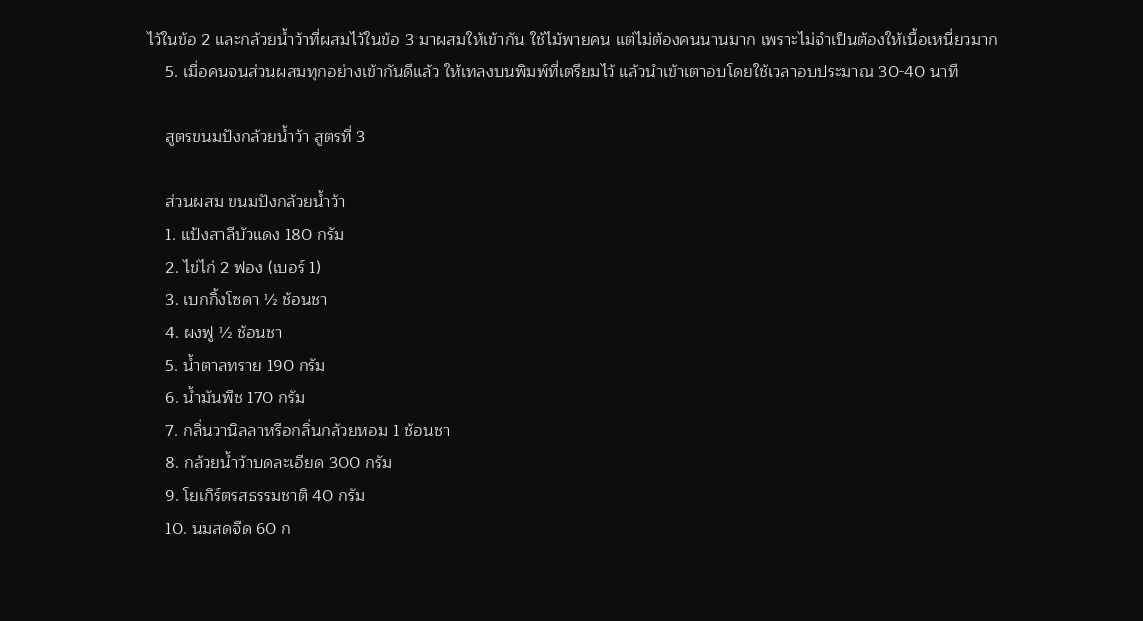ไว้ในข้อ 2 และกล้วยน้ำว้าที่ผสมไว้ในข้อ 3 มาผสมให้เข้ากัน ใช้ไม้พายคน แต่ไม่ต้องคนนานมาก เพราะไม่จำเป็นต้องให้เนื้อเหนี่ยวมาก
    5. เมื่อคนจนส่วนผสมทุกอย่างเข้ากันดีแล้ว ให้เทลงบนพิมพ์ที่เตรียมไว้ แล้วนำเข้าเตาอบโดยใช้เวลาอบประมาณ 30-40 นาที

    สูตรขนมปังกล้วยน้ำว้า สูตรที่ 3

    ส่วนผสม ขนมปังกล้วยน้ำว้า
    1. แป้งสาลีบัวแดง 180 กรัม
    2. ไข่ไก่ 2 ฟอง (เบอร์ 1)
    3. เบกกิ้งโซดา ½ ช้อนชา
    4. ผงฟู ½ ช้อนชา
    5. น้ำตาลทราย 190 กรัม
    6. น้ำมันพืช 170 กรัม
    7. กลิ่นวานิลลาหรือกลิ่นกล้วยหอม 1 ช้อนชา
    8. กล้วยน้ำว้าบดละเอียด 300 กรัม
    9. โยเกิร์ตรสธรรมชาติ 40 กรัม
    10. นมสดจืด 60 ก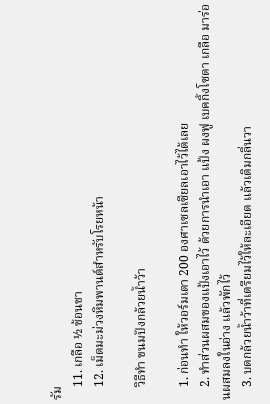รัม
    11. เกลือ ½ ช้อนชา
    12. เม็ดมะม่วงหิมพานต์สำหรับโรยหน้า

    วิธีทำ ขนมปังกล้วยน้ำว้า

    1. ก่อนทำ ให้วอร์มเตา 200 องศาเซลเซียลเอาไว้ได้เลย
    2. ทำส่วนผสมของแป้งเอาไว้ ด้วยการนำเอา แป้ง ผงฟู เบคกิ้งโซดา เกลือ มาร่อนผสมลงในอ่าง แล้วพักไว้
    3. บดกล้วยน้ำว้าที่เตรียมไว้ให้ละเอียด แล้วเติมกลิ่นวา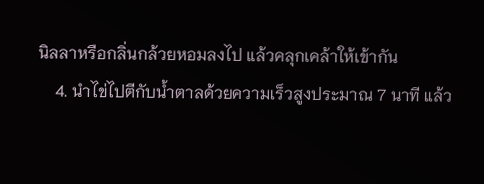นิลลาหรือกลิ่นกล้วยหอมลงไป แล้วคลุกเคล้าให้เข้ากัน
    4. นำไข่ไปตีกับน้ำตาลด้วยความเร็วสูงประมาณ 7 นาที แล้ว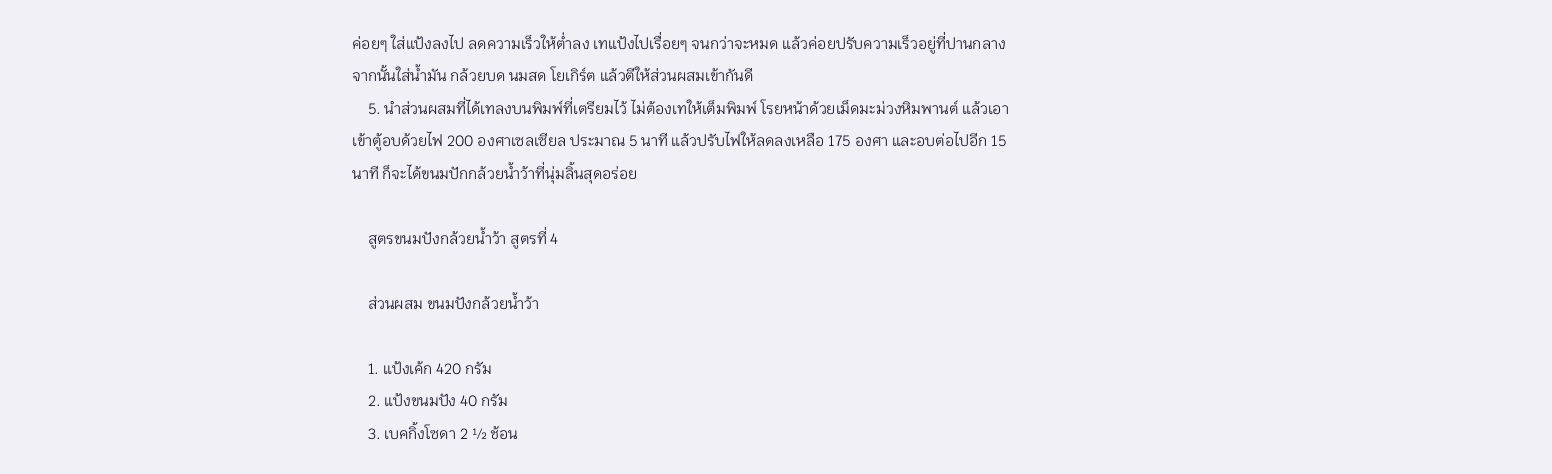ค่อยๆ ใส่แป้งลงไป ลดความเร็วให้ต่ำลง เทแป้งไปเรื่อยๆ จนกว่าจะหมด แล้วค่อยปรับความเร็วอยู่ที่ปานกลาง จากนั้นใส่น้ำมัน กล้วยบด นมสด โยเกิร์ต แล้วตีให้ส่วนผสมเข้ากันดี
    5. นำส่วนผสมที่ได้เทลงบนพิมพ์ที่เตรียมไว้ ไม่ต้องเทให้เต็มพิมพ์ โรยหน้าด้วยเม็ดมะม่วงหิมพานต์ แล้วเอาเข้าตู้อบด้วยไฟ 200 องศาเซลเซียล ประมาณ 5 นาที แล้วปรับไฟให้ลดลงเหลือ 175 องศา และอบต่อไปอีก 15 นาที ก็จะได้ขนมปักกล้วยน้ำว้าที่นุ่มลิ้นสุดอร่อย

    สูตรขนมปังกล้วยน้ำว้า สูตรที่ 4

    ส่วนผสม ขนมปังกล้วยน้ำว้า

    1. แป้งเค้ก 420 กรัม
    2. แป้งขนมปัง 40 กรัม
    3. เบคกิ้งโซดา 2 ½ ช้อน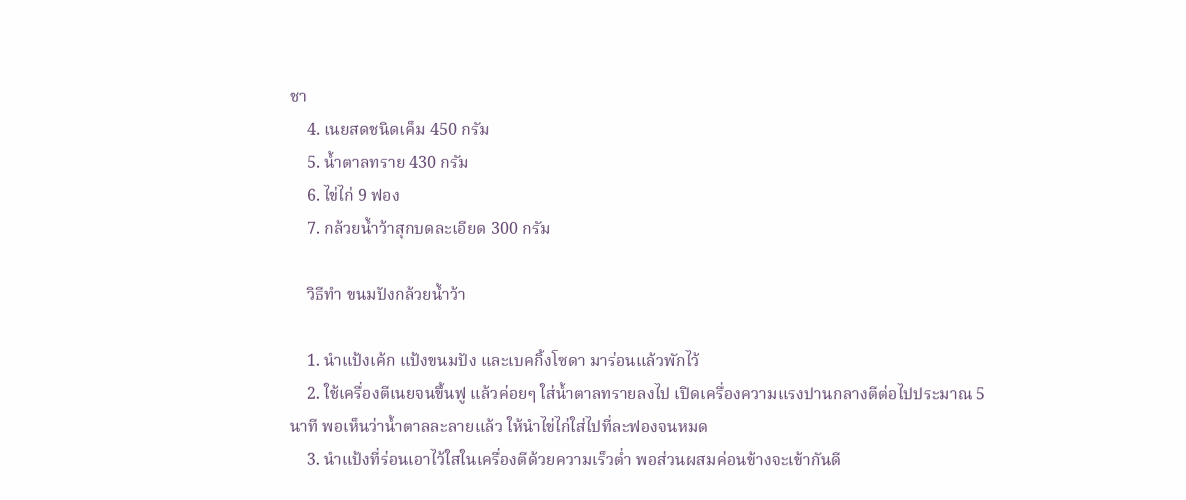ชา
    4. เนยสดชนิดเค็ม 450 กรัม
    5. น้ำตาลทราย 430 กรัม
    6. ไข่ไก่ 9 ฟอง
    7. กล้วยน้ำว้าสุกบดละเอียด 300 กรัม

    วิธีทำ ขนมปังกล้วยน้ำว้า

    1. นำแป้งเค้ก แป้งขนมปัง และเบคกิ้งโซดา มาร่อนแล้วพักไว้
    2. ใช้เครื่องตีเนยจนขึ้นฟู แล้วค่อยๆ ใส่น้ำตาลทรายลงไป เปิดเครื่องความแรงปานกลางตีต่อไปประมาณ 5 นาที พอเห็นว่าน้ำตาลละลายแล้ว ให้นำไข่ไก่ใส่ไปที่ละฟองจนหมด
    3. นำแป้งที่ร่อนเอาไว้ใสในเครื่องตีด้วยความเร็วต่ำ พอส่วนผสมค่อนข้างจะเข้ากันดี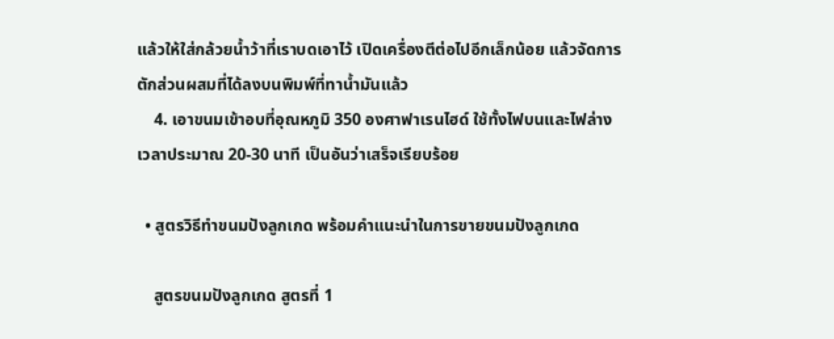แล้วให้ใส่กล้วยน้ำว้าที่เราบดเอาไว้ เปิดเครื่องตีต่อไปอีกเล็กน้อย แล้วจัดการตักส่วนผสมที่ได้ลงบนพิมพ์ที่ทาน้ำมันแล้ว
    4. เอาขนมเข้าอบที่อุณหภูมิ 350 องศาฟาเรนไฮด์ ใช้ทั้งไฟบนและไฟล่าง เวลาประมาณ 20-30 นาที เป็นอันว่าเสร็จเรียบร้อย

  • สูตรวิธีทำขนมปังลูกเกด พร้อมคำแนะนำในการขายขนมปังลูกเกด

    สูตรขนมปังลูกเกด สูตรที่ 1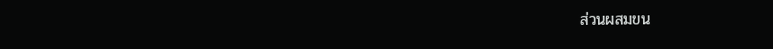ส่วนผสมขน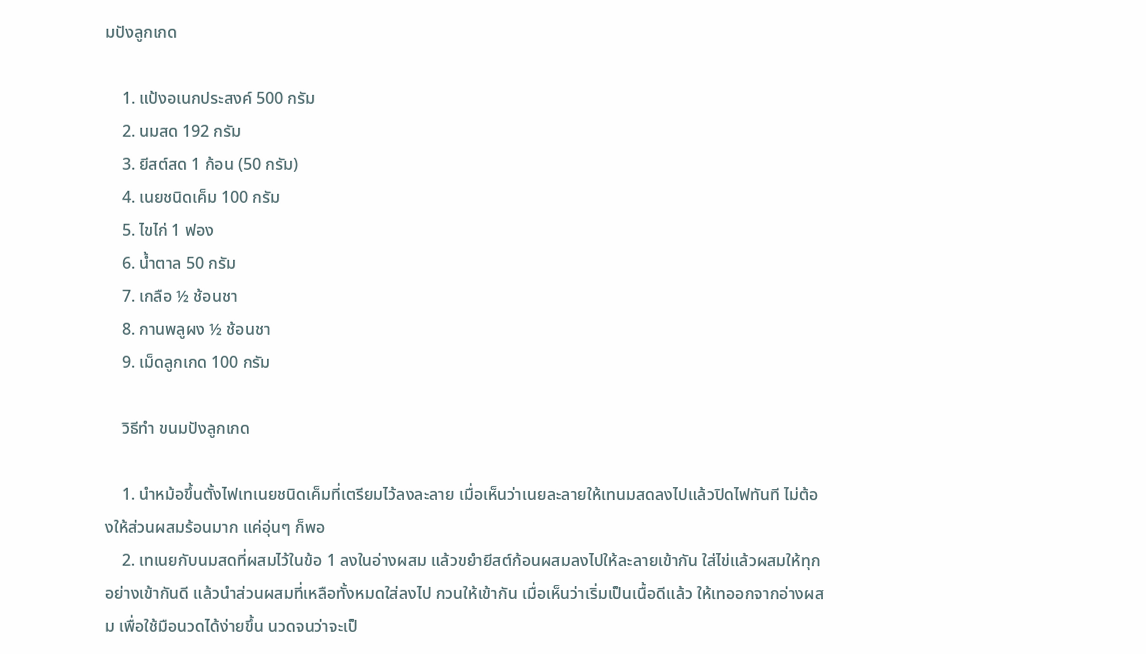มปังลูกเกด

    1. แป้งอเนกประสงค์ 500 กรัม
    2. นมสด 192 กรัม
    3. ยีสต์สด 1 ก้อน (50 กรัม)
    4. เนยชนิดเค็ม 100 กรัม
    5. ไขไก่ 1 ฟอง
    6. น้ำตาล 50 กรัม
    7. เกลือ ½ ช้อนชา
    8. กานพลูผง ½ ช้อนชา
    9. เม็ดลูกเกด 100 กรัม

    วิธีทำ ขนมปังลูกเกด

    1. นำหม้อขึ้นตั้งไฟเทเนยชนิดเค็มที่เตรียมไว้ลงละลาย เมื่อเห็นว่าเนยละลายให้เทนมสดลงไปแล้วปิดไฟทันที ไม่ต้องให้ส่วนผสมร้อนมาก แค่อุ่นๆ ก็พอ
    2. เทเนยกับนมสดที่ผสมไว้ในข้อ 1 ลงในอ่างผสม แล้วขยำยีสต์ก้อนผสมลงไปให้ละลายเข้ากัน ใส่ไข่แล้วผสมให้ทุกอย่างเข้ากันดี แล้วนำส่วนผสมที่เหลือทั้งหมดใส่ลงไป กวนให้เข้ากัน เมื่อเห็นว่าเริ่มเป็นเนื้อดีแล้ว ให้เทออกจากอ่างผสม เพื่อใช้มือนวดได้ง่ายขึ้น นวดจนว่าจะเป็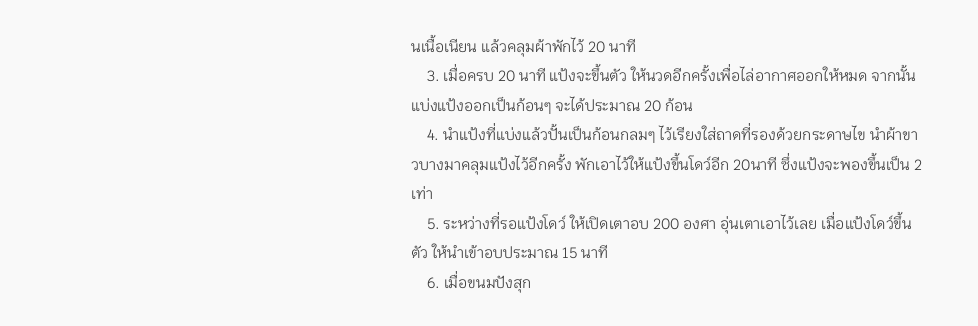นเนื้อเนียน แล้วคลุมผ้าพักไว้ 20 นาที
    3. เมื่อครบ 20 นาที แป้งจะขึ้นตัว ให้นวดอีกครั้งเพื่อไล่อากาศออกให้หมด จากนั้นแบ่งแป้งออกเป็นก้อนๆ จะได้ประมาณ 20 ก้อน
    4. นำแป้งที่แบ่งแล้วปั้นเป็นก้อนกลมๆ ไว้เรียงใส่ถาดที่รองด้วยกระดาษไข นำผ้าขาวบางมาคลุมแป้งไว้อีกครั้ง พักเอาไว้ให้แป้งขึ้นโดว์อีก 20นาที ซึ่งแป้งจะพองขึ้นเป็น 2 เท่า
    5. ระหว่างที่รอแป้งโดว์ ให้เปิดเตาอบ 200 องศา อุ่นเตาเอาไว้เลย เมื่อแป้งโดว์ขึ้นตัว ให้นำเข้าอบประมาณ 15 นาที
    6. เมื่อขนมปังสุก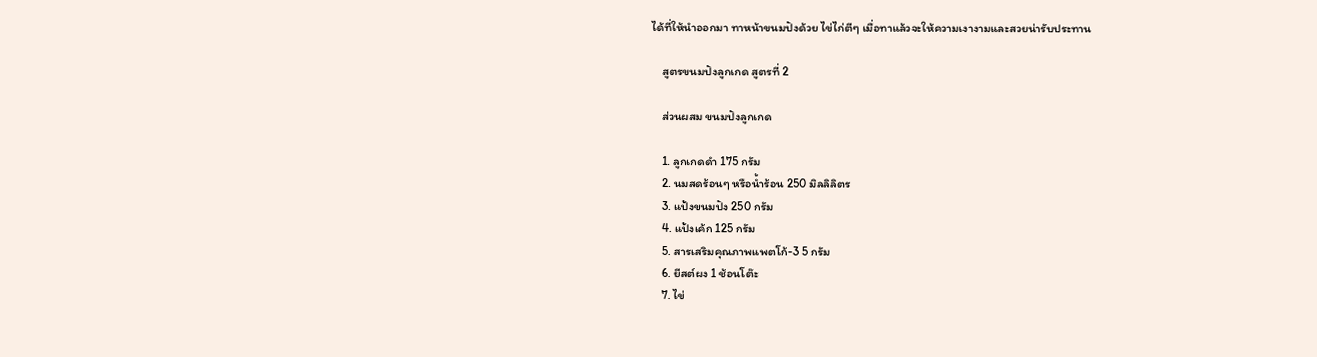ได้ที่ให้นำออกมา ทาหน้าขนมปังด้วย ไข่ไก่ตีๆ เมื่อทาแล้วจะให้ความเงางามและสวยน่ารับประทาน

    สูตรขนมปังลูกเกด สูตรที่ 2

    ส่วนผสม ขนมปังลูกเกด

    1. ลูกเกดดำ 175 กรัม
    2. นมสดร้อนๆ หรือน้ำร้อน 250 มิลลิลิตร
    3. แป้งขนมปัง 250 กรัม
    4. แป้งเค้ก 125 กรัม
    5. สารเสริมคุณภาพแพตโก้-3 5 กรัม
    6. ยีสต์ผง 1 ช้อนโต๊ะ
    7. ไข่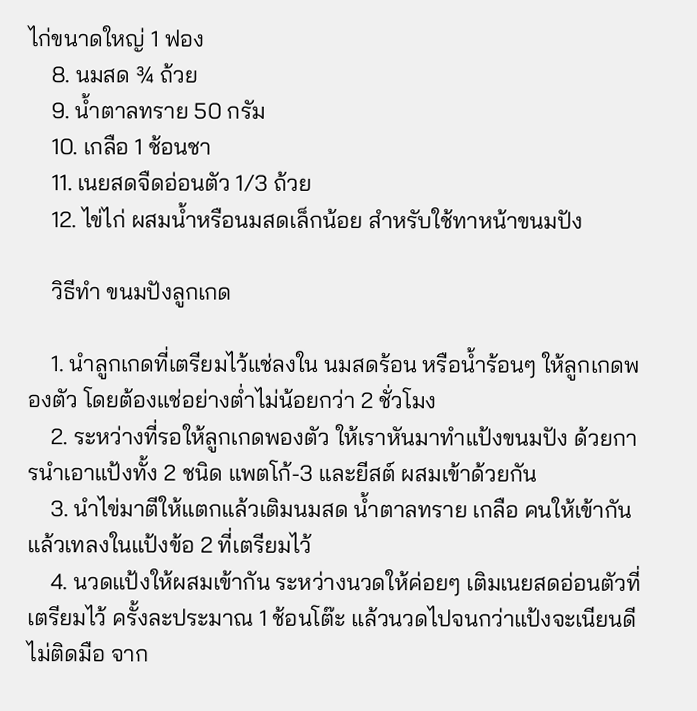ไก่ขนาดใหญ่ 1 ฟอง
    8. นมสด ¾ ถ้วย
    9. น้ำตาลทราย 50 กรัม
    10. เกลือ 1 ช้อนชา
    11. เนยสดจืดอ่อนตัว 1/3 ถ้วย
    12. ไข่ไก่ ผสมน้ำหรือนมสดเล็กน้อย สำหรับใช้ทาหน้าขนมปัง

    วิธีทำ ขนมปังลูกเกด

    1. นำลูกเกดที่เตรียมไว้แช่ลงใน นมสดร้อน หรือน้ำร้อนๆ ให้ลูกเกดพองตัว โดยต้องแช่อย่างต่ำไม่น้อยกว่า 2 ชั่วโมง
    2. ระหว่างที่รอให้ลูกเกดพองตัว ให้เราหันมาทำแป้งขนมปัง ด้วยการนำเอาแป้งทั้ง 2 ชนิด แพตโก้-3 และยีสต์ ผสมเข้าด้วยกัน
    3. นำไข่มาตีให้แตกแล้วเติมนมสด น้ำตาลทราย เกลือ คนให้เข้ากัน แล้วเทลงในแป้งข้อ 2 ที่เตรียมไว้
    4. นวดแป้งให้ผสมเข้ากัน ระหว่างนวดให้ค่อยๆ เติมเนยสดอ่อนตัวที่เตรียมไว้ ครั้งละประมาณ 1 ช้อนโต๊ะ แล้วนวดไปจนกว่าแป้งจะเนียนดี ไม่ติดมือ จาก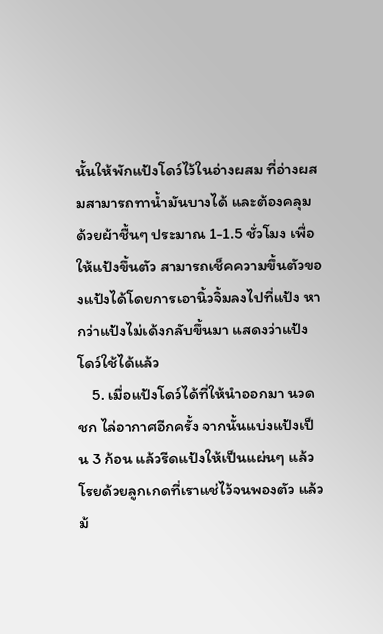นั้นให้พักแป้งโดว์ไว้ในอ่างผสม ที่อ่างผสมสามารถทาน้ำมันบางได้ และต้องคลุมด้วยผ้าชื้นๆ ประมาณ 1-1.5 ชั่วโมง เพื่อให้แป้งขึ้นตัว สามารถเช็คความขึ้นตัวของแป้งได้โดยการเอานิ้วจิ้มลงไปที่แป้ง หากว่าแป้งไม่เด้งกลับขึ้นมา แสดงว่าแป้งโดว์ใช้ได้แล้ว
    5. เมื่อแป้งโดว์ได้ที่ให้นำออกมา นวด ชก ไล่อากาศอีกครั้ง จากนั้นแบ่งแป้งเป็น 3 ก้อน แล้วรีดแป้งให้เป็นแผ่นๆ แล้วโรยด้วยลูกเกดที่เราแช่ไว้จนพองตัว แล้วม้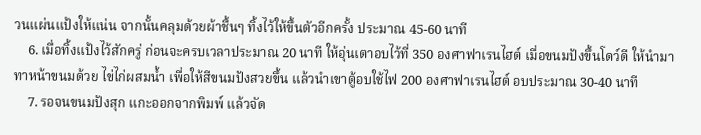วนแผ่นแป้งให้แน่น จากนั้นคลุมด้วยผ้าชื้นๆ ทิ้งไว้ให้ขึ้นตัวอีกครั้ง ประมาณ 45-60 นาที
    6. เมื่อทิ้งแป้งไว้สักครู่ ก่อนจะครบเวลาประมาณ 20 นาที ให้อุ่นเตาอบไว้ที่ 350 องศาฟาเรนไฮต์ เมื่อขนมปังขึ้นโดว์ดี ให้นำมาทาหน้าขนมด้วย ไข่ไก่ผสมน้ำ เพื่อให้สีขนมปังสวยขึ้น แล้วนำเขาตู้อบใช้ไฟ 200 องศาฟาเรนไฮต์ อบประมาณ 30-40 นาที
    7. รอจนขนมปังสุก แกะออกจากพิมพ์ แล้วจัด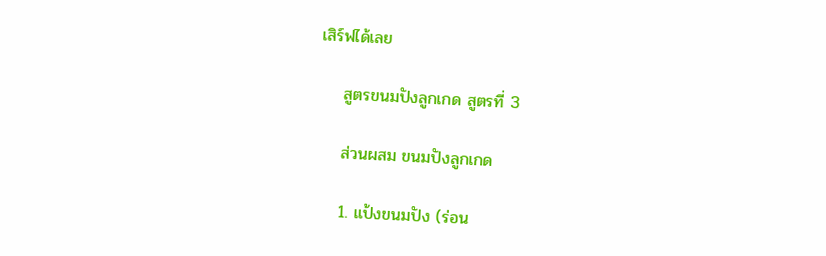เสิร์ฟได้เลย

    สูตรขนมปังลูกเกด สูตรที่ 3

    ส่วนผสม ขนมปังลูกเกด

    1. แป้งขนมปัง (ร่อน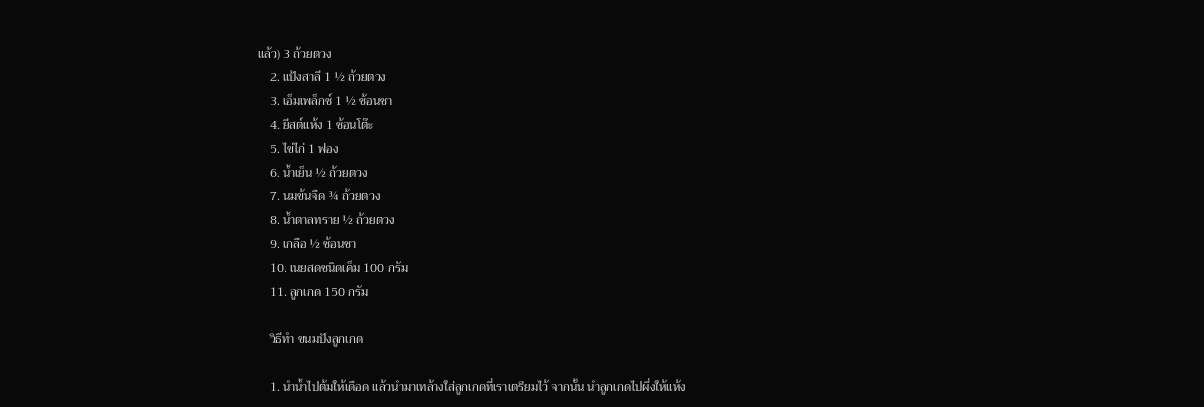แล้ว) 3 ถ้วยตวง
    2. แป้งสาลี 1 ½ ถ้วยตวง
    3. เอ็มเพล็กซ์ 1 ½ ช้อนชา
    4. ยีสต์แห้ง 1 ช้อนโต๊ะ
    5. ไข่ไก่ 1 ฟอง
    6. น้ำเย็น ½ ถ้วยตวง
    7. นมข้นจืด ¾ ถ้วยตวง
    8. น้ำตาลทราย ½ ถ้วยตวง
    9. เกลือ ½ ช้อนชา
    10. เนยสดชนิดเค็ม 100 กรัม
    11. ลูกเกด 150 กรัม

    วิธีทำ ขนมปังลูกเกด

    1. นำน้ำไปต้มให้เดือด แล้วนำมาเทล้างใส่ลูกเกดที่เราเตรียมไว้ จากนั้น นำลูกเกดไปผึ่งให้แห้ง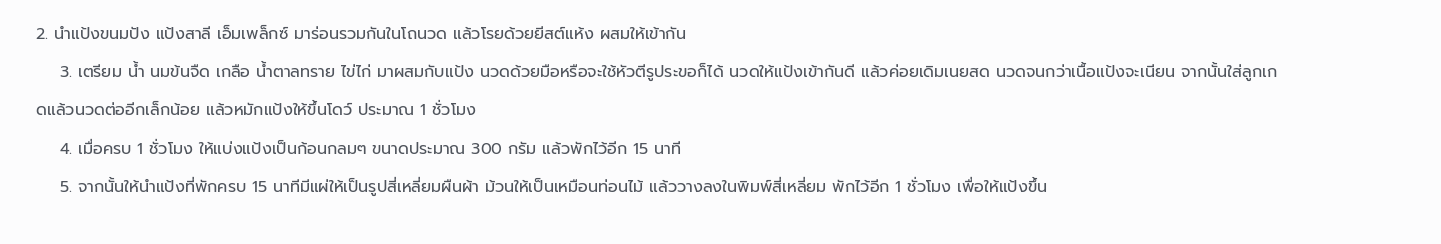2. นำแป้งขนมปัง แป้งสาลี เอ็มเพล็กซ์ มาร่อนรวมกันในโถนวด แล้วโรยด้วยยีสต์แห้ง ผสมให้เข้ากัน
    3. เตรียม น้ำ นมข้นจืด เกลือ น้ำตาลทราย ไข่ไก่ มาผสมกับแป้ง นวดด้วยมือหรือจะใช้หัวตีรูประขอก็ได้ นวดให้แป้งเข้ากันดี แล้วค่อยเดิมเนยสด นวดจนกว่าเนื้อแป้งจะเนียน จากนั้นใส่ลูกเกดแล้วนวดต่ออีกเล็กน้อย แล้วหมักแป้งให้ขึ้นโดว์ ประมาณ 1 ชั่วโมง
    4. เมื่อครบ 1 ชั่วโมง ให้แบ่งแป้งเป็นก้อนกลมๆ ขนาดประมาณ 300 กรัม แล้วพักไว้อีก 15 นาที
    5. จากนั้นให้นำแป้งที่พักครบ 15 นาทีมีแผ่ให้เป็นรูปสี่เหลี่ยมผืนผ้า ม้วนให้เป็นเหมือนท่อนไม้ แล้ววางลงในพิมพ์สี่เหลี่ยม พักไว้อีก 1 ชั่วโมง เพื่อให้แป้งขึ้น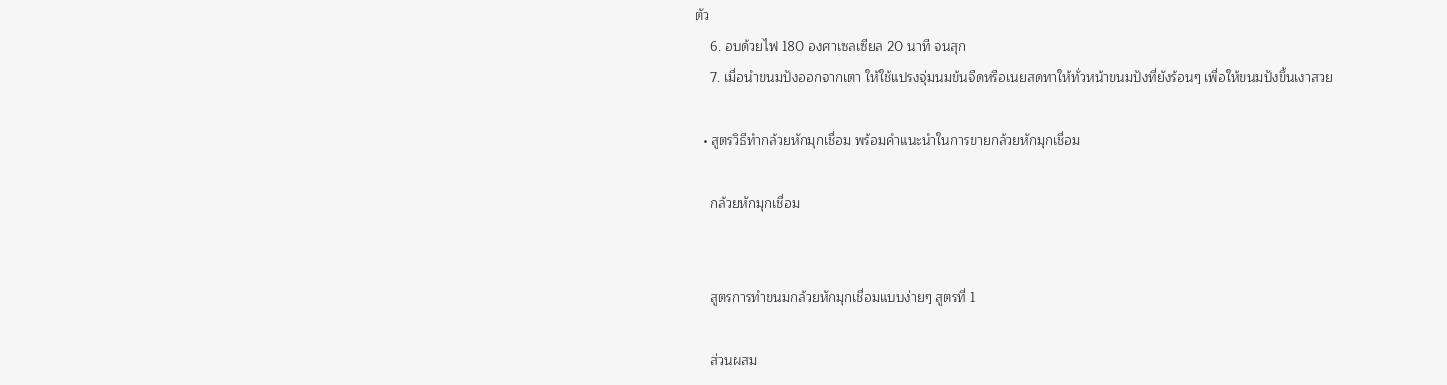ตัว
    6. อบด้วยไฟ 180 องศาเซลเซียล 20 นาที จนสุก
    7. เมื่อนำขนมปังออกจากเตา ให้ใช้แปรงจุ่มนมข้นจืดหรือเนยสดทาให้ทั่วหน้าขนมปังที่ยังร้อนๆ เพื่อให้ขนมปังขึ้นเงาสวย

  • สูตรวิธีทำกล้วยหักมุกเชื่อม พร้อมคำแนะนำในการขายกล้วยหักมุกเชื่อม

    กล้วยหักมุกเชื่อม


    สูตรการทำขนมกล้วยหักมุกเชื่อมแบบง่ายๆ สูตรที่ 1

    ส่วนผสม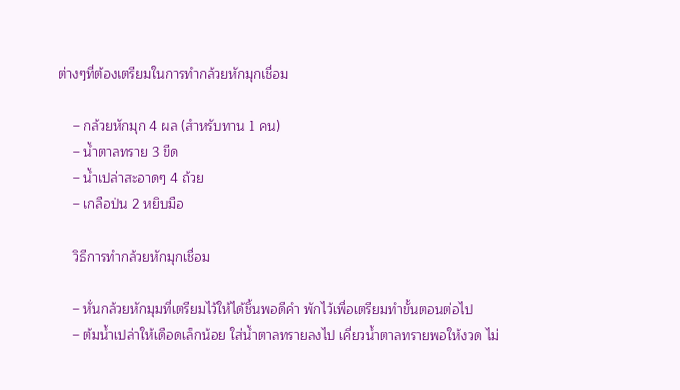ต่างๆที่ต้องเตรียมในการทำกล้วยหักมุกเชื่อม

    – กล้วยหักมุก 4 ผล (สำหรับทาน 1 คน)
    – น้ำตาลทราย 3 ขีด
    – น้ำเปล่าสะอาดๆ 4 ถ้วย
    – เกลือป่น 2 หยิบมือ

    วิธีการทำกล้วยหักมุกเชื่อม

    – หั่นกล้วยหักมุมที่เตรียมไว้ให้ได้ชิ้นพอดีคำ พักไว้เพื่อเตรียมทำขั้นตอนต่อไป
    – ต้มน้ำเปล่าให้เดือดเล็กน้อย ใส่น้ำตาลทรายลงไป เคี่ยวน้ำตาลทรายพอให้งวด ไม่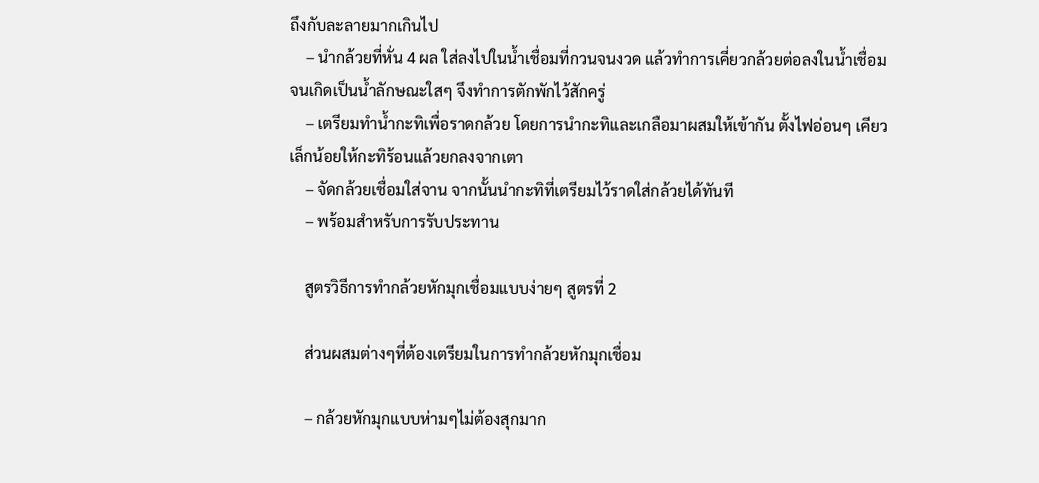ถึงกับละลายมากเกินไป
    – นำกล้วยที่หั่น 4 ผล ใส่ลงไปในน้ำเชื่อมที่กวนจนงวด แล้วทำการเคี่ยวกล้วยต่อลงในน้ำเชื่อมจนเกิดเป็นน้ำลักษณะใสๆ จึงทำการตักพักไว้สักครู่
    – เตรียมทำน้ำกะทิเพื่อราดกล้วย โดยการนำกะทิและเกลือมาผสมให้เข้ากัน ตั้งไฟอ่อนๆ เคียวเล็กน้อยให้กะทิร้อนแล้วยกลงจากเตา
    – จัดกล้วยเชื่อมใส่จาน จากนั้นนำกะทิที่เตรียมไว้ราดใส่กล้วยได้ทันที
    – พร้อมสำหรับการรับประทาน

    สูตรวิธีการทำกล้วยหักมุกเชื่อมแบบง่ายๆ สูตรที่ 2

    ส่วนผสมต่างๆที่ต้องเตรียมในการทำกล้วยหักมุกเชื่อม

    – กล้วยหักมุกแบบห่ามๆไม่ต้องสุกมาก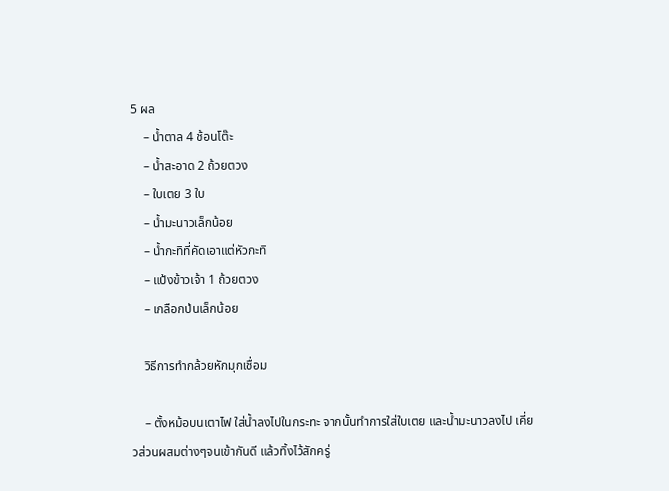5 ผล
    – น้ำตาล 4 ช้อนโต๊ะ
    – น้ำสะอาด 2 ถ้วยตวง
    – ใบเตย 3 ใบ
    – น้ำมะนาวเล็กน้อย
    – น้ำกะทิที่คัดเอาแต่หัวกะทิ
    – แป้งข้าวเจ้า 1 ถ้วยตวง
    – เกลือกป่นเล็กน้อย

    วิธีการทำกล้วยหักมุกเชื่อม

    – ตั้งหม้อบนเตาไฟ ใส่น้ำลงไปในกระทะ จากนั้นทำการใส่ใบเตย และน้ำมะนาวลงไป เคี่ยวส่วนผสมต่างๆจนเข้ากันดี แล้วทิ้งไว้สักครู่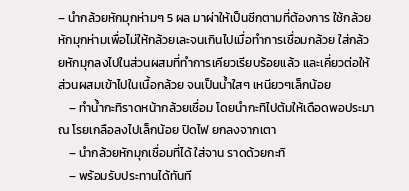– นำกล้วยหักมุกห่ามๆ 5 ผล มาผ่าให้เป็นซีกตามที่ต้องการ ใช้กล้วยหักมุกห่ามเพื่อไม่ให้กล้วยเละจนเกินไปเมื่อทำการเชื่อมกล้วย ใส่กล้วยหักมุกลงไปในส่วนผสมที่ทำการเคียวเรียบร้อยแล้ว และเคี่ยวต่อให้ส่วนผสมเข้าไปในเนื้อกล้วย จนเป็นน้ำใสๆ เหนียวๆเล็กน้อย
    – ทำน้ำกะทิราดหน้ากล้วยเชื่อม โดยนำกะทิไปต้มให้เดือดพอประมาณ โรยเกลือลงไปเล็กน้อย ปิดไฟ ยกลงจากเตา
    – นำกล้วยหักมุกเชื่อมที่ได้ ใส่จาน ราดด้วยกะทิ
    – พร้อมรับประทานได้ทันที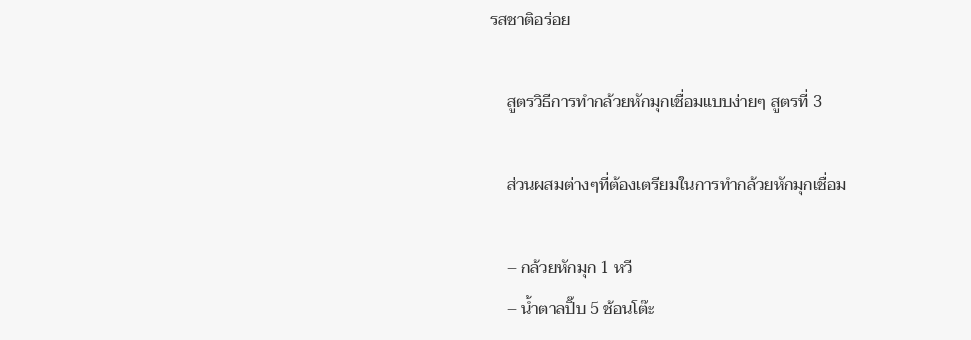รสชาติอร่อย

    สูตรวิธีการทำกล้วยหักมุกเชื่อมแบบง่ายๆ สูตรที่ 3

    ส่วนผสมต่างๆที่ต้องเตรียมในการทำกล้วยหักมุกเชื่อม

    – กล้วยหักมุก 1 หวี
    – น้ำตาลปิ๊บ 5 ช้อนโต๊ะ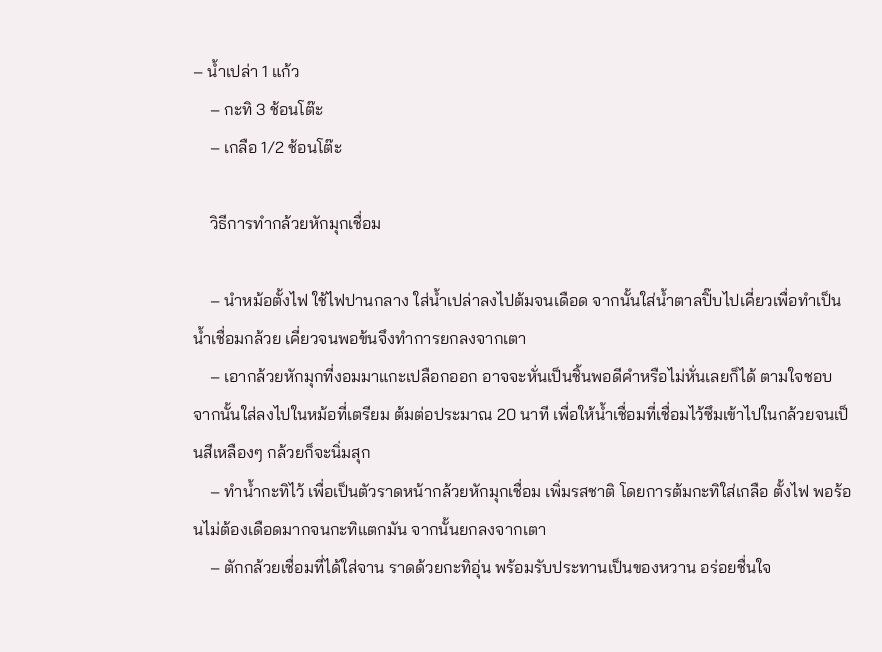– น้ำเปล่า 1 แก้ว
    – กะทิ 3 ช้อนโต๊ะ
    – เกลือ 1/2 ช้อนโต๊ะ

    วิธีการทำกล้วยหักมุกเชื่อม

    – นำหม้อตั้งไฟ ใช้ไฟปานกลาง ใส่น้ำเปล่าลงไปต้มจนเดือด จากนั้นใส่น้ำตาลปิ๊บไปเคี่ยวเพื่อทำเป็นน้ำเชื่อมกล้วย เคี่ยวจนพอข้นจึงทำการยกลงจากเตา
    – เอากล้วยหักมุกที่งอมมาแกะเปลือกออก อาจจะหั่นเป็นชิ้นพอดีคำหรือไม่หั่นเลยก็ได้ ตามใจชอบ จากนั้นใส่ลงไปในหม้อที่เตรียม ต้มต่อประมาณ 20 นาที เพื่อให้น้ำเชื่อมที่เชื่อมไว้ซึมเข้าไปในกล้วยจนเป็นสีเหลืองๆ กล้วยก็จะนิ่มสุก
    – ทำน้ำกะทิไว้ เพื่อเป็นตัวราดหน้ากล้วยหักมุกเชื่อม เพิ่มรสชาติ โดยการต้มกะทิใส่เกลือ ตั้งไฟ พอร้อนไม่ต้องเดือดมากจนกะทิแตกมัน จากนั้นยกลงจากเตา
    – ตักกล้วยเชื่อมที่ได้ใส่จาน ราดด้วยกะทิอุ่น พร้อมรับประทานเป็นของหวาน อร่อยชื่นใจ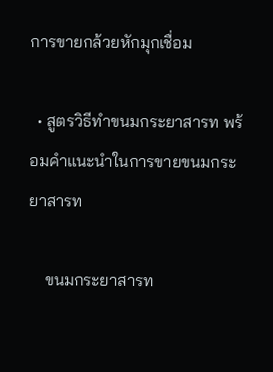การขายกล้วยหักมุกเชื่อม

  • สูตรวิธีทำขนมกระยาสารท พร้อมคำแนะนำในการขายขนมกระยาสารท

    ขนมกระยาสารท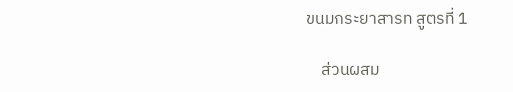ขนมกระยาสารท สูตรที่ 1

    ส่วนผสม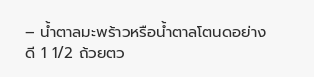– น้ำตาลมะพร้าวหรือน้ำตาลโตนดอย่างดี 1 1/2 ถ้วยตว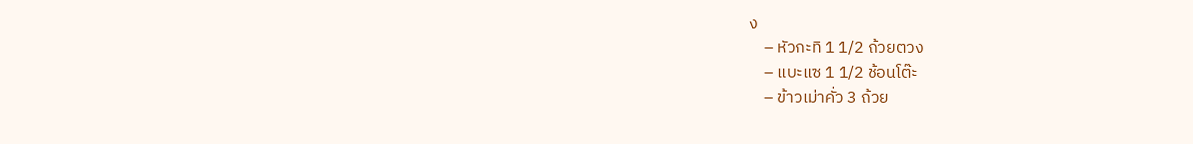ง
    – หัวกะทิ 1 1/2 ถ้วยตวง
    – แบะแซ 1 1/2 ช้อนโต๊ะ
    – ข้าวเม่าคั่ว 3 ถ้วย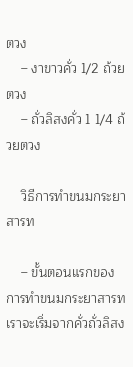ตวง
    – งาขาวคั่ว 1/2 ถ้วยตวง
    – ถั่วลิสงคั่ว 1 1/4 ถ้วยตวง

    วิธีการทำขนมกระยาสารท

    – ขั้นตอนแรกของการทำขนมกระยาสารท เราจะเริ่มจากคั่วถั่วลิสง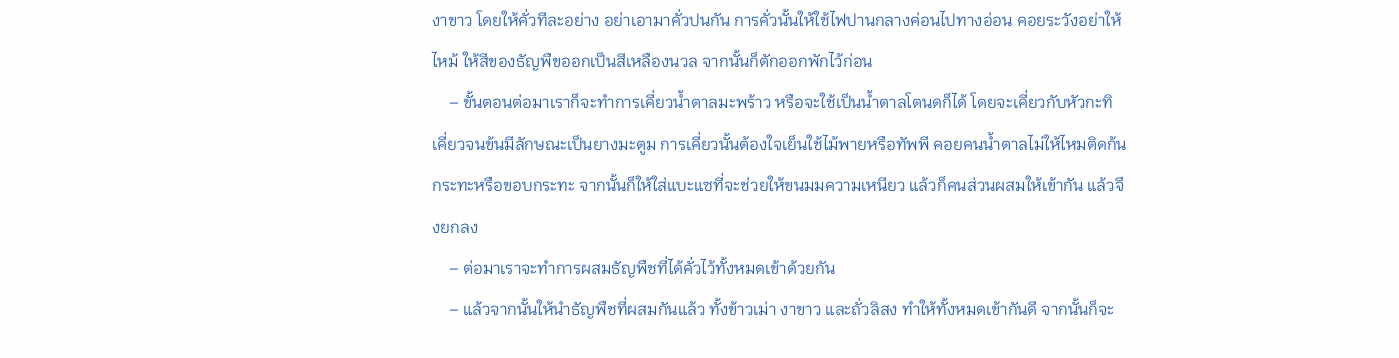งาขาว โดยให้คั่วทีละอย่าง อย่าเอามาคั่วปนกัน การคั่วนั้นให้ใช้ไฟปานกลางค่อนไปทางอ่อน คอยระวังอย่าให้ไหม้ ให้สีของธัญพืขออกเป็นสีเหลืองนวล จากนั้นก็ตักออกพักไว้ก่อน
    – ขั้นตอนต่อมาเราก็จะทำการเคี่ยวน้ำตาลมะพร้าว หรือจะใช้เป็นน้ำตาลโตนดก็ได้ โดยจะเคี่ยวกับหัวกะทิ เคี่ยวจนข้นมีลักษณะเป็นยางมะตูม การเคี่ยวนั้นต้องใจเย็นใช้ไม้พายหรือทัพพี คอยคนน้ำตาลไม่ให้ไหมติดก้นกระทะหรือขอบกระทะ จากนั้นก็ให้ใส่แบะแซที่จะช่วยให้ขนมมความเหนียว แล้วก็คนส่วนผสมให้เข้ากัน แล้วจึงยกลง
    – ต่อมาเราจะทำการผสมธัญพืชที่ได้คั่วไว้ทั้งหมดเข้าด้วยกัน
    – แล้วจากนั้นให้นำธัญพืชที่ผสมกันแล้ว ทั้งข้าวเม่า งาขาว และถั่วลิสง ทำให้ทั้งหมดเข้ากันดี จากนั้นก็จะ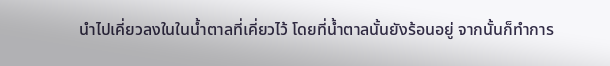นำไปเคี่ยวลงในในน้ำตาลที่เคี่ยวไว้ โดยที่น้ำตาลนั้นยังร้อนอยู่ จากนั้นก็ทำการ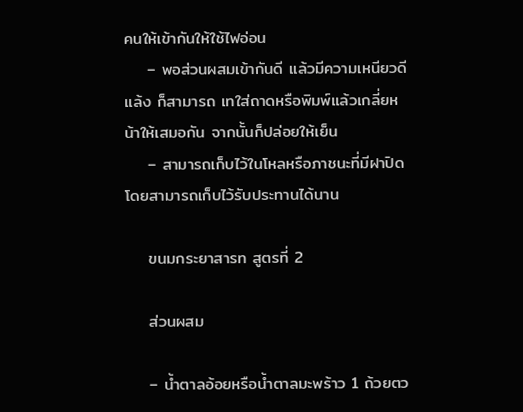คนให้เข้ากันให้ใช้ไฟอ่อน
    – พอส่วนผสมเข้ากันดี แล้วมีความเหนียวดีแล้ง ก็สามารถ เทใส่ถาดหรือพิมพ์แล้วเกลี่ยหน้าให้เสมอกัน จากนั้นก็ปล่อยให้เย็น
    – สามารถเก็บไว้ในโหลหรือภาชนะที่มีฝาปิด โดยสามารถเก็บไว้รับประทานได้นาน

    ขนมกระยาสารท สูตรที่ 2

    ส่วนผสม

    – น้ำตาลอ้อยหรือน้ำตาลมะพร้าว 1 ถ้วยตว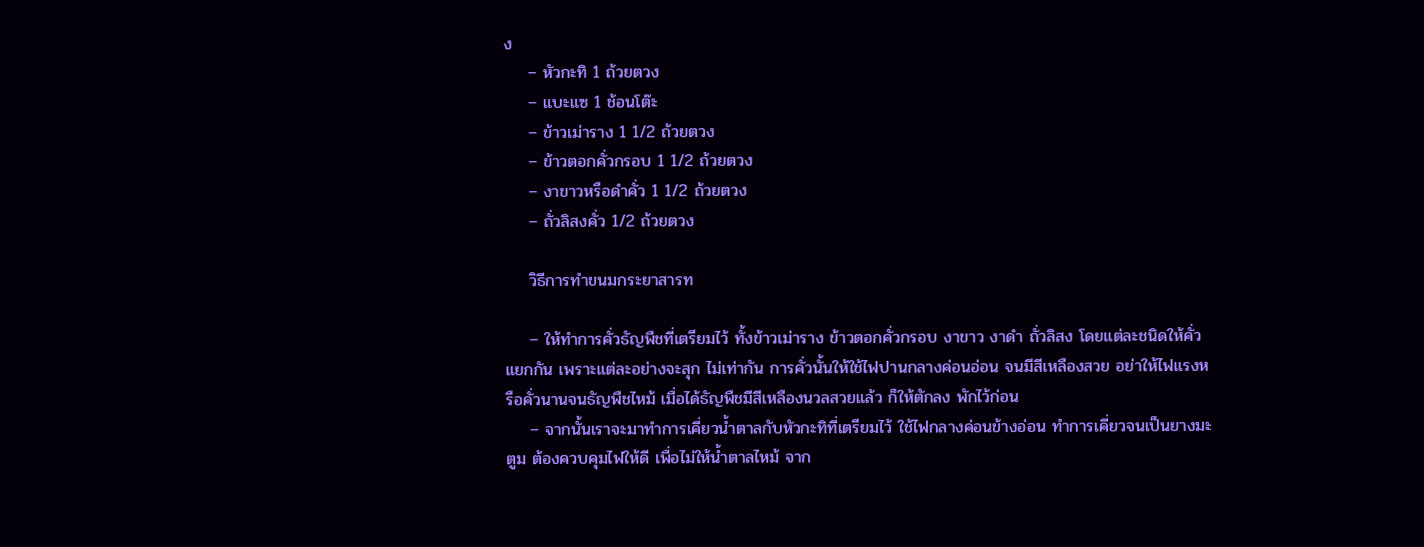ง
    – หัวกะทิ 1 ถ้วยตวง
    – แบะแซ 1 ช้อนโต๊ะ
    – ข้าวเม่าราง 1 1/2 ถ้วยตวง
    – ข้าวตอกคั่วกรอบ 1 1/2 ถ้วยตวง
    – งาขาวหรือดำคั่ว 1 1/2 ถ้วยตวง
    – ถั่วลิสงคั่ว 1/2 ถ้วยตวง

    วิธีการทำขนมกระยาสารท

    – ให้ทำการคั่วธัญพืชที่เตรียมไว้ ทั้งข้าวเม่าราง ข้าวตอกคั่วกรอบ งาขาว งาดำ ถั่วลิสง โดยแต่ละชนิดให้คั่วแยกกัน เพราะแต่ละอย่างจะสุก ไม่เท่ากัน การคั่วนั้นให้ใช้ไฟปานกลางค่อนอ่อน จนมีสีเหลืองสวย อย่าให้ไฟแรงหรือคั่วนานจนธัญพืชไหม้ เมื่อได้ธัญพืชมีสีเหลืองนวลสวยแล้ว ก็ให้ตักลง พักไว้ก่อน
    – จากนั้นเราจะมาทำการเคี่ยวน้ำตาลกับหัวกะทิที่เตรียมไว้ ใช้ไฟกลางค่อนข้างอ่อน ทำการเคี่ยวจนเป็นยางมะตูม ต้องควบคุมไฟให้ดี เพื่อไม่ให้น้ำตาลไหม้ จาก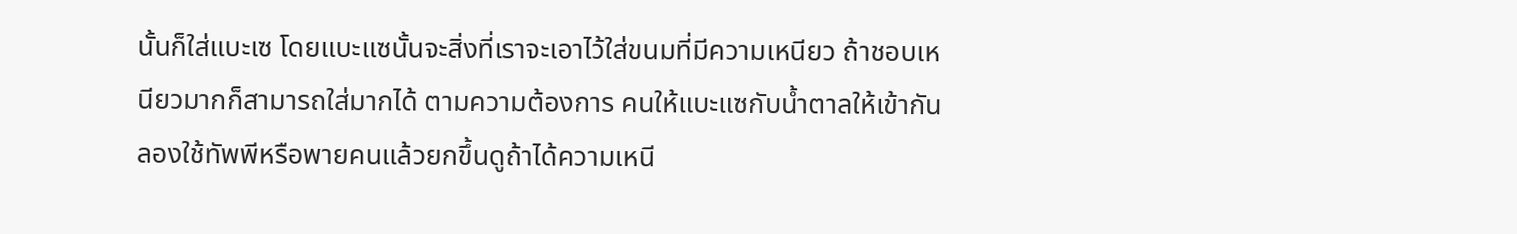นั้นก็ใส่แบะเซ โดยแบะแซนั้นจะสิ่งที่เราจะเอาไว้ใส่ขนมที่มีความเหนียว ถ้าชอบเหนียวมากก็สามารถใส่มากได้ ตามความต้องการ คนให้แบะแซกับน้ำตาลให้เข้ากัน ลองใช้ทัพพีหรือพายคนแล้วยกขึ้นดูถ้าได้ความเหนี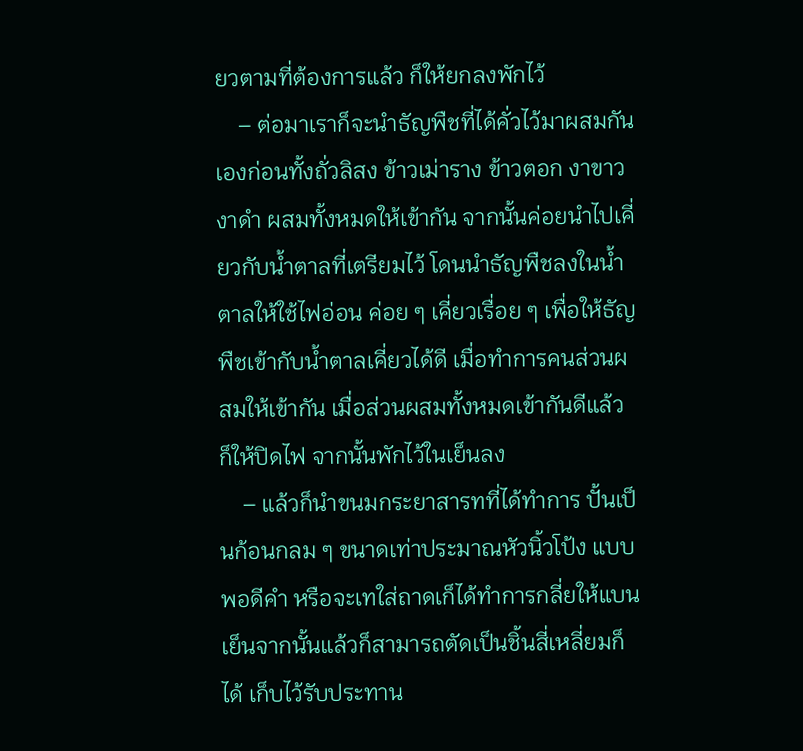ยวตามที่ต้องการแล้ว ก็ให้ยกลงพักไว้
    – ต่อมาเราก็จะนำธัญพืชที่ได้คั่วไว้มาผสมกันเองก่อนทั้งถั่วลิสง ข้าวเม่าราง ข้าวตอก งาขาว งาดำ ผสมทั้งหมดให้เข้ากัน จากนั้นค่อยนำไปเคี่ยวกับน้ำตาลที่เตรียมไว้ โดนนำธัญพืชลงในน้ำตาลให้ใช้ไฟอ่อน ค่อย ๆ เคี่ยวเรื่อย ๆ เพื่อให้ธัญพืชเข้ากับน้ำตาลเคี่ยวได้ดี เมื่อทำการคนส่วนผสมให้เข้ากัน เมื่อส่วนผสมทั้งหมดเข้ากันดีแล้ว ก็ให้ปิดไฟ จากนั้นพักไว้ในเย็นลง
    – แล้วก็นำขนมกระยาสารทที่ได้ทำการ ปั้นเป็นก้อนกลม ๆ ขนาดเท่าประมาณหัวนิ้วโป้ง แบบพอดีคำ หรือจะเทใส่ถาดเก็ได้ทำการกลี่ยให้แบน เย็นจากนั้นแล้วก็สามารถตัดเป็นชิ้นสี่เหลี่ยมก็ได้ เก็บไว้รับประทาน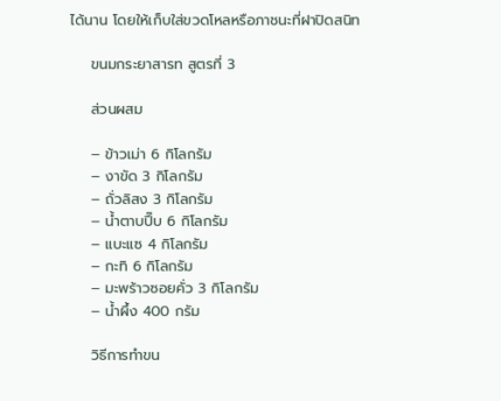ได้นาน โดยให้เก็บใส่ขวดโหลหรือภาชนะที่ฝาปิดสนิท

    ขนมกระยาสารท สูตรที่ 3

    ส่วนผสม

    – ข้าวเม่า 6 กิโลกรัม
    – งาขัด 3 กิโลกรัม
    – ถั่วลิสง 3 กิโลกรัม
    – น้ำตาบปี๊บ 6 กิโลกรัม
    – แบะแซ 4 กิโลกรัม
    – กะทิ 6 กิโลกรัม
    – มะพร้าวซอยคั่ว 3 กิโลกรัม
    – น้ำผึ้ง 400 กรัม

    วิธีการทำขน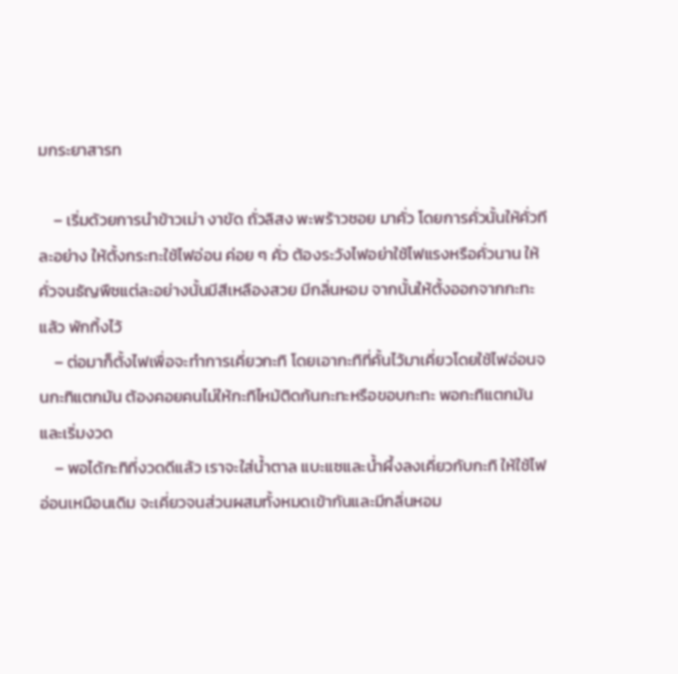มกระยาสารท

    – เริ่มด้วยการนำข้าวเม่า งาขัด ถั่วลิสง พะพร้าวซอย มาคั่ว โดยการคั่วนั้นให้คั่วทีละอย่าง ให้ตั้งกระทะใช้ไฟอ่อน ค่อย ๆ คั่ว ต้องระวังไฟอย่าใช้ไฟแรงหรือคั่วนาน ให้คั่วจนธัญพืชแต่ละอย่างนั้นมีสีเหลืองสวย มีกลิ่นหอม จากนั้นให้ตั้งออกจากกะทะ แล้ว พักทิ้งไว้
    – ต่อมาก็ตั้งไฟเพื่อจะทำการเคี่ยวกะทิ โดยเอากะทิที่คั้นไว้มาเคี่ยวโดยใช้ไฟอ่อนจนกะทิแตกมัน ต้องคอยคนไม่ให้กะทิไหม้ติดก้นกะทะหรือขอบกะทะ พอกะทิแตกมันและเริ่มงวด
    – พอได้กะทิที่งวดดีแล้ว เราจะใส่น้ำตาล แบะแซและน้ำผึ้งลงเคี่ยวกับกะทิ ให้ใช้ไฟอ่อนเหมือนเดิม จะเคี่ยวจนส่วนผสมทั้งหมดเข้ากันและมีกลิ่นหอม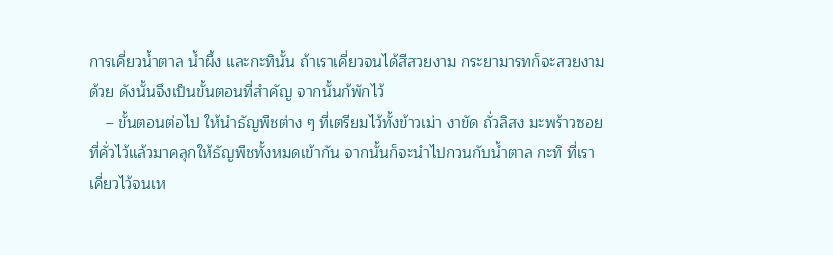การเคี่ยวน้ำตาล น้ำผึ้ง และกะทินั้น ถ้าเราเคี่ยวจนได้สีสวยงาม กระยามารทก็จะสวยงามด้วย ดังนั้นจึงเป็นขั้นตอนที่สำคัญ จากนั้นก้พักไว้
    – ขั้นตอนต่อไป ให้นำธัญพืชต่าง ๆ ที่เตรียมไว้ทั้งข้าวเม่า งาขัด ถั่วลิสง มะพร้าวซอย ที่คั่วไว้แล้วมาคลุกให้ธัญพืชทั้งหมดเข้ากัน จากนั้นก็จะนำไปกวนกับน้ำตาล กะทิ ที่เราเคี่ยวไว้จนเห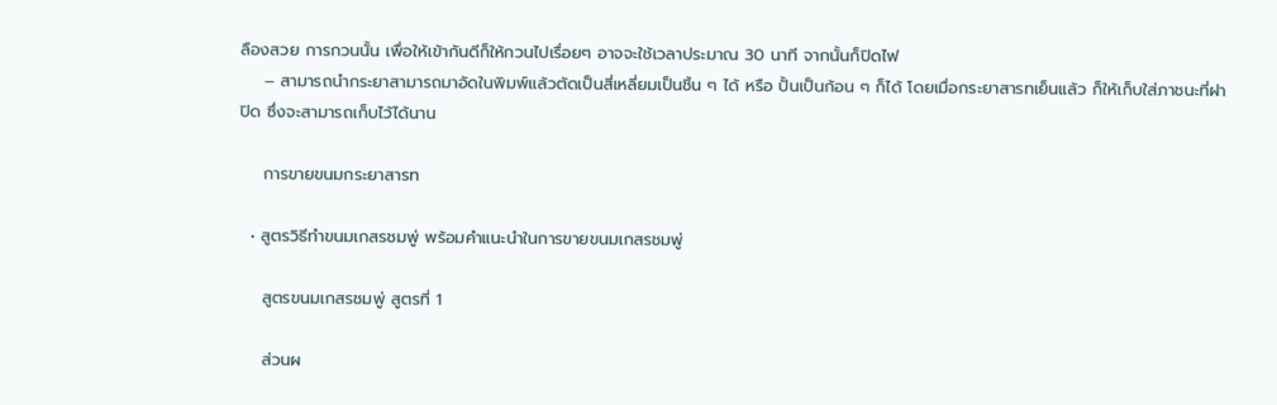ลืองสวย การกวนนั้น เพื่อให้เข้ากันดีก็ให้กวนไปเรื่อยๆ อาจจะใช้เวลาประมาณ 30 นาที จากนั้นก็ปิดไฟ
    – สามารถนำกระยาสามารถมาอัดในพิมพ์แล้วตัดเป็นสี่เหลี่ยมเป็นชิ้น ๆ ได้ หรือ ปั้นเป็นก้อน ๆ ก็ได้ โดยเมื่อกระยาสารทเย็นแล้ว ก็ให้เก็บใส่ภาชนะที่ฝาปิด ซึ่งจะสามารถเก็บไว้ได้นาน

    การขายขนมกระยาสารท

  • สูตรวิธีทำขนมเกสรชมพู่ พร้อมคำแนะนำในการขายขนมเกสรชมพู่

    สูตรขนมเกสรชมพู่ สูตรที่ 1

    ส่วนผ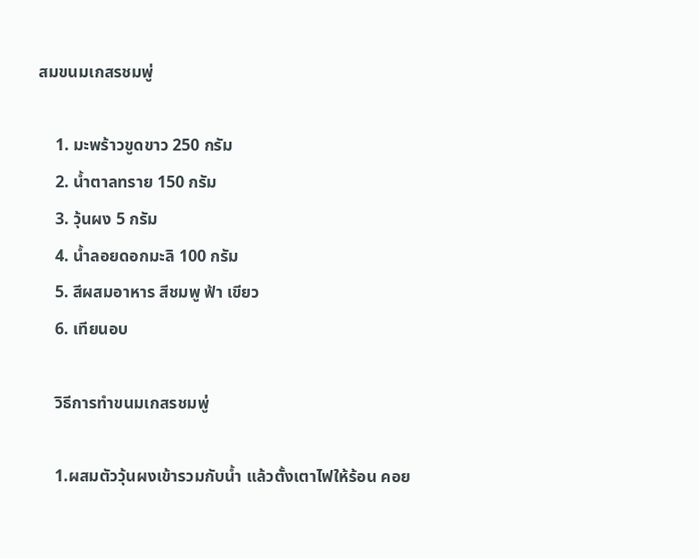สมขนมเกสรชมพู่

    1. มะพร้าวขูดขาว 250 กรัม
    2. น้ำตาลทราย 150 กรัม
    3. วุ้นผง 5 กรัม
    4. น้ำลอยดอกมะลิ 100 กรัม
    5. สีผสมอาหาร สีชมพู ฟ้า เขียว
    6. เทียนอบ

    วิธีการทำขนมเกสรชมพู่

    1.ผสมตัววุ้นผงเข้ารวมกับน้ำ แล้วตั้งเตาไฟให้ร้อน คอย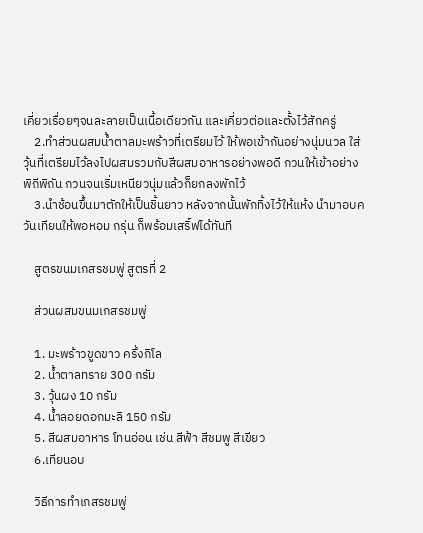เคี่ยวเรื่อยๆจนละลายเป็นเนื้อเดียวกัน และเคี่ยวต่อและตั้งไว้สักครู่
    2.ทำส่วนผสมน้ำตาลมะพร้าวที่เตรียมไว้ ให้พอเข้ากันอย่างนุ่มนวล ใส่วุ้นที่เตรียมไว้ลงไปผสมรวมกับสีผสมอาหารอย่างพอดี กวนให้เข้าอย่างพิถีพิถัน กวนจนเริ่มเหนียวนุ่มแล้วก็ยกลงพักไว้
    3.นำช้อนขึ้นมาตักให้เป็นชิ้นยาว หลังจากนั้นพักทิ้งไว้ให้แห้ง นำมาอบควันเทียนให้พอหอม กรุ่น ก็พร้อมเสริ์ฟได้ทันที

    สูตรขนมเกสรชมพู่ สูตรที่ 2

    ส่วนผสมขนมเกสรชมพู่

    1. มะพร้าวขูดขาว ครึ่งกิโล
    2. น้ำตาลทราย 300 กรัม
    3. วุ้นผง 10 กรัม
    4. น้ำลอยดอกมะลิ 150 กรัม
    5. สีผสมอาหาร โทนอ่อน เช่น สีฟ้า สีชมพู สีเขียว
    6.เทียนอบ

    วิธีการทำเกสรชมพู่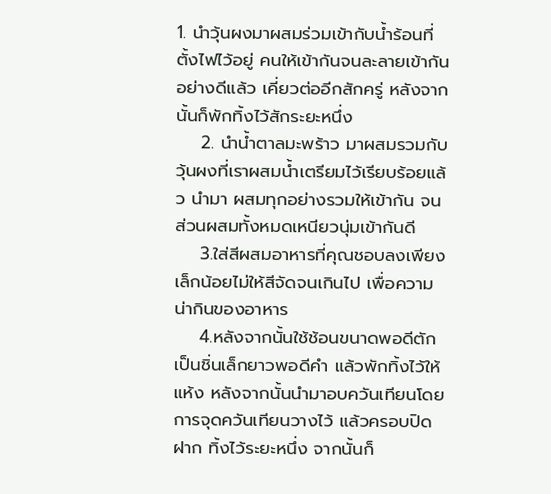1. นำวุ้นผงมาผสมร่วมเข้ากับน้ำร้อนที่ตั้งไฟไว้อยู่ คนให้เข้ากันจนละลายเข้ากันอย่างดีแล้ว เคี่ยวต่ออีกสักครู่ หลังจากนั้นก็พักทิ้งไว้สักระยะหนึ่ง
    2. นำน้ำตาลมะพร้าว มาผสมรวมกับวุ้นผงที่เราผสมน้ำเตรียมไว้เรียบร้อยแล้ว นำมา ผสมทุกอย่างรวมให้เข้ากัน จนส่วนผสมทั้งหมดเหนียวนุ่มเข้ากันดี
    3.ใส่สีผสมอาหารที่คุณชอบลงเพียงเล็กน้อยไม่ให้สีจัดจนเกินไป เพื่อความน่ากินของอาหาร
    4.หลังจากนั้นใช้ช้อนขนาดพอดีตักเป็นชิ่นเล็กยาวพอดีคำ แล้วพักทิ้งไว้ให้แห้ง หลังจากนั้นนำมาอบควันเทียนโดยการจุดควันเทียนวางไว้ แล้วครอบปิดฝาก ทิ้งไว้ระยะหนึ่ง จากนั้นก็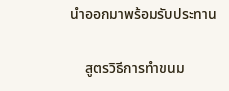นำออกมาพร้อมรับประทาน

    สูตรวิธีการทำขนม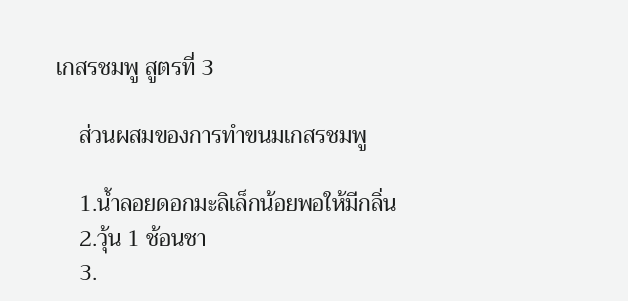เกสรชมพู สูตรที่ 3

    ส่วนผสมของการทำขนมเกสรชมพู

    1.น้ำลอยดอกมะลิเล็กน้อยพอให้มีกลิ่น
    2.วุ้น 1 ช้อนชา
    3.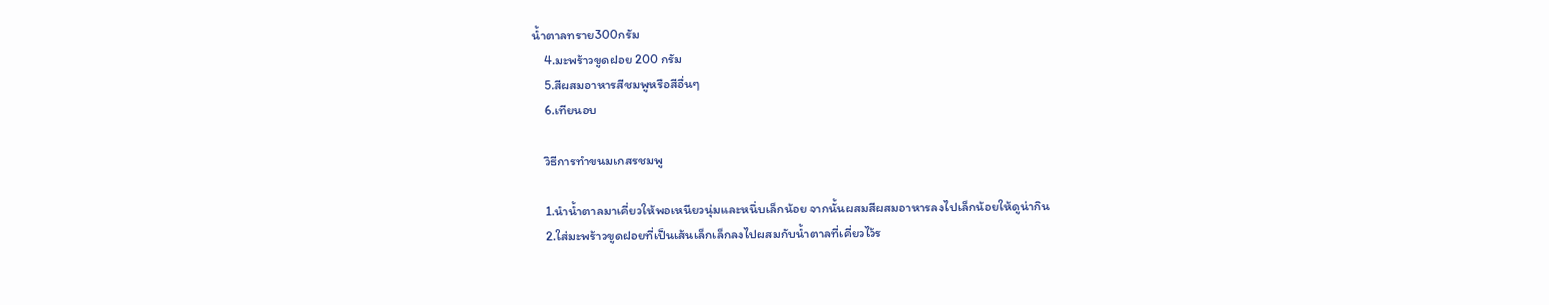น้ำตาลทราย300กรัม
    4.มะพร้าวขูดฝอย 200 กรัม
    5.สีผสมอาหารสีชมพูหรือสีอื่นๆ
    6.เทียนอบ

    วิธีการทำขนมเกสรชมพู

    1.นำน้ำตาลมาเคี่ยวให้พอเหนียวนุ่มและหนึ่บเล็กน้อย จากนั้นผสมสีผสมอาหารลงไปเล็กน้อยให้ดูน่ากิน
    2.ใส่มะพร้าวขูดฝอยที่เป็นเส้นเล็กเล็กลงไปผสมกับน้ำตาลที่เคี่ยวไว้ร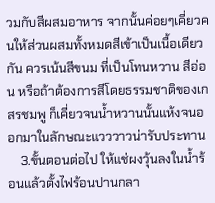วมกับสีผสมอาหาร จากนั้นค่อยๆเคี่ยวคนให้ส่วนผสมทั้งหมดสีเข้าเป็นเนื้อเดียวกัน ควรเน้นสีขนม ที่เป็นโทนหวาน สีอ่อน หรือถ้าต้องการสีโดยธรรมชาติของเกสรชมพู ก็เคี่ยวจนน้ำหวานนั้นแห้งจนออกมาในลักษณะแวววาวน่ารับประทาน
    3.ขั้นตอนต่อไป ให้แช่ผงวุ้นลงในน้ำร้อนแล้วตั้งไฟร้อนปานกลา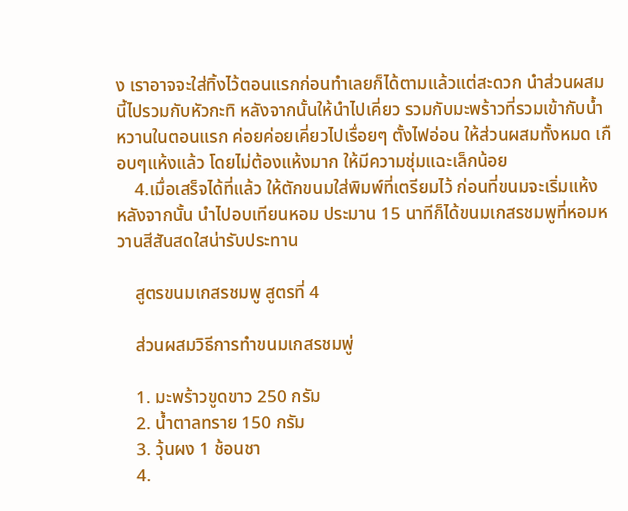ง เราอาจจะใส่ทิ้งไว้ตอนแรกก่อนทำเลยก็ได้ตามแล้วแต่สะดวก นำส่วนผสมนี้ไปรวมกับหัวกะทิ หลังจากนั้นให้นำไปเคี่ยว รวมกับมะพร้าวที่รวมเข้ากับน้ำหวานในตอนแรก ค่อยค่อยเคี่ยวไปเรื่อยๆ ตั้งไฟอ่อน ให้ส่วนผสมทั้งหมด เกือบๆแห้งแล้ว โดยไม่ต้องแห้งมาก ให้มีความชุ่มแฉะเล็กน้อย
    4.เมื่อเสร็จได้ที่แล้ว ให้ตักขนมใส่พิมพ์ที่เตรียมไว้ ก่อนที่ขนมจะเริ่มแห้ง หลังจากนั้น นำไปอบเทียนหอม ประมาน 15 นาทีก็ได้ขนมเกสรชมพูที่หอมหวานสีสันสดใสน่ารับประทาน

    สูตรขนมเกสรชมพู สูตรที่ 4

    ส่วนผสมวิธีการทำขนมเกสรชมพู่

    1. มะพร้าวขูดขาว 250 กรัม
    2. น้ำตาลทราย 150 กรัม
    3. วุ้นผง 1 ช้อนชา
    4.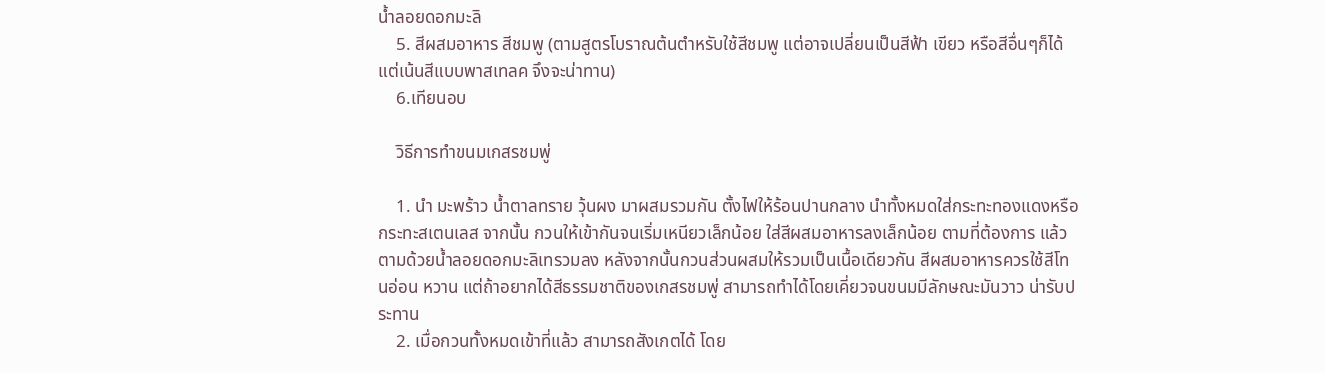น้ำลอยดอกมะลิ
    5. สีผสมอาหาร สีชมพู (ตามสูตรโบราณต้นตำหรับใช้สีชมพู แต่อาจเปลี่ยนเป็นสีฟ้า เขียว หรือสีอื่นๆก็ได้ แต่เน้นสีแบบพาสเทลค จึงจะน่าทาน)
    6.เทียนอบ

    วิธีการทำขนมเกสรชมพู่

    1. นำ มะพร้าว น้ำตาลทราย วุ้นผง มาผสมรวมกัน ตั้งไฟให้ร้อนปานกลาง นำทั้งหมดใส่กระทะทองแดงหรือกระทะสเตนเลส จากนั้น กวนให้เข้ากันจนเริ่มเหนียวเล็กน้อย ใส่สีผสมอาหารลงเล็กน้อย ตามที่ต้องการ แล้วตามด้วยน้ำลอยดอกมะลิเทรวมลง หลังจากนั้นกวนส่วนผสมให้รวมเป็นเนื้อเดียวกัน สีผสมอาหารควรใช้สีโทนอ่อน หวาน แต่ถ้าอยากได้สีธรรมชาติของเกสรชมพู่ สามารถทำได้โดยเคี่ยวจนขนมมีลักษณะมันวาว น่ารับประทาน
    2. เมื่อกวนทั้งหมดเข้าที่แล้ว สามารถสังเกตได้ โดย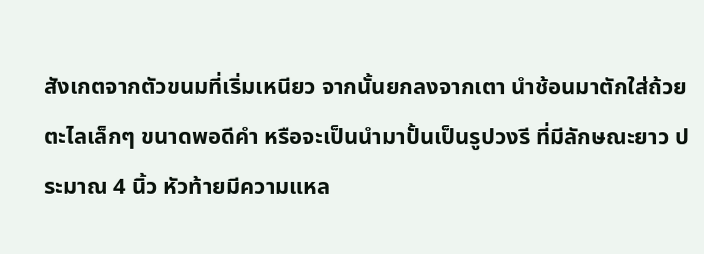สังเกตจากตัวขนมที่เริ่มเหนียว จากนั้นยกลงจากเตา นำช้อนมาตักใส่ถ้วยตะไลเล็กๆ ขนาดพอดีคำ หรือจะเป็นนำมาปั้นเป็นรูปวงรี ที่มีลักษณะยาว ประมาณ 4 นิ้ว หัวท้ายมีความแหล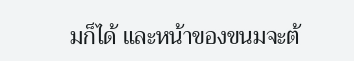มก็ได้ และหน้าของขนมจะต้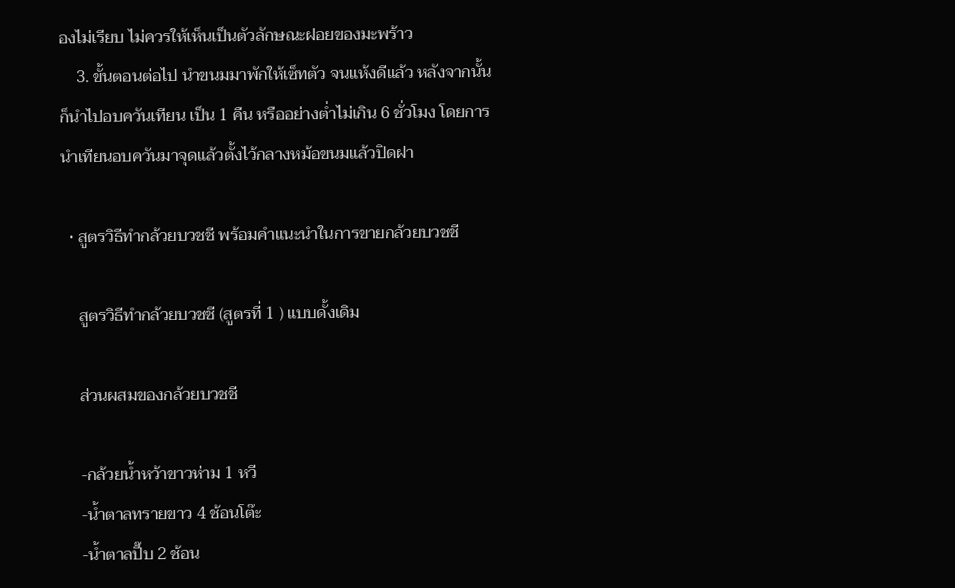องไม่เรียบ ไม่ควรให้เห็นเป็นตัวลักษณะฝอยของมะพร้าว
    3. ขั้นตอนต่อไป นำขนมมาพักให้เซ็ทตัว จนแห้งดีแล้ว หลังจากนั้นก็นำไปอบควันเทียน เป็น 1 คืน หรืออย่างต่ำไม่เกิน 6 ชั่วโมง โดยการนำเทียนอบควันมาจุดแล้วตั้งไว้กลางหม้อขนมแล้วปิดฝา

  • สูตรวิธีทำกล้วยบวชชี พร้อมคำแนะนำในการขายกล้วยบวชชี

    สูตรวิธีทำกล้วยบวชชี (สูตรที่ 1 ) แบบดั้งเดิม

    ส่วนผสมของกล้วยบวชชี

    -กล้วยน้ำหว้าขาวห่าม 1 หวี
    -น้ำตาลทรายขาว 4 ช้อนโต๊ะ
    -น้ำตาลปี๊บ 2 ช้อน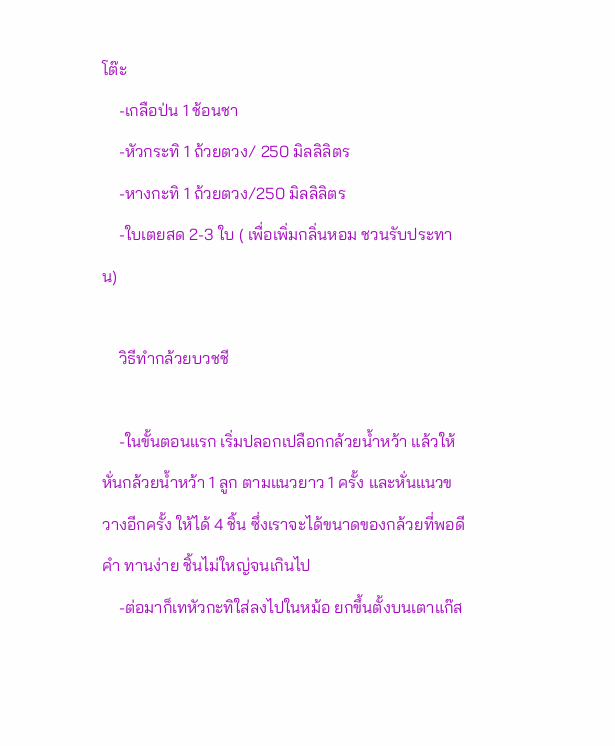โต๊ะ
    -เกลือป่น 1 ช้อนชา
    -หัวกระทิ 1 ถ้วยตวง/ 250 มิลลิลิตร
    -หางกะทิ 1 ถ้วยตวง/250 มิลลิลิตร
    -ใบเตยสด 2-3 ใบ ( เพื่อเพิ่มกลิ่นหอม ชวนรับประทาน)

    วิธีทำกล้วยบวชชี

    -ในขั้นตอนแรก เริ่มปลอกเปลือกกล้วยน้ำหว้า แล้วให้หั่นกล้วยน้ำหว้า 1 ลูก ตามแนวยาว 1 ครั้ง และหั่นแนวขวางอีกครั้ง ให้ได้ 4 ชิ้น ซึ่งเราจะได้ขนาดของกล้วยที่พอดีคำ ทานง่าย ชิ้นไม่ใหญ่จนเกินไป
    -ต่อมาก็เทหัวกะทิใส่ลงไปในหม้อ ยกขึ้นตั้งบนเตาแก๊ส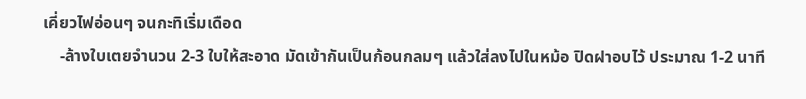เคี่ยวไฟอ่อนๆ จนกะทิเริ่มเดือด
    -ล้างใบเตยจำนวน 2-3 ใบให้สะอาด มัดเข้ากันเป็นก้อนกลมๆ แล้วใส่ลงไปในหม้อ ปิดฝาอบไว้ ประมาณ 1-2 นาที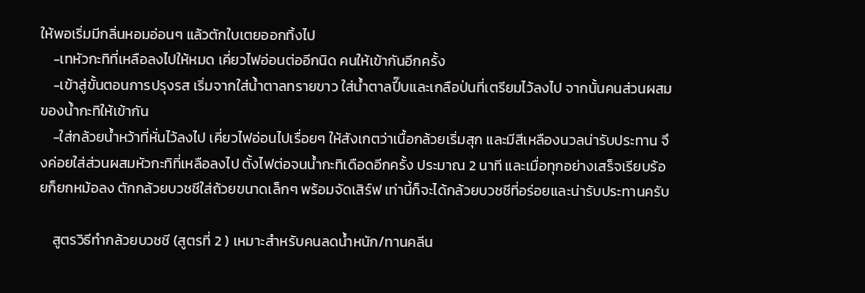ให้พอเริ่มมีกลิ่นหอมอ่อนๆ แล้วตักใบเตยออกทิ้งไป
    -เทหัวกะทิที่เหลือลงไปให้หมด เคี่ยวไฟอ่อนต่ออีกนิด คนให้เข้ากันอีกครั้ง
    -เข้าสู่ขั้นตอนการปรุงรส เริ่มจากใส่น้ำตาลทรายขาว ใส่น้ำตาลปี๊บและเกลือป่นที่เตรียมไว้ลงไป จากนั้นคนส่วนผสมของน้ำกะทิให้เข้ากัน
    -ใส่กล้วยน้ำหว้าที่หั่นไว้ลงไป เคี่ยวไฟอ่อนไปเรื่อยๆ ให้สังเกตว่าเนื้อกล้วยเริ่มสุก และมีสีเหลืองนวลน่ารับประทาน จึงค่อยใส่ส่วนผสมหัวกะทิที่เหลือลงไป ตั้งไฟต่อจนน้ำกะทิเดือดอีกครั้ง ประมาณ 2 นาที และเมื่อทุกอย่างเสร็จเรียบร้อยก็ยกหม้อลง ตักกล้วยบวชชีใส่ถ้วยขนาดเล็กๆ พร้อมจัดเสิร์ฟ เท่านี้ก็จะได้กล้วยบวชชีที่อร่อยและน่ารับประทานครับ

    สูตรวิธีทำกล้วยบวชชี (สูตรที่ 2 ) เหมาะสำหรับคนลดน้ำหนัก/ทานคลีน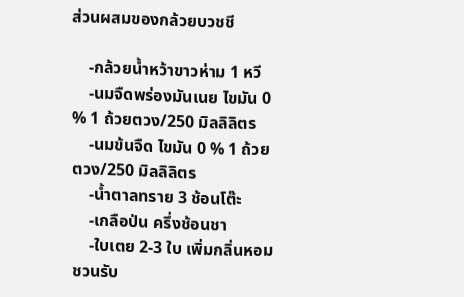ส่วนผสมของกล้วยบวชชี

    -กล้วยน้ำหว้าขาวห่าม 1 หวี
    -นมจืดพร่องมันเนย ไขมัน 0 % 1 ถ้วยตวง/250 มิลลิลิตร
    -นมข้นจืด ไขมัน 0 % 1 ถ้วยตวง/250 มิลลิลิตร
    -น้ำตาลทราย 3 ช้อนโต๊ะ
    -เกลือป่น ครึ่งช้อนชา
    -ใบเตย 2-3 ใบ เพิ่มกลิ่นหอมชวนรับ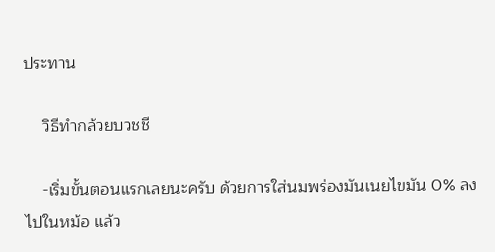ประทาน

    วิธีทำกล้วยบวชชี

    -เริ่มขั้นตอนแรกเลยนะครับ ด้วยการใส่นมพร่องมันเนยไขมัน 0% ลงไปในหม้อ แล้ว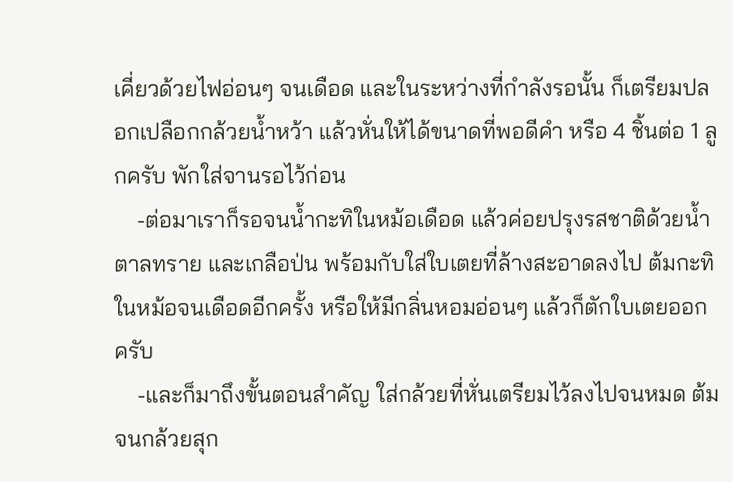เคี่ยวด้วยไฟอ่อนๆ จนเดือด และในระหว่างที่กำลังรอนั้น ก็เตรียมปลอกเปลือกกล้วยน้ำหว้า แล้วหั่นให้ได้ขนาดที่พอดีคำ หรือ 4 ชิ้นต่อ 1 ลูกครับ พักใส่จานรอไว้ก่อน
    -ต่อมาเราก็รอจนน้ำกะทิในหม้อเดือด แล้วค่อยปรุงรสชาติด้วยน้ำตาลทราย และเกลือป่น พร้อมกับใส่ใบเตยที่ล้างสะอาดลงไป ต้มกะทิในหม้อจนเดือดอีกครั้ง หรือให้มีกลิ่นหอมอ่อนๆ แล้วก็ตักใบเตยออกครับ
    -และก็มาถึงขั้นตอนสำคัญ ใส่กล้วยที่หั่นเตรียมไว้ลงไปจนหมด ต้มจนกล้วยสุก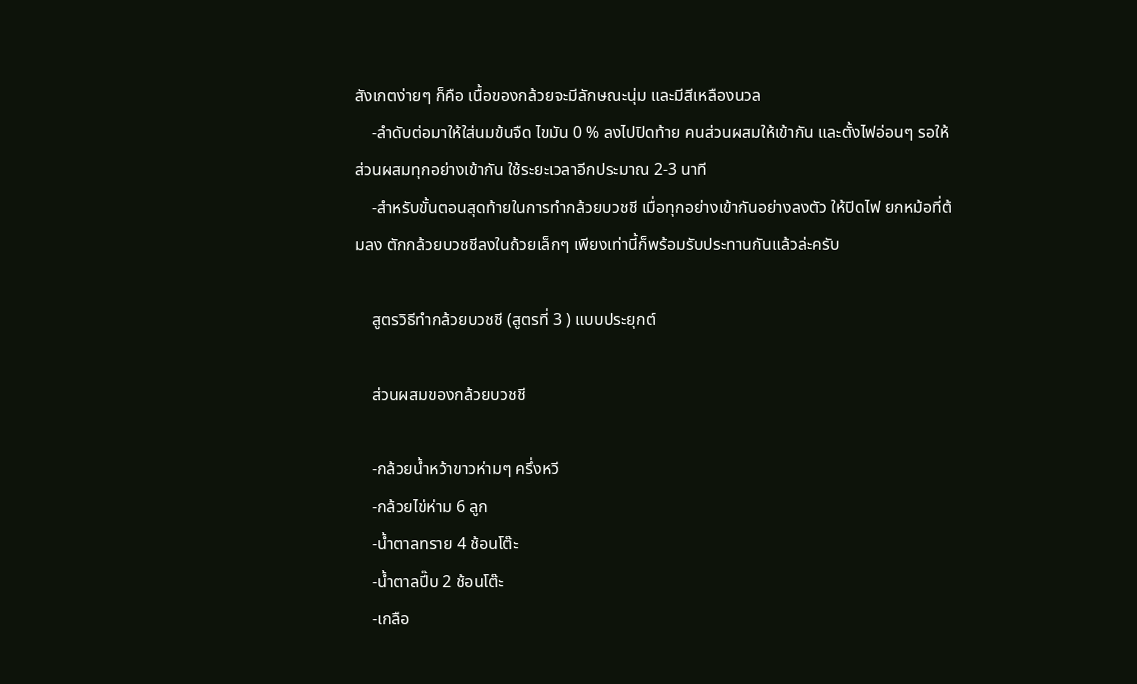สังเกตง่ายๆ ก็คือ เนื้อของกล้วยจะมีลักษณะนุ่ม และมีสีเหลืองนวล
    -ลำดับต่อมาให้ใส่นมข้นจืด ไขมัน 0 % ลงไปปิดท้าย คนส่วนผสมให้เข้ากัน และตั้งไฟอ่อนๆ รอให้ส่วนผสมทุกอย่างเข้ากัน ใช้ระยะเวลาอีกประมาณ 2-3 นาที
    -สำหรับขั้นตอนสุดท้ายในการทำกล้วยบวชชี เมื่อทุกอย่างเข้ากันอย่างลงตัว ให้ปิดไฟ ยกหม้อที่ต้มลง ตักกล้วยบวชชีลงในถ้วยเล็กๆ เพียงเท่านี้ก็พร้อมรับประทานกันแล้วล่ะครับ

    สูตรวิธีทำกล้วยบวชชี (สูตรที่ 3 ) แบบประยุกต์

    ส่วนผสมของกล้วยบวชชี

    -กล้วยน้ำหว้าขาวห่ามๆ ครึ่งหวี
    -กล้วยไข่ห่าม 6 ลูก
    -น้ำตาลทราย 4 ช้อนโต๊ะ
    -น้ำตาลปี๊บ 2 ช้อนโต๊ะ
    -เกลือ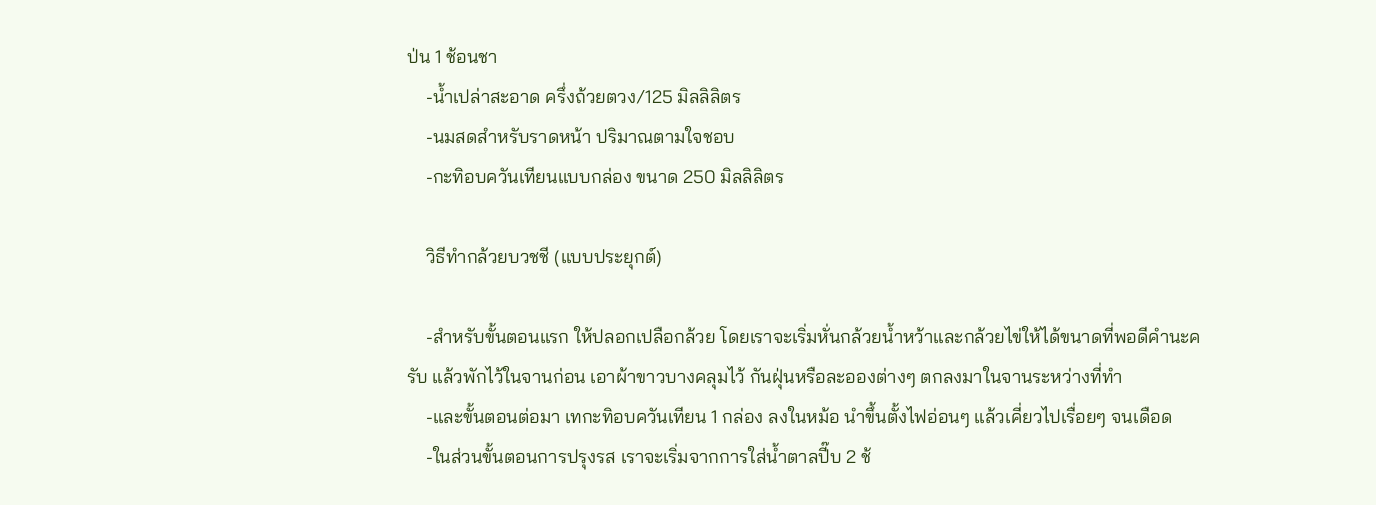ป่น 1 ช้อนชา
    -น้ำเปล่าสะอาด ครึ่งถ้วยตวง/125 มิลลิลิตร
    -นมสดสำหรับราดหน้า ปริมาณตามใจชอบ
    -กะทิอบควันเทียนแบบกล่อง ขนาด 250 มิลลิลิตร

    วิธีทำกล้วยบวชชี (แบบประยุกต์)

    -สำหรับขั้นตอนแรก ให้ปลอกเปลือกล้วย โดยเราจะเริ่มหั่นกล้วยน้ำหว้าและกล้วยไข่ให้ได้ขนาดที่พอดีคำนะครับ แล้วพักไว้ในจานก่อน เอาผ้าขาวบางคลุมไว้ กันฝุ่นหรือละอองต่างๆ ตกลงมาในจานระหว่างที่ทำ
    -และขั้นตอนต่อมา เทกะทิอบควันเทียน 1 กล่อง ลงในหม้อ นำขึ้นตั้งไฟอ่อนๆ แล้วเคี่ยวไปเรื่อยๆ จนเดือด
    -ในส่วนขั้นตอนการปรุงรส เราจะเริ่มจากการใส่น้ำตาลปี๊บ 2 ช้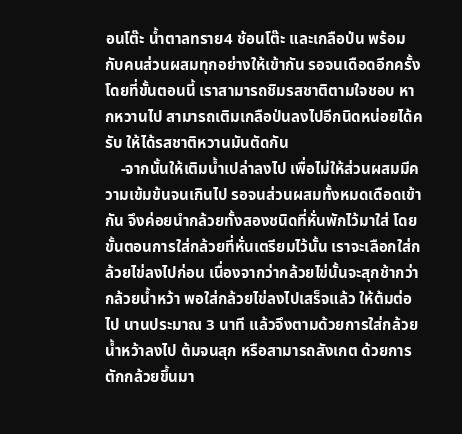อนโต๊ะ น้ำตาลทราย4 ช้อนโต๊ะ และเกลือป่น พร้อมกับคนส่วนผสมทุกอย่างให้เข้ากัน รอจนเดือดอีกครั้ง โดยที่ขั้นตอนนี้ เราสามารถชิมรสชาติตามใจชอบ หากหวานไป สามารถเติมเกลือป่นลงไปอีกนิดหน่อยได้ครับ ให้ได้รสชาติหวานมันตัดกัน
    -จากนั้นให้เติมน้ำเปล่าลงไป เพื่อไม่ให้ส่วนผสมมีความเข้มข้นจนเกินไป รอจนส่วนผสมทั้งหมดเดือดเข้ากัน จึงค่อยนำกล้วยทั้งสองชนิดที่หั่นพักไว้มาใส่ โดยขั้นตอนการใส่กล้วยที่หั่นเตรียมไว้นั้น เราจะเลือกใส่กล้วยไข่ลงไปก่อน เนื่องจากว่ากล้วยไข่นั้นจะสุกช้ากว่ากล้วยน้ำหว้า พอใส่กล้วยไข่ลงไปเสร็จแล้ว ให้ต้มต่อไป นานประมาณ 3 นาที แล้วจึงตามด้วยการใส่กล้วยน้ำหว้าลงไป ต้มจนสุก หรือสามารถสังเกต ด้วยการตักกล้วยขึ้นมา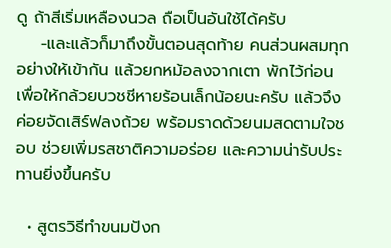ดู ถ้าสีเริ่มเหลืองนวล ถือเป็นอันใช้ได้ครับ
    -และแล้วก็มาถึงขั้นตอนสุดท้าย คนส่วนผสมทุกอย่างให้เข้ากัน แล้วยกหม้อลงจากเตา พักไว้ก่อน เพื่อให้กล้วยบวชชีหายร้อนเล็กน้อยนะครับ แล้วจึงค่อยจัดเสิร์ฟลงถ้วย พร้อมราดด้วยนมสดตามใจชอบ ช่วยเพิ่มรสชาติความอร่อย และความน่ารับประทานยิ่งขึ้นครับ

  • สูตรวิธีทำขนมปังก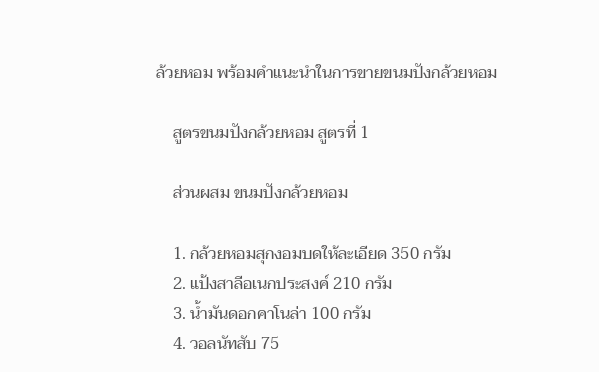ล้วยหอม พร้อมคำแนะนำในการขายขนมปังกล้วยหอม

    สูตรขนมปังกล้วยหอม สูตรที่ 1

    ส่วนผสม ขนมปังกล้วยหอม

    1. กล้วยหอมสุกงอมบดให้ละเอียด 350 กรัม
    2. แป้งสาลีอเนกประสงค์ 210 กรัม
    3. น้ำมันดอกคาโนล่า 100 กรัม
    4. วอลนัทสับ 75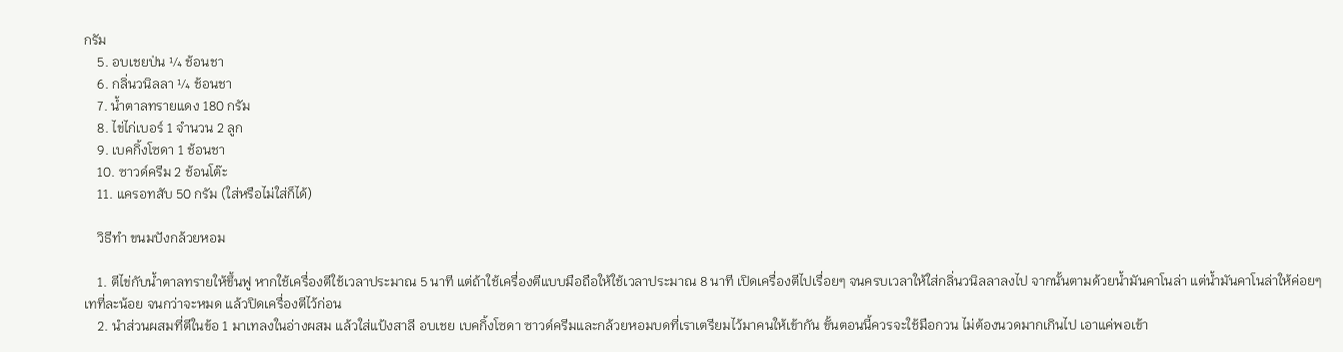กรัม
    5. อบเชยป่น ¼ ช้อนชา
    6. กลิ่นวนิลลา ¼ ช้อนชา
    7. น้ำตาลทรายแดง 180 กรัม
    8. ไข่ไก่เบอร์ 1 จำนวน 2 ลูก
    9. เบคกิ้งโซดา 1 ช้อนชา
    10. ซาวด์ครีม 2 ช้อนโต๊ะ
    11. แครอทสับ 50 กรัม (ใส่หรือไม่ใส่ก็ได้)

    วิธีทำ ขนมปังกล้วยหอม

    1. ตีไข่กับน้ำตาลทรายให้ขึ้นฟู หากใช้เครื่องตีใช้เวลาประมาณ 5 นาที แต่ถ้าใช้เครื่องตีแบบมือถือให้ใช้เวลาประมาณ 8 นาที เปิดเครื่องตีไปเรื่อยๆ จนครบเวลาให้ใส่กลิ่นวนิลลาลงไป จากนั้นตามด้วยน้ำมันคาโนล่า แต่น้ำมันคาโนล่าให้ค่อยๆ เทที่ละน้อย จนกว่าจะหมด แล้วปิดเครื่องตีไว้ก่อน
    2. นำส่วนผสมที่ตีในข้อ 1 มาเทลงในอ่างผสม แล้วใส่แป้งสาลี อบเชย เบคกิ้งโซดา ซาวด์ครีมและกล้วยหอมบดที่เราเตรียมไว้มาคนให้เข้ากัน ขั้นตอนนี้ควรจะใช้มือกวน ไม่ต้องนวดมากเกินไป เอาแค่พอเข้า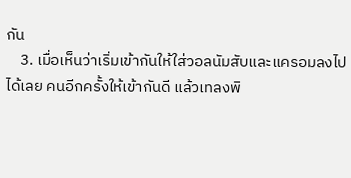กัน
    3. เมื่อเห็นว่าเริ่มเข้ากันให้ใส่วอลนัมสับและแครอมลงไปได้เลย คนอีกครั้งให้เข้ากันดี แล้วเทลงพิ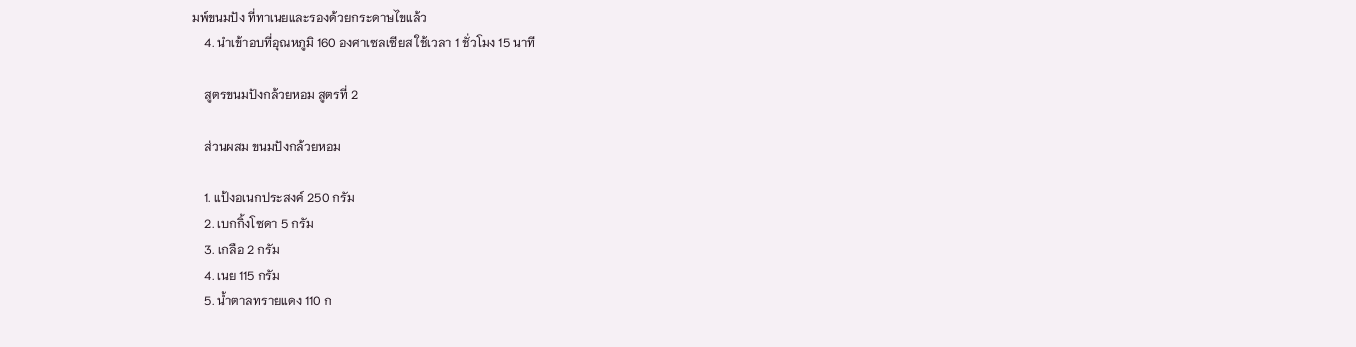มพ์ขนมปัง ที่ทาเนยและรองด้วยกระดาษไขแล้ว
    4. นำเข้าอบที่อุณหภูมิ 160 องศาเซลเซียส ใช้เวลา 1 ชั่วโมง 15 นาที

    สูตรขนมปังกล้วยหอม สูตรที่ 2

    ส่วนผสม ขนมปังกล้วยหอม

    1. แป้งอเนกประสงค์ 250 กรัม
    2. เบกกิ้งโซดา 5 กรัม
    3. เกลือ 2 กรัม
    4. เนย 115 กรัม
    5. น้ำตาลทรายแดง 110 ก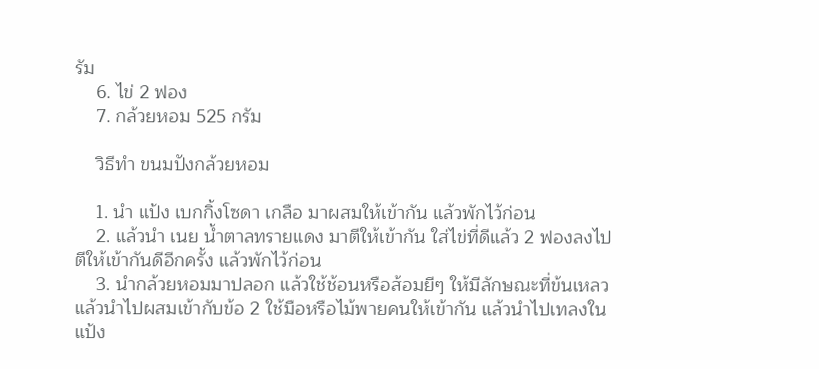รัม
    6. ไข่ 2 ฟอง
    7. กล้วยหอม 525 กรัม

    วิธีทำ ขนมปังกล้วยหอม

    1. นำ แป้ง เบกกิ้งโซดา เกลือ มาผสมให้เข้ากัน แล้วพักไว้ก่อน
    2. แล้วนำ เนย น้ำตาลทรายแดง มาตีให้เข้ากัน ใส่ไข่ที่ดีแล้ว 2 ฟองลงไป ตีให้เข้ากันดีอีกครั้ง แล้วพักไว้ก่อน
    3. นำกล้วยหอมมาปลอก แล้วใช้ช้อนหรือส้อมยีๆ ให้มีลักษณะที่ข้นเหลว แล้วนำไปผสมเข้ากับข้อ 2 ใช้มือหรือไม้พายคนให้เข้ากัน แล้วนำไปเทลงในแป้ง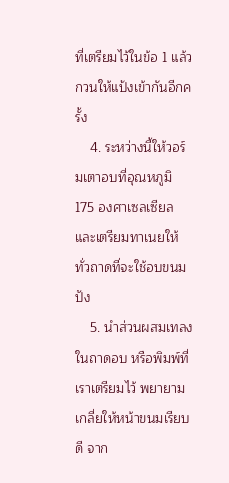ที่เตรียมไว้ในข้อ 1 แล้วกวนให้แป้งเข้ากันอีกครั้ง
    4. ระหว่างนี้ให้วอร์มเตาอบที่อุณหภูมิ 175 องศาเซลเซียล และเตรียมทาเนยให้ทั่วถาดที่จะใช้อบขนมปัง
    5. นำส่วนผสมเทลงในถาดอบ หรือพิมพ์ที่เราเตรียมไว้ พยายามเกลี่ยให้หน้าขนมเรียบดี จาก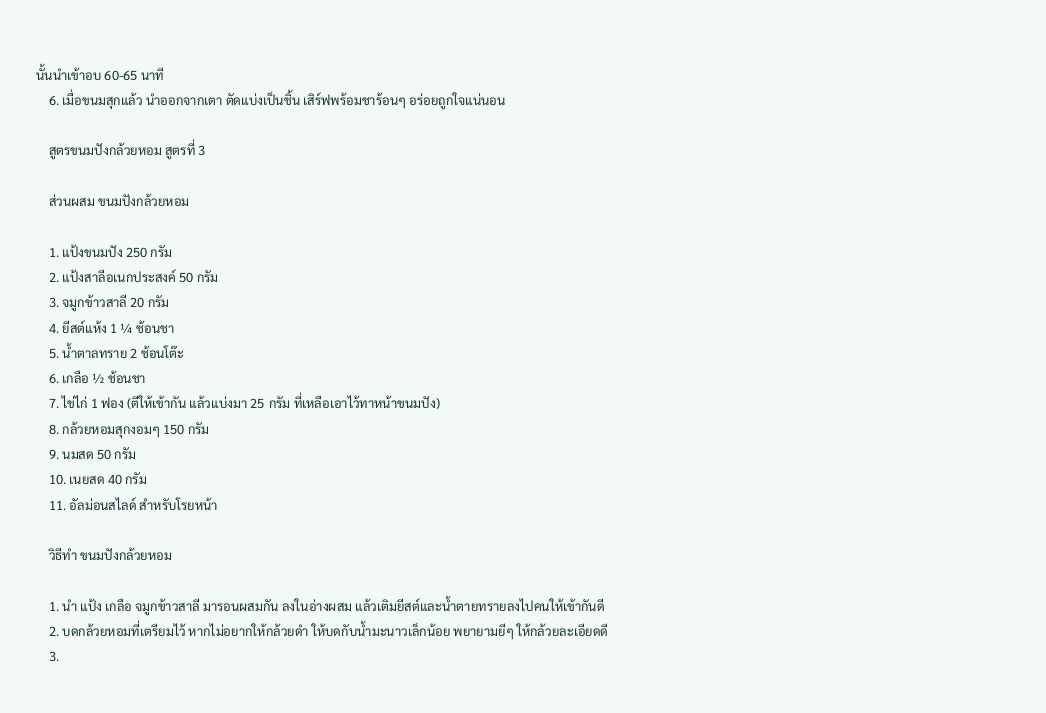นั้นนำเข้าอบ 60-65 นาที
    6. เมื่อขนมสุกแล้ว นำออกจากเตา ตัดแบ่งเป็นชิ้น เสิร์ฟพร้อมชาร้อนๆ อร่อยถูกใจแน่นอน

    สูตรขนมปังกล้วยหอม สูตรที่ 3

    ส่วนผสม ขนมปังกล้วยหอม

    1. แป้งขนมปัง 250 กรัม
    2. แป้งสาลีอเนกประสงค์ 50 กรัม
    3. จมูกข้าวสาลี 20 กรัม
    4. ยีสต์แห้ง 1 ¼ ช้อนชา
    5. น้ำตาลทราย 2 ช้อนโต๊ะ
    6. เกลือ ½ ช้อนชา
    7. ไข่ไก่ 1 ฟอง (ตีให้เข้ากัน แล้วแบ่งมา 25 กรัม ที่เหลือเอาไว้ทาหน้าขนมปัง)
    8. กล้วยหอมสุกงอมๆ 150 กรัม
    9. นมสด 50 กรัม
    10. เนยสด 40 กรัม
    11. อัลม่อนสไลด์ สำหรับโรยหน้า

    วิธีทำ ขนมปังกล้วยหอม

    1. นำ แป้ง เกลือ จมูกข้าวสาลี มารอนผสมกัน ลงในอ่างผสม แล้วเติมยีสต์และน้ำตายทรายลงไปคนให้เข้ากันดี
    2. บดกล้วยหอมที่เตรียมไว้ หากไม่อยากให้กล้วยดำ ให้บดกับน้ำมะนาวเล็กน้อย พยายามยีๆ ให้กล้วยละเอียดดี
    3.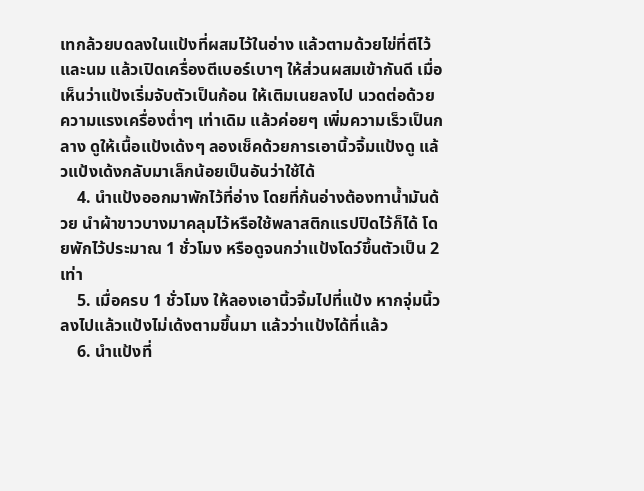เทกล้วยบดลงในแป้งที่ผสมไว้ในอ่าง แล้วตามด้วยไข่ที่ตีไว้และนม แล้วเปิดเครื่องตีเบอร์เบาๆ ให้ส่วนผสมเข้ากันดี เมื่อเห็นว่าแป้งเริ่มจับตัวเป็นก้อน ให้เติมเนยลงไป นวดต่อด้วยความแรงเครื่องต่ำๆ เท่าเดิม แล้วค่อยๆ เพิ่มความเร็วเป็นกลาง ดูให้เนื้อแป้งเด้งๆ ลองเช็คด้วยการเอานิ้วจิ้มแป้งดู แล้วแป้งเด้งกลับมาเล็กน้อยเป็นอันว่าใช้ได้
    4. นำแป้งออกมาพักไว้ที่อ่าง โดยที่ก้นอ่างต้องทาน้ำมันด้วย นำผ้าขาวบางมาคลุมไว้หรือใช้พลาสติกแรปปิดไว้ก็ได้ โดยพักไว้ประมาณ 1 ชั่วโมง หรือดูจนกว่าแป้งโดว์ขึ้นตัวเป็น 2 เท่า
    5. เมื่อครบ 1 ชั่วโมง ให้ลองเอานิ้วจิ้มไปที่แป้ง หากจุ่มนิ้วลงไปแล้วแป้งไม่เด้งตามขึ้นมา แล้วว่าแป้งได้ที่แล้ว
    6. นำแป้งที่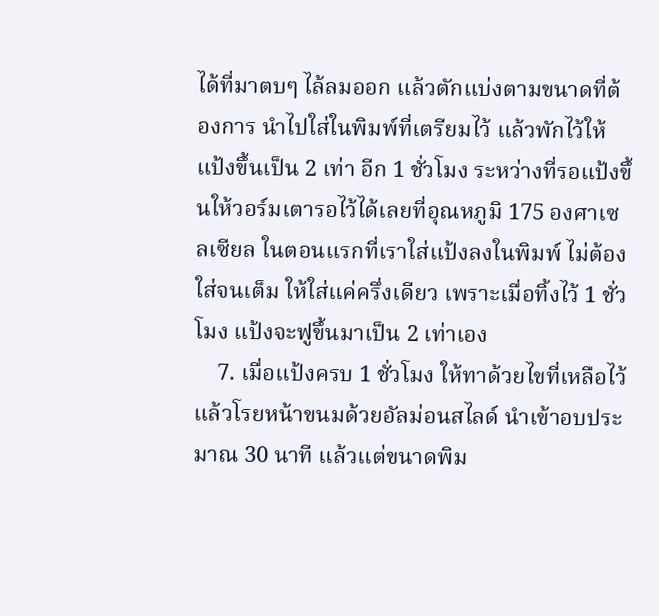ได้ที่มาตบๆ ไล้ลมออก แล้วตักแบ่งตามขนาดที่ต้องการ นำไปใส่ในพิมพ์ที่เตรียมไว้ แล้วพักไว้ให้แป้งขึ้นเป็น 2 เท่า อีก 1 ชั่วโมง ระหว่างที่รอแป้งขึ้นให้วอร์มเตารอไว้ได้เลยที่อุณหภูมิ 175 องศาเซลเซียล ในตอนแรกที่เราใส่แป้งลงในพิมพ์ ไม่ต้องใส่จนเต็ม ให้ใส่แค่ครึ่งเดียว เพราะเมื่อทิ้งไว้ 1 ชั่วโมง แป้งจะฟูขึ้นมาเป็น 2 เท่าเอง
    7. เมื่อแป้งครบ 1 ชั่วโมง ให้ทาด้วยไขที่เหลือไว้ แล้วโรยหน้าขนมด้วยอัลม่อนสไลด์ นำเข้าอบประมาณ 30 นาที แล้วแต่ขนาดพิม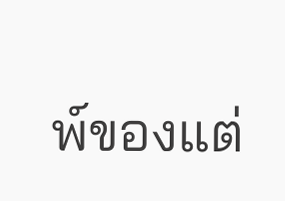พ์ของแต่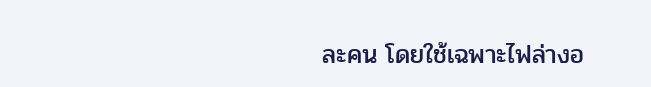ละคน โดยใช้เฉพาะไฟล่างอ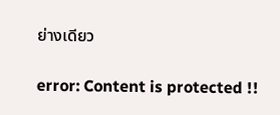ย่างเดียว

error: Content is protected !!